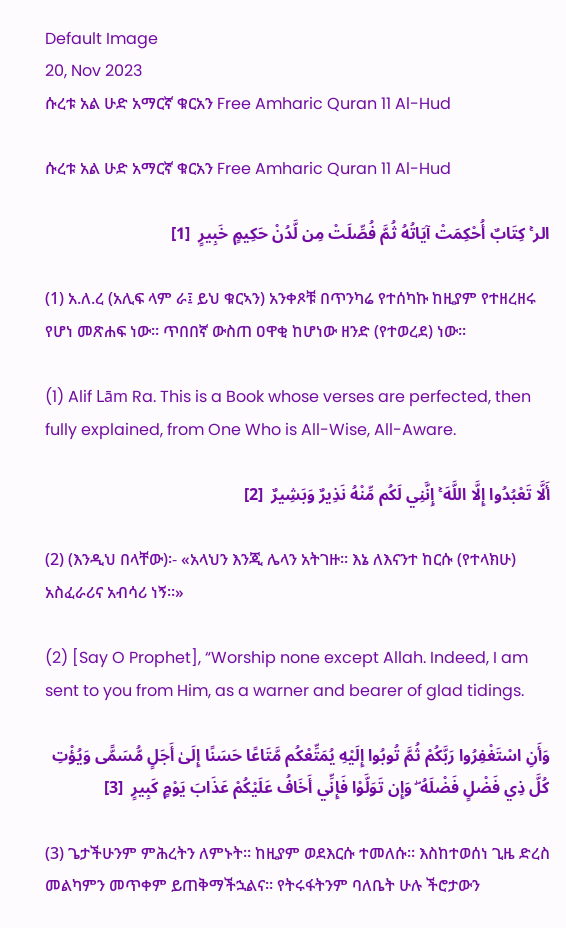Default Image
20, Nov 2023
ሱረቱ አል ሁድ አማርኛ ቁርአን Free Amharic Quran 11 Al-Hud

ሱረቱ አል ሁድ አማርኛ ቁርአን Free Amharic Quran 11 Al-Hud

الر ۚ كِتَابٌ أُحْكِمَتْ آيَاتُهُ ثُمَّ فُصِّلَتْ مِن لَّدُنْ حَكِيمٍ خَبِيرٍ  [1]

(1) አ.ለ.ረ (አሊፍ ላም ራ፤ ይህ ቁርኣን) አንቀጾቹ በጥንካሬ የተሰካኩ ከዚያም የተዘረዘሩ የሆነ መጽሐፍ ነው። ጥበበኛ ውስጠ ዐዋቂ ከሆነው ዘንድ (የተወረደ) ነው።

(1) Alif Lām Ra. This is a Book whose verses are perfected, then fully explained, from One Who is All-Wise, All-Aware.

أَلَّا تَعْبُدُوا إِلَّا اللَّهَ ۚ إِنَّنِي لَكُم مِّنْهُ نَذِيرٌ وَبَشِيرٌ  [2]

(2) (እንዲህ በላቸው)፡- «አላህን እንጂ ሌላን አትገዙ። እኔ ለእናንተ ከርሱ (የተላክሁ) አስፈራሪና አብሳሪ ነኝ።»

(2) [Say O Prophet], “Worship none except Allah. Indeed, I am sent to you from Him, as a warner and bearer of glad tidings.

وَأَنِ اسْتَغْفِرُوا رَبَّكُمْ ثُمَّ تُوبُوا إِلَيْهِ يُمَتِّعْكُم مَّتَاعًا حَسَنًا إِلَىٰ أَجَلٍ مُّسَمًّى وَيُؤْتِ كُلَّ ذِي فَضْلٍ فَضْلَهُ ۖ وَإِن تَوَلَّوْا فَإِنِّي أَخَافُ عَلَيْكُمْ عَذَابَ يَوْمٍ كَبِيرٍ  [3]

(3) ጌታችሁንም ምሕረትን ለምኑት። ከዚያም ወደእርሱ ተመለሱ። እስከተወሰነ ጊዜ ድረስ መልካምን መጥቀም ይጠቅማችኋልና። የትሩፋትንም ባለቤት ሁሉ ችሮታውን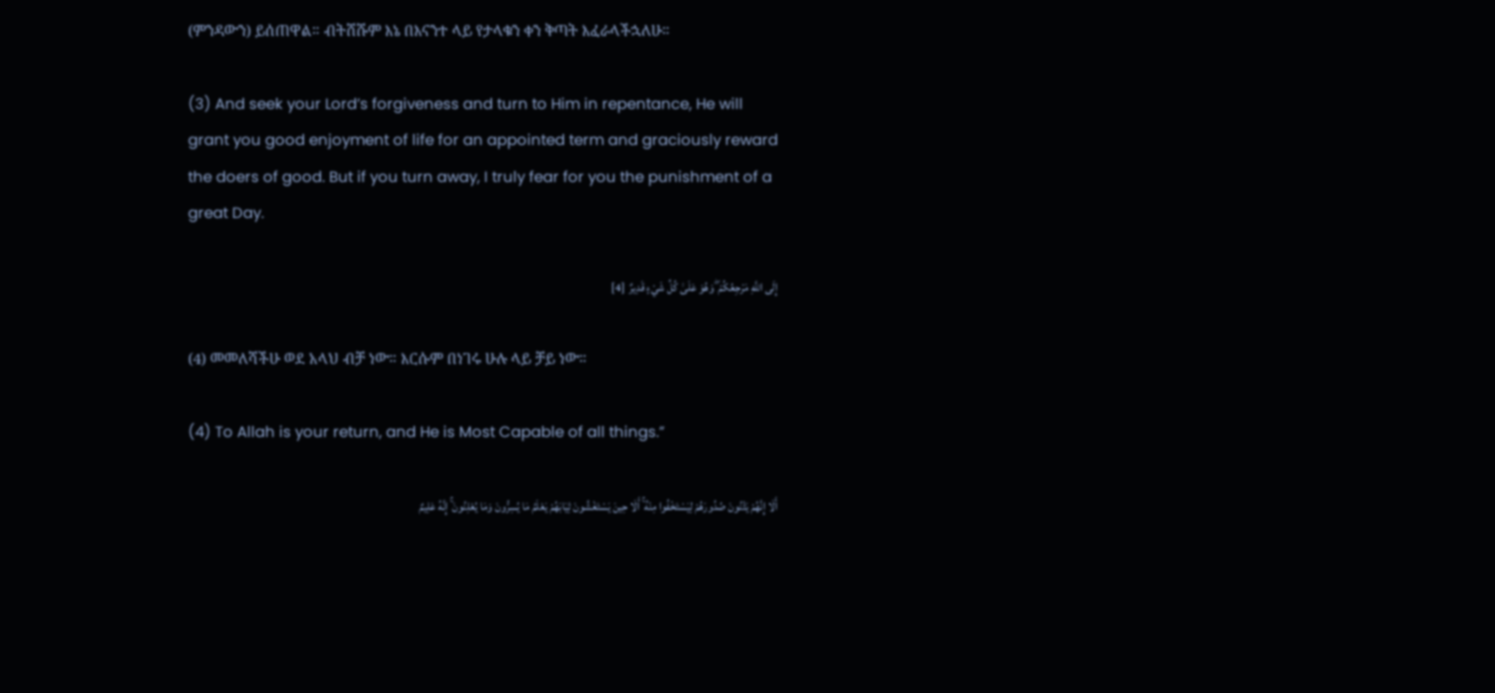(ምንዳውን) ይሰጠዋል። ብትሸሹም እኔ በእናንተ ላይ የታላቁን ቀን ቅጣት እፈራላችኋለሁ።

(3) And seek your Lord’s forgiveness and turn to Him in repentance, He will grant you good enjoyment of life for an appointed term and graciously reward the doers of good. But if you turn away, I truly fear for you the punishment of a great Day.

إِلَى اللَّهِ مَرْجِعُكُمْ ۖ وَهُوَ عَلَىٰ كُلِّ شَيْءٍ قَدِيرٌ  [4]

(4) መመለሻችሁ ወደ አላህ ብቻ ነው። እርሱም በነገሩ ሁሉ ላይ ቻይ ነው።

(4) To Allah is your return, and He is Most Capable of all things.”

أَلَا إِنَّهُمْ يَثْنُونَ صُدُورَهُمْ لِيَسْتَخْفُوا مِنْهُ ۚ أَلَا حِينَ يَسْتَغْشُونَ ثِيَابَهُمْ يَعْلَمُ مَا يُسِرُّونَ وَمَا يُعْلِنُونَ ۚ إِنَّهُ عَلِيمٌ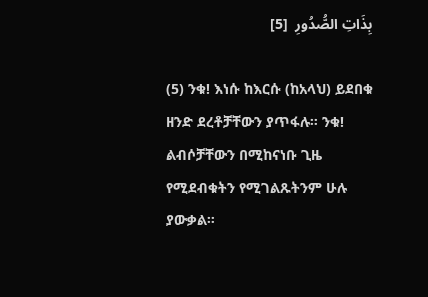بِذَاتِ الصُّدُورِ  [5]

(5) ንቁ! እነሱ ከእርሱ (ከአላህ) ይደበቁ ዘንድ ደረቶቻቸውን ያጥፋሉ። ንቁ! ልብሶቻቸውን በሚከናነቡ ጊዜ የሚደብቁትን የሚገልጹትንም ሁሉ ያውቃል።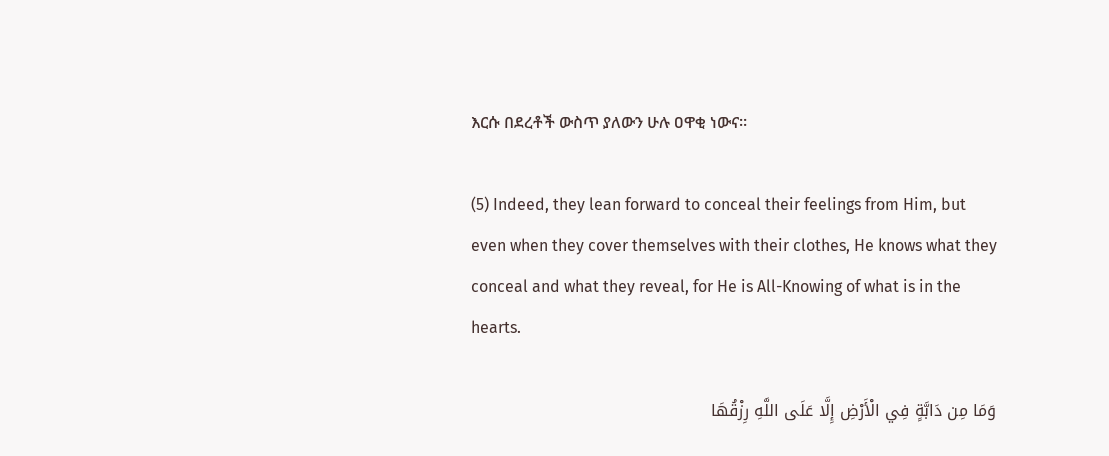እርሱ በደረቶች ውስጥ ያለውን ሁሉ ዐዋቂ ነውና።

(5) Indeed, they lean forward to conceal their feelings from Him, but even when they cover themselves with their clothes, He knows what they conceal and what they reveal, for He is All-Knowing of what is in the hearts.

وَمَا مِن دَابَّةٍ فِي الْأَرْضِ إِلَّا عَلَى اللَّهِ رِزْقُهَا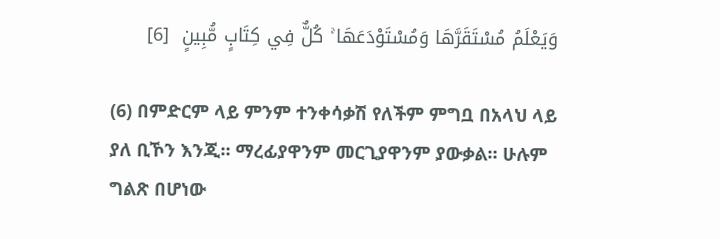وَيَعْلَمُ مُسْتَقَرَّهَا وَمُسْتَوْدَعَهَا ۚ كُلٌّ فِي كِتَابٍ مُّبِينٍ  [6]

(6) በምድርም ላይ ምንም ተንቀሳቃሽ የለችም ምግቧ በአላህ ላይ ያለ ቢኾን እንጂ። ማረፊያዋንም መርጊያዋንም ያውቃል። ሁሉም ግልጽ በሆነው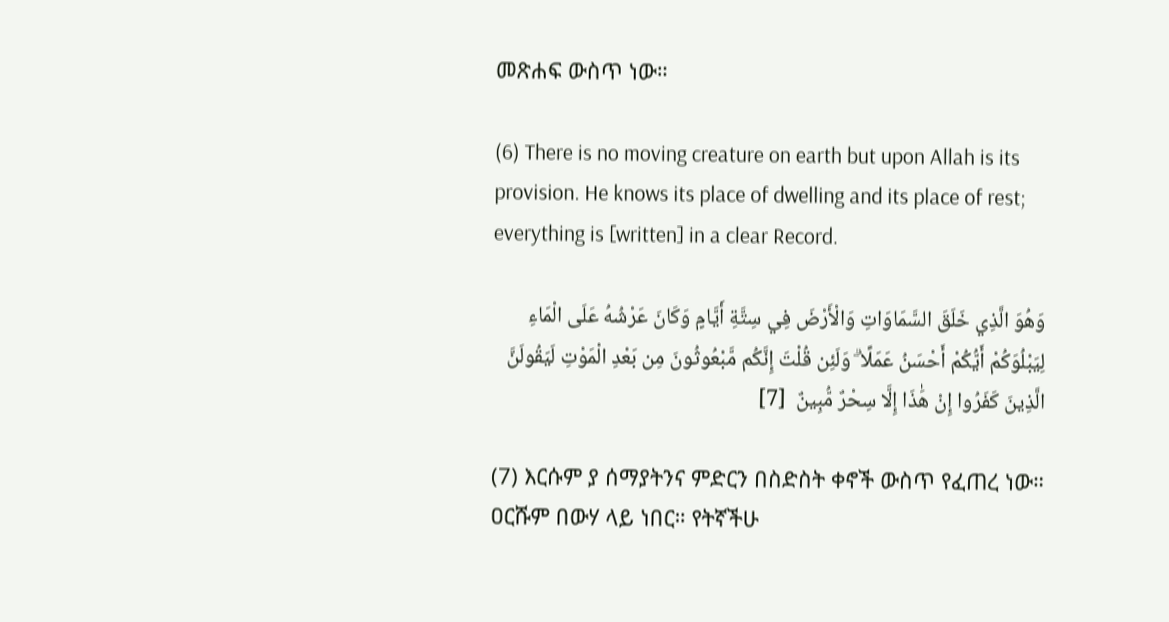መጽሐፍ ውስጥ ነው።

(6) There is no moving creature on earth but upon Allah is its provision. He knows its place of dwelling and its place of rest; everything is [written] in a clear Record.

وَهُوَ الَّذِي خَلَقَ السَّمَاوَاتِ وَالْأَرْضَ فِي سِتَّةِ أَيَّامٍ وَكَانَ عَرْشُهُ عَلَى الْمَاءِ لِيَبْلُوَكُمْ أَيُّكُمْ أَحْسَنُ عَمَلًا ۗ وَلَئِن قُلْتَ إِنَّكُم مَّبْعُوثُونَ مِن بَعْدِ الْمَوْتِ لَيَقُولَنَّ الَّذِينَ كَفَرُوا إِنْ هَٰذَا إِلَّا سِحْرٌ مُّبِينٌ  [7]

(7) እርሱም ያ ሰማያትንና ምድርን በስድስት ቀኖች ውስጥ የፈጠረ ነው። ዐርሹም በውሃ ላይ ነበር። የትኛችሁ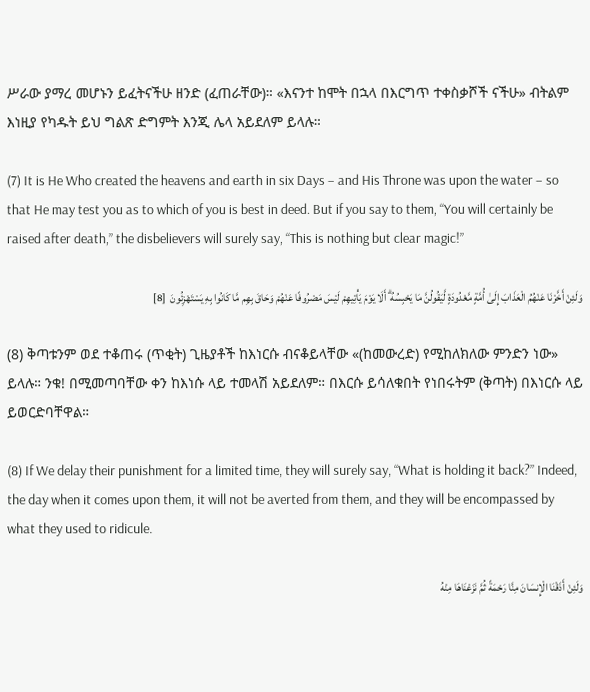ሥራው ያማረ መሆኑን ይፈትናችሁ ዘንድ (ፈጠራቸው)። «እናንተ ከሞት በኋላ በእርግጥ ተቀስቃሾች ናችሁ» ብትልም እነዚያ የካዱት ይህ ግልጽ ድግምት እንጂ ሌላ አይደለም ይላሉ።

(7) It is He Who created the heavens and earth in six Days – and His Throne was upon the water – so that He may test you as to which of you is best in deed. But if you say to them, “You will certainly be raised after death,” the disbelievers will surely say, “This is nothing but clear magic!”

وَلَئِنْ أَخَّرْنَا عَنْهُمُ الْعَذَابَ إِلَىٰ أُمَّةٍ مَّعْدُودَةٍ لَّيَقُولُنَّ مَا يَحْبِسُهُ ۗ أَلَا يَوْمَ يَأْتِيهِمْ لَيْسَ مَصْرُوفًا عَنْهُمْ وَحَاقَ بِهِم مَّا كَانُوا بِهِ يَسْتَهْزِئُونَ  [8]

(8) ቅጣቱንም ወደ ተቆጠሩ (ጥቂት) ጊዜያቶች ከእነርሱ ብናቆይላቸው «(ከመውረድ) የሚከለክለው ምንድን ነው» ይላሉ። ንቁ! በሚመጣባቸው ቀን ከእነሱ ላይ ተመላሽ አይደለም። በእርሱ ይሳለቁበት የነበሩትም (ቅጣት) በእነርሱ ላይ ይወርድባቸዋል።

(8) If We delay their punishment for a limited time, they will surely say, “What is holding it back?” Indeed, the day when it comes upon them, it will not be averted from them, and they will be encompassed by what they used to ridicule.

وَلَئِنْ أَذَقْنَا الْإِنسَانَ مِنَّا رَحْمَةً ثُمَّ نَزَعْنَاهَا مِنْهُ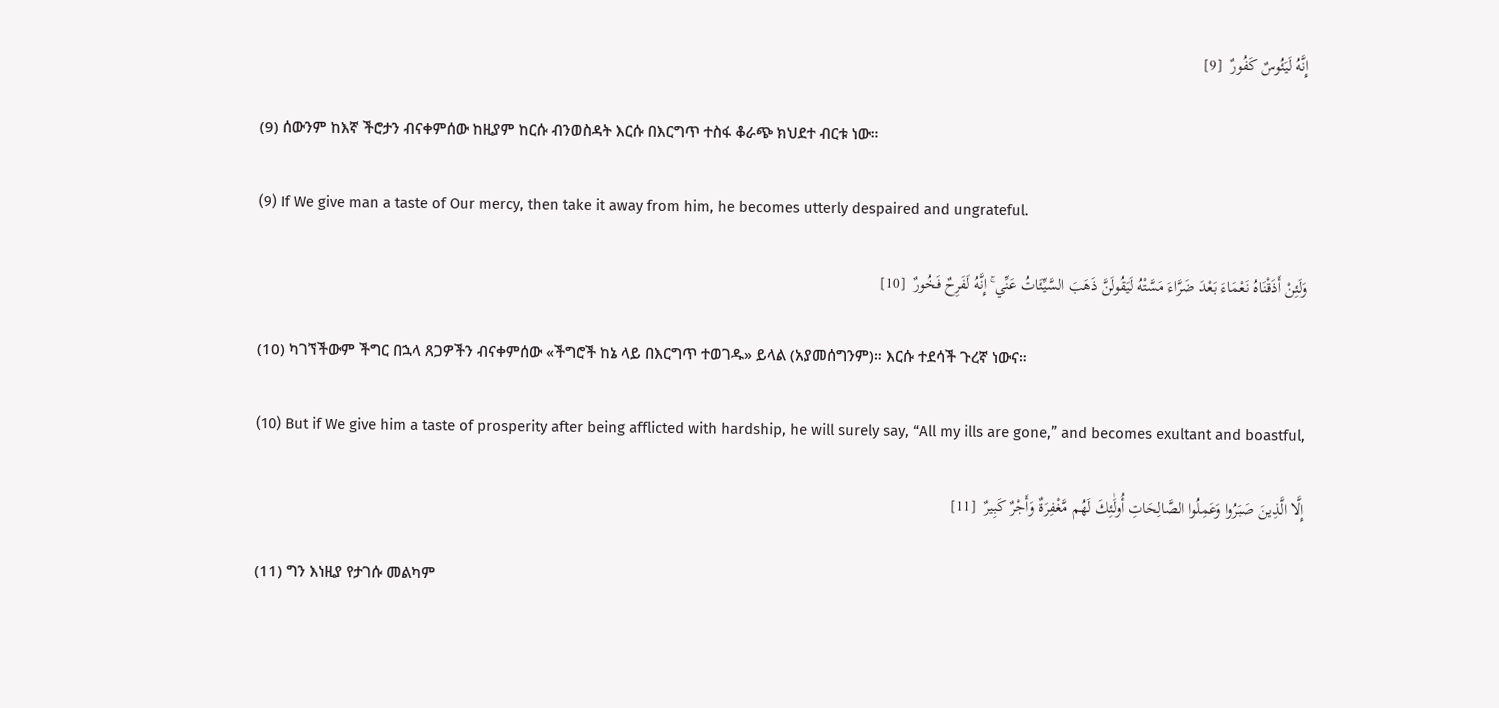إِنَّهُ لَيَئُوسٌ كَفُورٌ  [9]

(9) ሰውንም ከእኛ ችሮታን ብናቀምሰው ከዚያም ከርሱ ብንወስዳት እርሱ በእርግጥ ተስፋ ቆራጭ ክህደተ ብርቱ ነው።

(9) If We give man a taste of Our mercy, then take it away from him, he becomes utterly despaired and ungrateful.

وَلَئِنْ أَذَقْنَاهُ نَعْمَاءَ بَعْدَ ضَرَّاءَ مَسَّتْهُ لَيَقُولَنَّ ذَهَبَ السَّيِّئَاتُ عَنِّي ۚ إِنَّهُ لَفَرِحٌ فَخُورٌ  [10]

(10) ካገኘችውም ችግር በኋላ ጸጋዎችን ብናቀምሰው «ችግሮች ከኔ ላይ በእርግጥ ተወገዱ» ይላል (አያመሰግንም)። እርሱ ተደሳች ጉረኛ ነውና።

(10) But if We give him a taste of prosperity after being afflicted with hardship, he will surely say, “All my ills are gone,” and becomes exultant and boastful,

إِلَّا الَّذِينَ صَبَرُوا وَعَمِلُوا الصَّالِحَاتِ أُولَٰئِكَ لَهُم مَّغْفِرَةٌ وَأَجْرٌ كَبِيرٌ  [11]

(11) ግን እነዚያ የታገሱ መልካም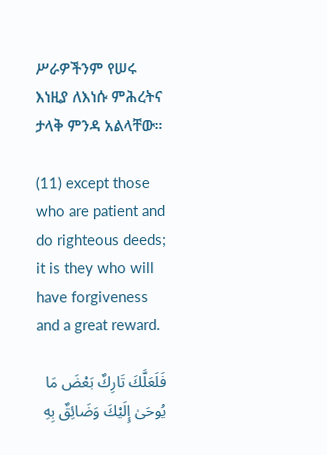ሥራዎችንም የሠሩ እነዚያ ለእነሱ ምሕረትና ታላቅ ምንዳ አልላቸው።

(11) except those who are patient and do righteous deeds; it is they who will have forgiveness and a great reward.

فَلَعَلَّكَ تَارِكٌ بَعْضَ مَا يُوحَىٰ إِلَيْكَ وَضَائِقٌ بِهِ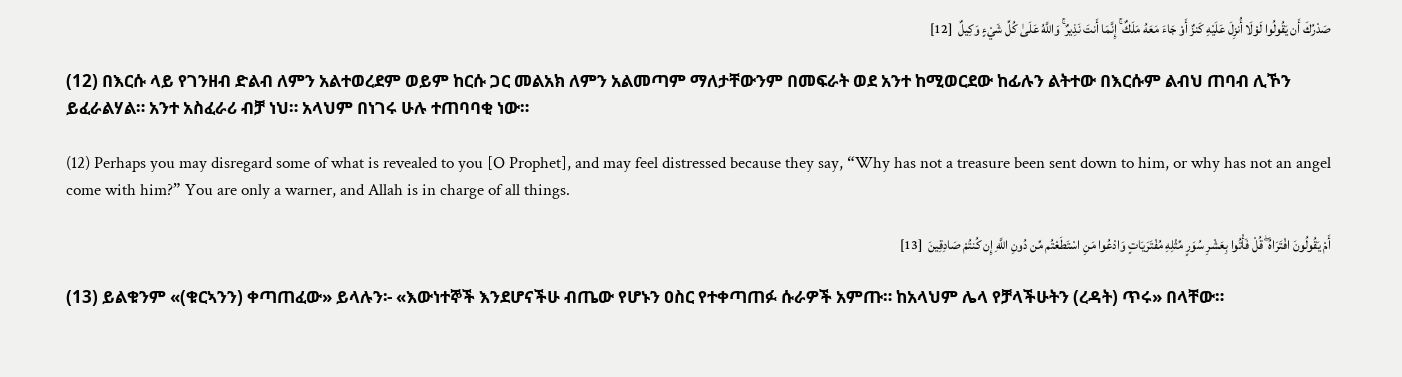صَدْرُكَ أَن يَقُولُوا لَوْلَا أُنزِلَ عَلَيْهِ كَنزٌ أَوْ جَاءَ مَعَهُ مَلَكٌ ۚ إِنَّمَا أَنتَ نَذِيرٌ ۚ وَاللَّهُ عَلَىٰ كُلِّ شَيْءٍ وَكِيلٌ  [12]

(12) በእርሱ ላይ የገንዘብ ድልብ ለምን አልተወረደም ወይም ከርሱ ጋር መልአክ ለምን አልመጣም ማለታቸውንም በመፍራት ወደ አንተ ከሚወርደው ከፊሉን ልትተው በእርሱም ልብህ ጠባብ ሊኾን ይፈራልሃል። አንተ አስፈራሪ ብቻ ነህ። አላህም በነገሩ ሁሉ ተጠባባቂ ነው።

(12) Perhaps you may disregard some of what is revealed to you [O Prophet], and may feel distressed because they say, “Why has not a treasure been sent down to him, or why has not an angel come with him?” You are only a warner, and Allah is in charge of all things.

أَمْ يَقُولُونَ افْتَرَاهُ ۖ قُلْ فَأْتُوا بِعَشْرِ سُوَرٍ مِّثْلِهِ مُفْتَرَيَاتٍ وَادْعُوا مَنِ اسْتَطَعْتُم مِّن دُونِ اللَّهِ إِن كُنتُمْ صَادِقِينَ  [13]

(13) ይልቁንም «(ቁርኣንን) ቀጣጠፈው» ይላሉን፡- «እውነተኞች እንደሆናችሁ ብጤው የሆኑን ዐስር የተቀጣጠፉ ሱራዎች አምጡ። ከአላህም ሌላ የቻላችሁትን (ረዳት) ጥሩ» በላቸው።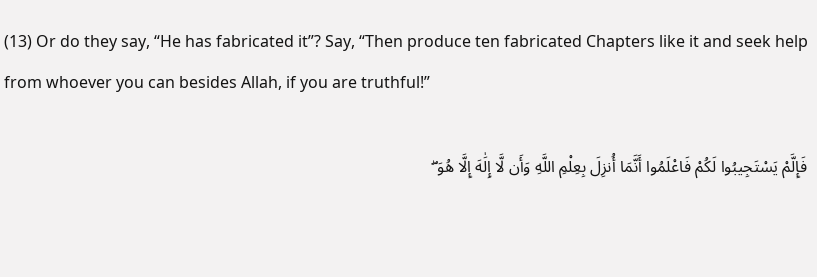(13) Or do they say, “He has fabricated it”? Say, “Then produce ten fabricated Chapters like it and seek help from whoever you can besides Allah, if you are truthful!”

فَإِلَّمْ يَسْتَجِيبُوا لَكُمْ فَاعْلَمُوا أَنَّمَا أُنزِلَ بِعِلْمِ اللَّهِ وَأَن لَّا إِلَٰهَ إِلَّا هُوَ ۖ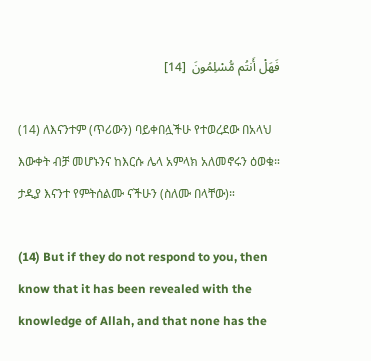فَهَلْ أَنتُم مُّسْلِمُونَ  [14]

(14) ለእናንተም (ጥሪውን) ባይቀበሏችሁ የተወረደው በአላህ እውቀት ብቻ መሆኑንና ከእርሱ ሌላ አምላክ አለመኖሩን ዕወቁ። ታዲያ እናንተ የምትሰልሙ ናችሁን (ስለሙ በላቸው)።

(14) But if they do not respond to you, then know that it has been revealed with the knowledge of Allah, and that none has the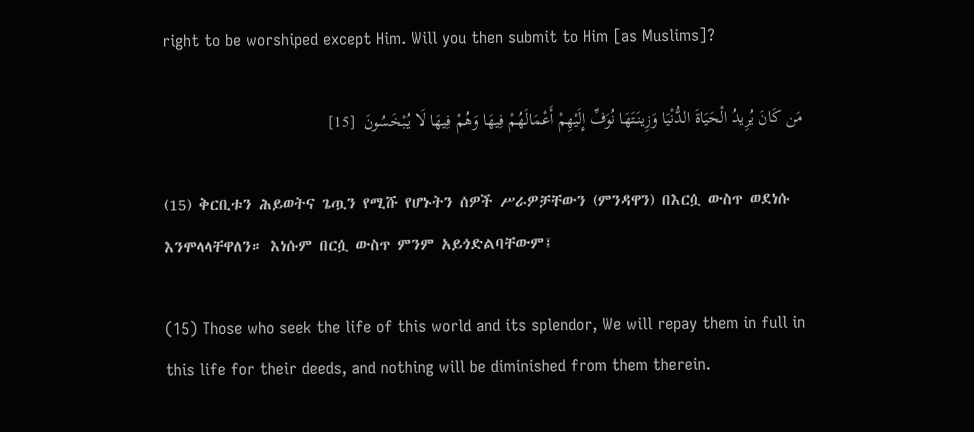right to be worshiped except Him. Will you then submit to Him [as Muslims]?

مَن كَانَ يُرِيدُ الْحَيَاةَ الدُّنْيَا وَزِينَتَهَا نُوَفِّ إِلَيْهِمْ أَعْمَالَهُمْ فِيهَا وَهُمْ فِيهَا لَا يُبْخَسُونَ  [15]

(15) ቅርቢቱን ሕይወትና ጌጧን የሚሹ የሆኑትን ሰዎች ሥራዎቻቸውን (ምንዳዋን) በእርሷ ውስጥ ወደነሱ እንሞላላቸዋለን። እነሱም በርሷ ውስጥ ምንም አይጎድልባቸውም፤

(15) Those who seek the life of this world and its splendor, We will repay them in full in this life for their deeds, and nothing will be diminished from them therein.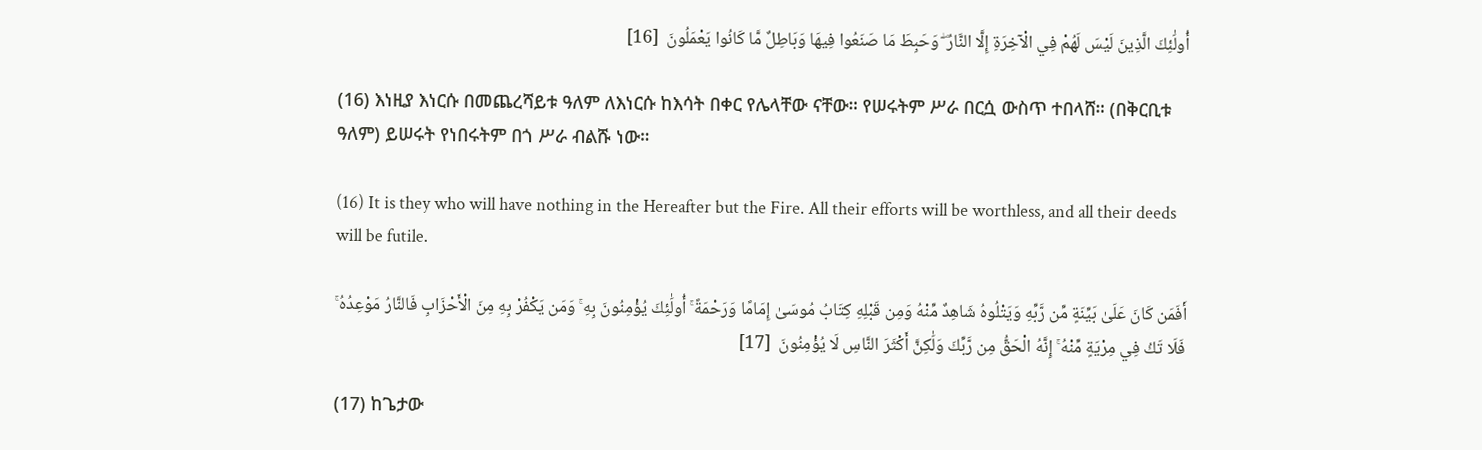أُولَٰئِكَ الَّذِينَ لَيْسَ لَهُمْ فِي الْآخِرَةِ إِلَّا النَّارُ ۖ وَحَبِطَ مَا صَنَعُوا فِيهَا وَبَاطِلٌ مَّا كَانُوا يَعْمَلُونَ  [16]

(16) እነዚያ እነርሱ በመጨረሻይቱ ዓለም ለእነርሱ ከእሳት በቀር የሌላቸው ናቸው። የሠሩትም ሥራ በርሷ ውስጥ ተበላሸ። (በቅርቢቱ ዓለም) ይሠሩት የነበሩትም በጎ ሥራ ብልሹ ነው።

(16) It is they who will have nothing in the Hereafter but the Fire. All their efforts will be worthless, and all their deeds will be futile.

أَفَمَن كَانَ عَلَىٰ بَيِّنَةٍ مِّن رَّبِّهِ وَيَتْلُوهُ شَاهِدٌ مِّنْهُ وَمِن قَبْلِهِ كِتَابُ مُوسَىٰ إِمَامًا وَرَحْمَةً ۚ أُولَٰئِكَ يُؤْمِنُونَ بِهِ ۚ وَمَن يَكْفُرْ بِهِ مِنَ الْأَحْزَابِ فَالنَّارُ مَوْعِدُهُ ۚ فَلَا تَكُ فِي مِرْيَةٍ مِّنْهُ ۚ إِنَّهُ الْحَقُّ مِن رَّبِّكَ وَلَٰكِنَّ أَكْثَرَ النَّاسِ لَا يُؤْمِنُونَ  [17]

(17) ከጌታው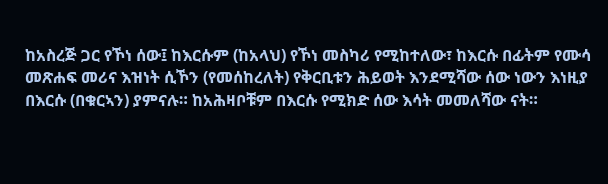ከአስረጅ ጋር የኾነ ሰው፤ ከእርሱም (ከአላህ) የኾነ መስካሪ የሚከተለው፣ ከእርሱ በፊትም የሙሳ መጽሐፍ መሪና እዝነት ሲኾን (የመሰከረለት) የቅርቢቱን ሕይወት እንደሚሻው ሰው ነውን እነዚያ በእርሱ (በቁርኣን) ያምናሉ። ከአሕዛቦቹም በእርሱ የሚክድ ሰው እሳት መመለሻው ናት።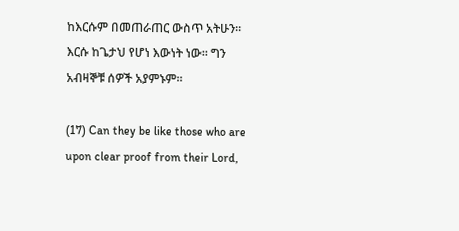ከእርሱም በመጠራጠር ውስጥ አትሁን። እርሱ ከጌታህ የሆነ እውነት ነው። ግን አብዛኞቹ ሰዎች አያምኑም።

(17) Can they be like those who are upon clear proof from their Lord,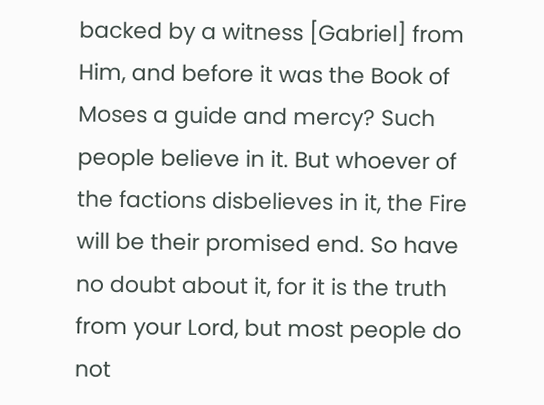backed by a witness [Gabriel] from Him, and before it was the Book of Moses a guide and mercy? Such people believe in it. But whoever of the factions disbelieves in it, the Fire will be their promised end. So have no doubt about it, for it is the truth from your Lord, but most people do not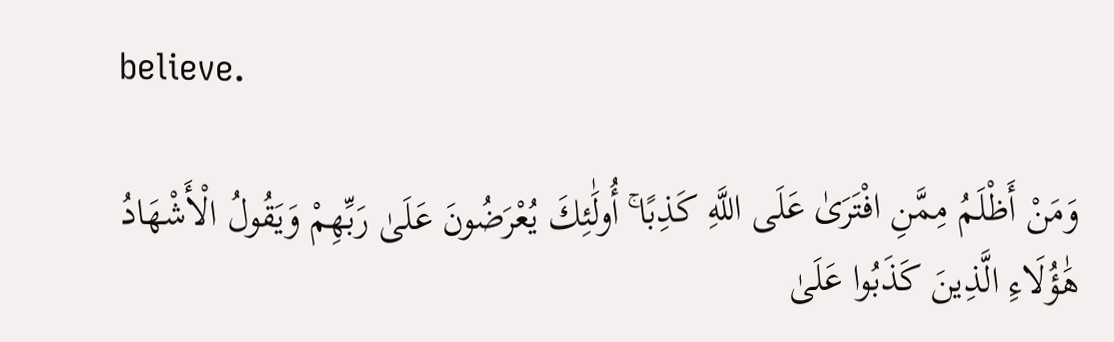believe.

وَمَنْ أَظْلَمُ مِمَّنِ افْتَرَىٰ عَلَى اللَّهِ كَذِبًا ۚ أُولَٰئِكَ يُعْرَضُونَ عَلَىٰ رَبِّهِمْ وَيَقُولُ الْأَشْهَادُ هَٰؤُلَاءِ الَّذِينَ كَذَبُوا عَلَىٰ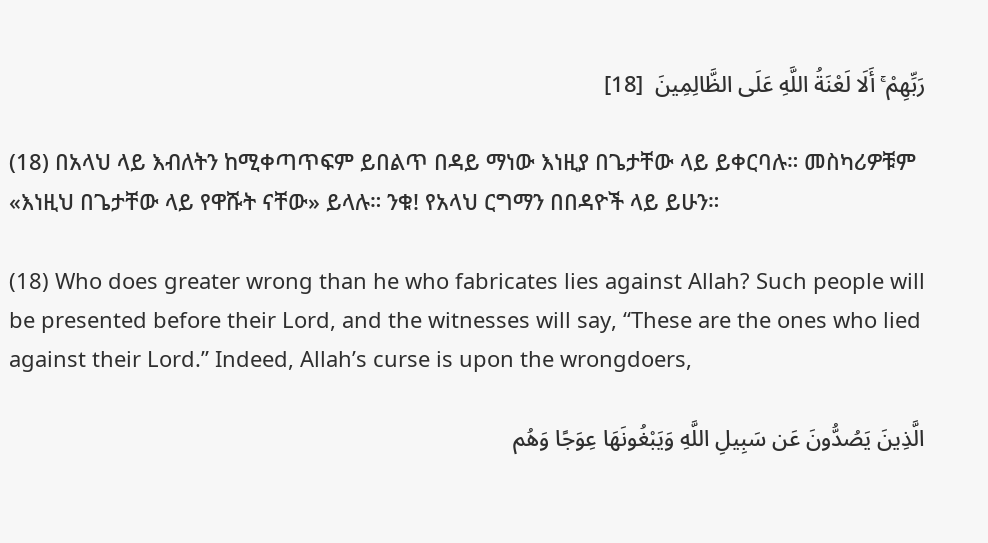رَبِّهِمْ ۚ أَلَا لَعْنَةُ اللَّهِ عَلَى الظَّالِمِينَ  [18]

(18) በአላህ ላይ እብለትን ከሚቀጣጥፍም ይበልጥ በዳይ ማነው እነዚያ በጌታቸው ላይ ይቀርባሉ። መስካሪዎቹም «እነዚህ በጌታቸው ላይ የዋሹት ናቸው» ይላሉ። ንቁ! የአላህ ርግማን በበዳዮች ላይ ይሁን።

(18) Who does greater wrong than he who fabricates lies against Allah? Such people will be presented before their Lord, and the witnesses will say, “These are the ones who lied against their Lord.” Indeed, Allah’s curse is upon the wrongdoers,

الَّذِينَ يَصُدُّونَ عَن سَبِيلِ اللَّهِ وَيَبْغُونَهَا عِوَجًا وَهُم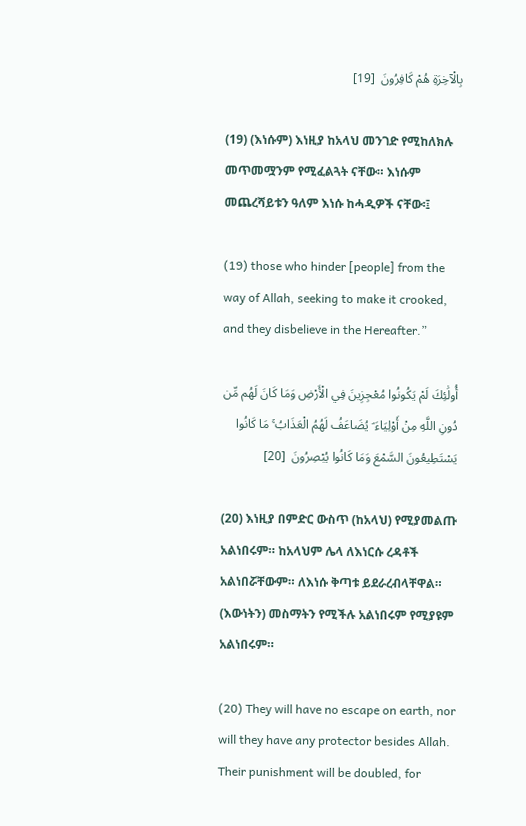بِالْآخِرَةِ هُمْ كَافِرُونَ  [19]

(19) (እነሱም) እነዚያ ከአላህ መንገድ የሚከለክሉ መጥመሟንም የሚፈልጓት ናቸው። እነሱም መጨረሻይቱን ዓለም እነሱ ከሓዲዎች ናቸው፡፤

(19) those who hinder [people] from the way of Allah, seeking to make it crooked, and they disbelieve in the Hereafter.”

أُولَٰئِكَ لَمْ يَكُونُوا مُعْجِزِينَ فِي الْأَرْضِ وَمَا كَانَ لَهُم مِّن دُونِ اللَّهِ مِنْ أَوْلِيَاءَ ۘ يُضَاعَفُ لَهُمُ الْعَذَابُ ۚ مَا كَانُوا يَسْتَطِيعُونَ السَّمْعَ وَمَا كَانُوا يُبْصِرُونَ  [20]

(20) እነዚያ በምድር ውስጥ (ከአላህ) የሚያመልጡ አልነበሩም። ከአላህም ሌላ ለእነርሱ ረዳቶች አልነበሯቸውም። ለእነሱ ቅጣቱ ይደራረብላቸዋል። (እውነትን) መስማትን የሚችሉ አልነበሩም የሚያዩም አልነበሩም።

(20) They will have no escape on earth, nor will they have any protector besides Allah. Their punishment will be doubled, for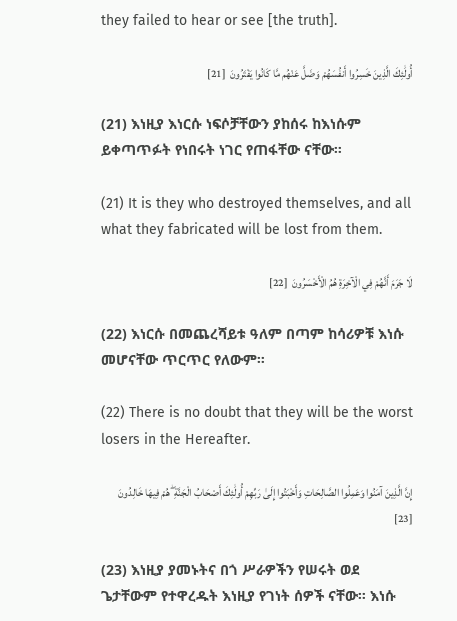they failed to hear or see [the truth].

أُولَٰئِكَ الَّذِينَ خَسِرُوا أَنفُسَهُمْ وَضَلَّ عَنْهُم مَّا كَانُوا يَفْتَرُونَ  [21]

(21) እነዚያ እነርሱ ነፍሶቻቸውን ያከሰሩ ከእነሱም ይቀጣጥፉት የነበሩት ነገር የጠፋቸው ናቸው።

(21) It is they who destroyed themselves, and all what they fabricated will be lost from them.

لَا جَرَمَ أَنَّهُمْ فِي الْآخِرَةِ هُمُ الْأَخْسَرُونَ  [22]

(22) እነርሱ በመጨረሻይቱ ዓለም በጣም ከሳሪዎቹ እነሱ መሆናቸው ጥርጥር የለውም።

(22) There is no doubt that they will be the worst losers in the Hereafter.

إِنَّ الَّذِينَ آمَنُوا وَعَمِلُوا الصَّالِحَاتِ وَأَخْبَتُوا إِلَىٰ رَبِّهِمْ أُولَٰئِكَ أَصْحَابُ الْجَنَّةِ ۖ هُمْ فِيهَا خَالِدُونَ  [23]

(23) እነዚያ ያመኑትና በጎ ሥራዎችን የሠሩት ወደ ጌታቸውም የተዋረዱት እነዚያ የገነት ሰዎች ናቸው። እነሱ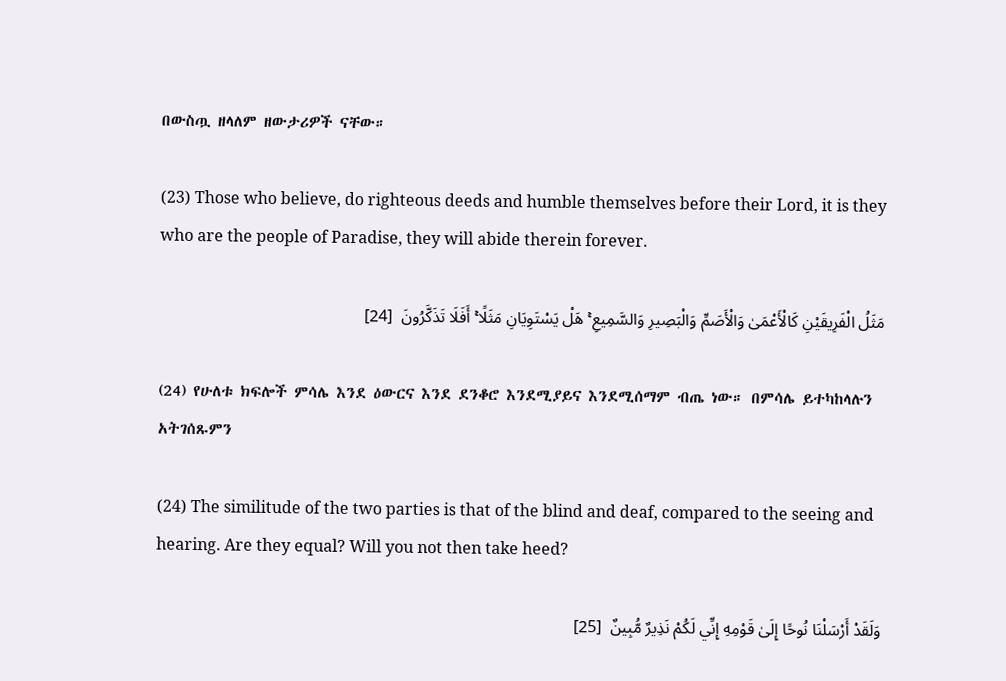በውስጧ ዘላለም ዘውታሪዎች ናቸው።

(23) Those who believe, do righteous deeds and humble themselves before their Lord, it is they who are the people of Paradise, they will abide therein forever.

مَثَلُ الْفَرِيقَيْنِ كَالْأَعْمَىٰ وَالْأَصَمِّ وَالْبَصِيرِ وَالسَّمِيعِ ۚ هَلْ يَسْتَوِيَانِ مَثَلًا ۚ أَفَلَا تَذَكَّرُونَ  [24]

(24) የሁለቱ ክፍሎች ምሳሌ እንደ ዕውርና እንደ ደንቆሮ እንደሚያይና እንደሚሰማም ብጤ ነው። በምሳሌ ይተካከላሉን አትገሰጹምን

(24) The similitude of the two parties is that of the blind and deaf, compared to the seeing and hearing. Are they equal? Will you not then take heed?

وَلَقَدْ أَرْسَلْنَا نُوحًا إِلَىٰ قَوْمِهِ إِنِّي لَكُمْ نَذِيرٌ مُّبِينٌ  [25]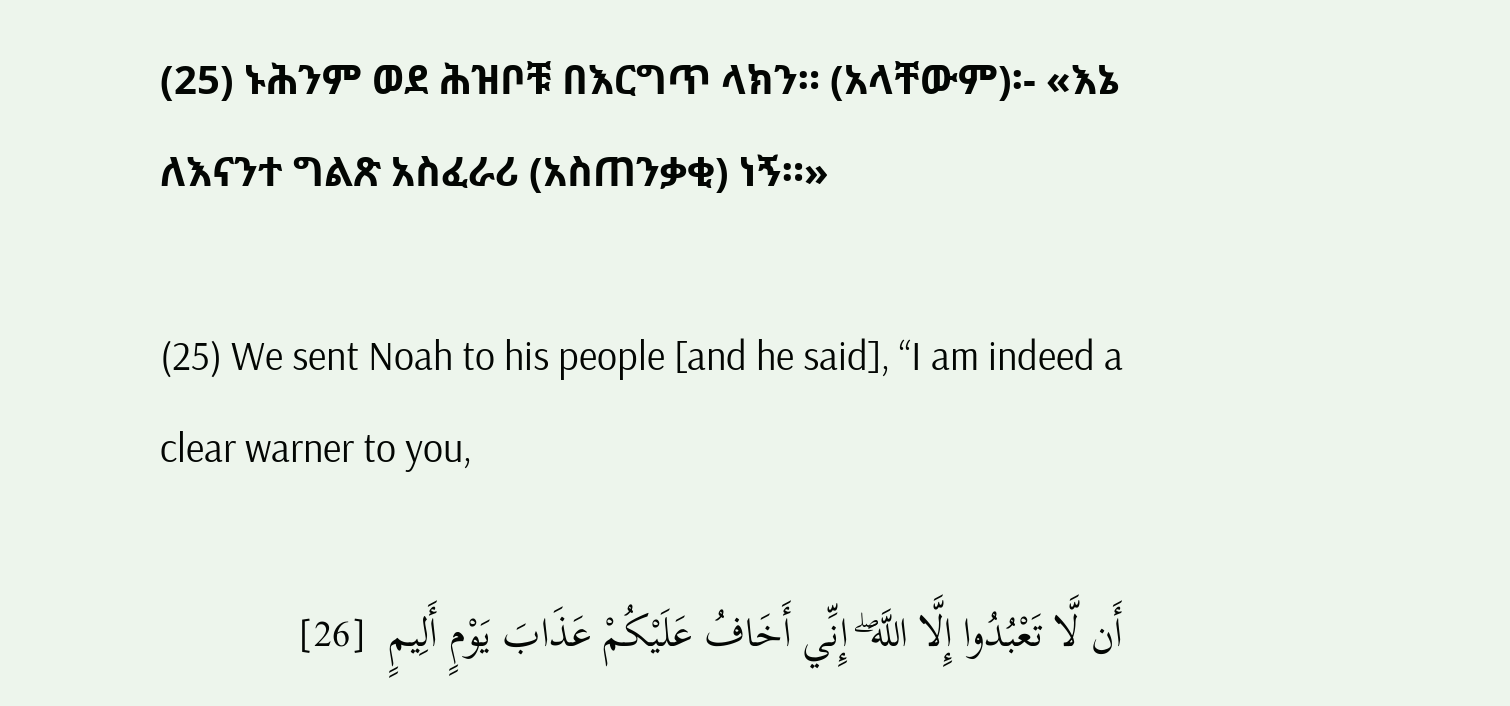(25) ኑሕንም ወደ ሕዝቦቹ በእርግጥ ላክን። (አላቸውም)፡- «እኔ ለእናንተ ግልጽ አስፈራሪ (አስጠንቃቂ) ነኝ።»

(25) We sent Noah to his people [and he said], “I am indeed a clear warner to you,

أَن لَّا تَعْبُدُوا إِلَّا اللَّهَ ۖ إِنِّي أَخَافُ عَلَيْكُمْ عَذَابَ يَوْمٍ أَلِيمٍ  [26]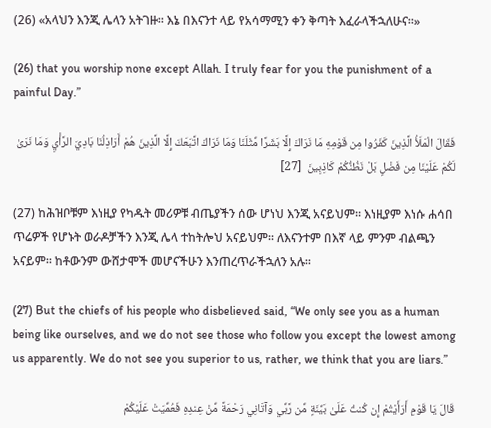(26) «አላህን እንጂ ሌላን አትገዙ። እኔ በእናንተ ላይ የአሳማሚን ቀን ቅጣት እፈራላችኋለሁና።»

(26) that you worship none except Allah. I truly fear for you the punishment of a painful Day.”

فَقَالَ الْمَلَأُ الَّذِينَ كَفَرُوا مِن قَوْمِهِ مَا نَرَاكَ إِلَّا بَشَرًا مِّثْلَنَا وَمَا نَرَاكَ اتَّبَعَكَ إِلَّا الَّذِينَ هُمْ أَرَاذِلُنَا بَادِيَ الرَّأْيِ وَمَا نَرَىٰ لَكُمْ عَلَيْنَا مِن فَضْلٍ بَلْ نَظُنُّكُمْ كَاذِبِينَ  [27]

(27) ከሕዝቦቹም እነዚያ የካዱት መሪዎቹ ብጤያችን ሰው ሆነህ እንጂ አናይህም። እነዚያም እነሱ ሐሳበ ጥሬዎች የሆኑት ወራዶቻችን እንጂ ሌላ ተከትሎህ አናይህም። ለእናንተም በእኛ ላይ ምንም ብልጫን አናይም። ከቶውንም ውሸታሞች መሆናችሁን እንጠረጥራችኋለን አሉ።

(27) But the chiefs of his people who disbelieved said, “We only see you as a human being like ourselves, and we do not see those who follow you except the lowest among us apparently. We do not see you superior to us, rather, we think that you are liars.”

قَالَ يَا قَوْمِ أَرَأَيْتُمْ إِن كُنتُ عَلَىٰ بَيِّنَةٍ مِّن رَّبِّي وَآتَانِي رَحْمَةً مِّنْ عِندِهِ فَعُمِّيَتْ عَلَيْكُمْ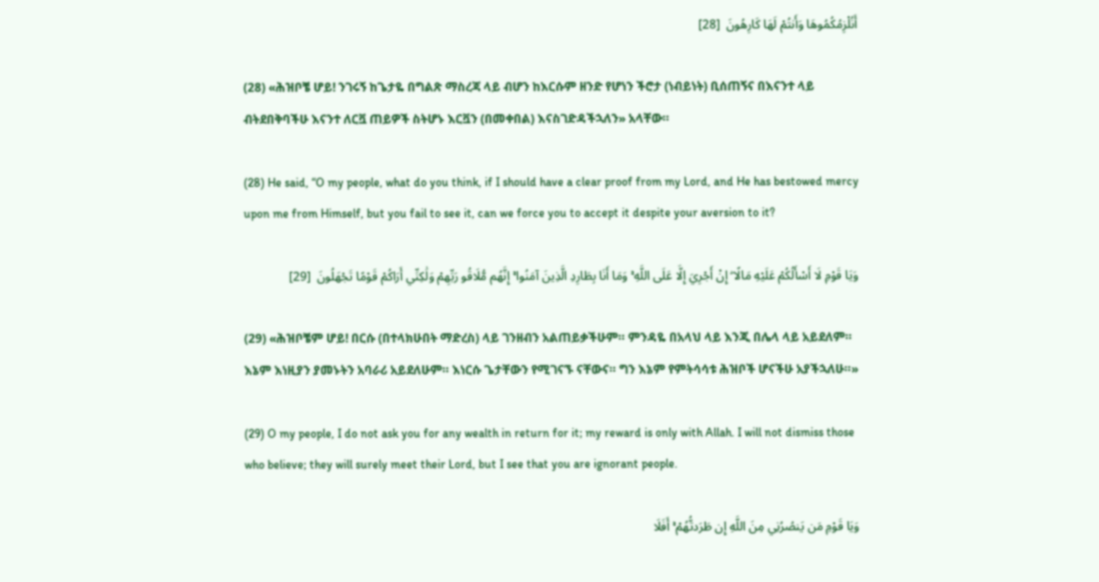أَنُلْزِمُكُمُوهَا وَأَنتُمْ لَهَا كَارِهُونَ  [28]

(28) «ሕዝቦቼ ሆይ! ንገሩኝ ከጌታዬ በግልጽ ማስረጃ ላይ ብሆን ከእርሱም ዘንድ የሆነን ችሮታ (ነብይነት) ቢሰጠኝና በእናንተ ላይ ብትደበቅባችሁ እናንተ ለርቯ ጠይዎች ስትሆኑ እርቯን (በመቀበል) እናስገድዳችኋለን» አላቸው።

(28) He said, “O my people, what do you think, if I should have a clear proof from my Lord, and He has bestowed mercy upon me from Himself, but you fail to see it, can we force you to accept it despite your aversion to it?

وَيَا قَوْمِ لَا أَسْأَلُكُمْ عَلَيْهِ مَالًا ۖ إِنْ أَجْرِيَ إِلَّا عَلَى اللَّهِ ۚ وَمَا أَنَا بِطَارِدِ الَّذِينَ آمَنُوا ۚ إِنَّهُم مُّلَاقُو رَبِّهِمْ وَلَٰكِنِّي أَرَاكُمْ قَوْمًا تَجْهَلُونَ  [29]

(29) «ሕዝቦቼም ሆይ! በርሱ (በተላክሁበት ማድረስ) ላይ ገንዘብን አልጠይቃችሁም። ምንዳዬ በአላህ ላይ እንጂ በሌላ ላይ አይደለም። እኔም እነዚያን ያመኑትን አባራሪ አይደለሁም። እነርሱ ጌታቸውን የሚገናኙ ናቸውና። ግን እኔም የምትሳሳቱ ሕዝቦች ሆናችሁ አያችኋለሁ።»

(29) O my people, I do not ask you for any wealth in return for it; my reward is only with Allah. I will not dismiss those who believe; they will surely meet their Lord, but I see that you are ignorant people.

وَيَا قَوْمِ مَن يَنصُرُنِي مِنَ اللَّهِ إِن طَرَدتُّهُمْ ۚ أَفَلَا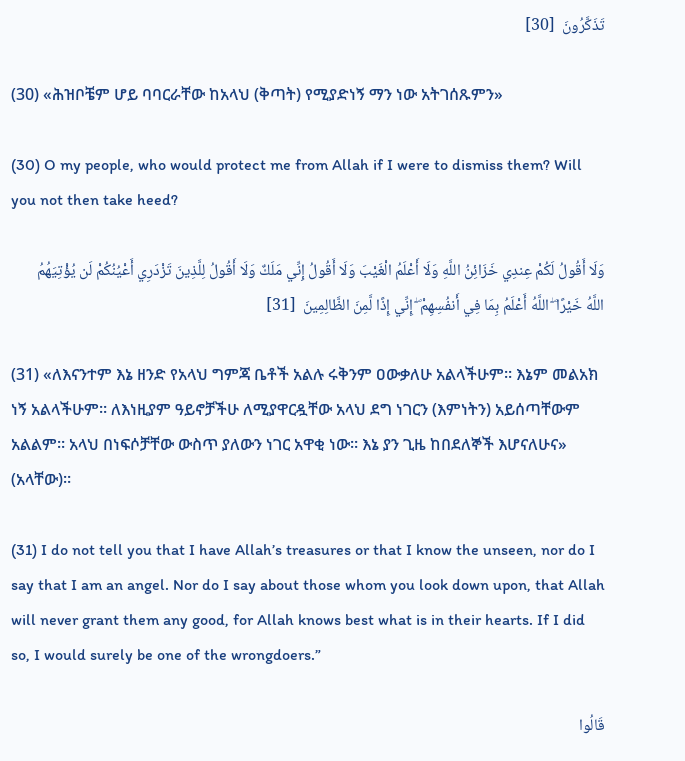تَذَكَّرُونَ  [30]

(30) «ሕዝቦቼም ሆይ ባባርራቸው ከአላህ (ቅጣት) የሚያድነኝ ማን ነው አትገሰጹምን»

(30) O my people, who would protect me from Allah if I were to dismiss them? Will you not then take heed?

وَلَا أَقُولُ لَكُمْ عِندِي خَزَائِنُ اللَّهِ وَلَا أَعْلَمُ الْغَيْبَ وَلَا أَقُولُ إِنِّي مَلَكٌ وَلَا أَقُولُ لِلَّذِينَ تَزْدَرِي أَعْيُنُكُمْ لَن يُؤْتِيَهُمُ اللَّهُ خَيْرًا ۖ اللَّهُ أَعْلَمُ بِمَا فِي أَنفُسِهِمْ ۖ إِنِّي إِذًا لَّمِنَ الظَّالِمِينَ  [31]

(31) «ለእናንተም እኔ ዘንድ የአላህ ግምጃ ቤቶች አልሉ ሩቅንም ዐውቃለሁ አልላችሁም። እኔም መልአክ ነኝ አልላችሁም። ለእነዚያም ዓይኖቻችሁ ለሚያዋርዷቸው አላህ ደግ ነገርን (እምነትን) አይሰጣቸውም አልልም። አላህ በነፍሶቻቸው ውስጥ ያለውን ነገር አዋቂ ነው። እኔ ያን ጊዜ ከበደለኞች እሆናለሁና» (አላቸው)።

(31) I do not tell you that I have Allah’s treasures or that I know the unseen, nor do I say that I am an angel. Nor do I say about those whom you look down upon, that Allah will never grant them any good, for Allah knows best what is in their hearts. If I did so, I would surely be one of the wrongdoers.”

قَالُوا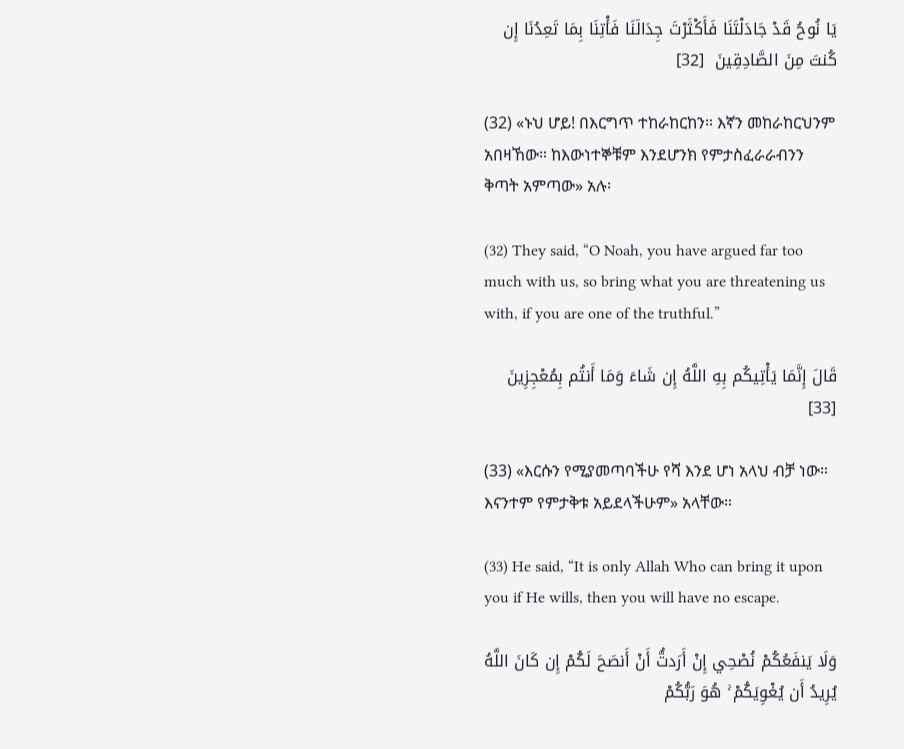يَا نُوحُ قَدْ جَادَلْتَنَا فَأَكْثَرْتَ جِدَالَنَا فَأْتِنَا بِمَا تَعِدُنَا إِن كُنتَ مِنَ الصَّادِقِينَ  [32]

(32) «ኑህ ሆይ! በእርግጥ ተከራከርከን። እኛን መከራከርህንም አበዛኸው። ከእውነተኞቹም እንደሆንክ የምታስፈራራብንን ቅጣት አምጣው» አሉ፡

(32) They said, “O Noah, you have argued far too much with us, so bring what you are threatening us with, if you are one of the truthful.”

قَالَ إِنَّمَا يَأْتِيكُم بِهِ اللَّهُ إِن شَاءَ وَمَا أَنتُم بِمُعْجِزِينَ  [33]

(33) «እርሱን የሚያመጣባችሁ የሻ እንደ ሆነ አላህ ብቻ ነው። እናንተም የምታቅቱ አይደላችሁም» አላቸው።

(33) He said, “It is only Allah Who can bring it upon you if He wills, then you will have no escape.

وَلَا يَنفَعُكُمْ نُصْحِي إِنْ أَرَدتُّ أَنْ أَنصَحَ لَكُمْ إِن كَانَ اللَّهُ يُرِيدُ أَن يُغْوِيَكُمْ ۚ هُوَ رَبُّكُمْ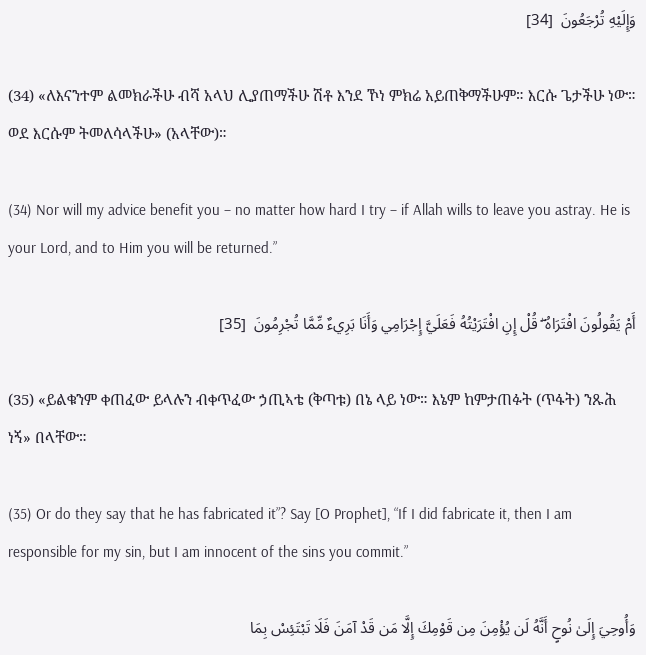وَإِلَيْهِ تُرْجَعُونَ  [34]

(34) «ለእናንተም ልመክራችሁ ብሻ አላህ ሊያጠማችሁ ሽቶ እንደ ኾነ ምክሬ አይጠቅማችሁም። እርሱ ጌታችሁ ነው። ወደ እርሱም ትመለሳላችሁ» (አላቸው)።

(34) Nor will my advice benefit you – no matter how hard I try – if Allah wills to leave you astray. He is your Lord, and to Him you will be returned.”

أَمْ يَقُولُونَ افْتَرَاهُ ۖ قُلْ إِنِ افْتَرَيْتُهُ فَعَلَيَّ إِجْرَامِي وَأَنَا بَرِيءٌ مِّمَّا تُجْرِمُونَ  [35]

(35) «ይልቁንም ቀጠፈው ይላሉን ብቀጥፈው ኃጢኣቴ (ቅጣቱ) በኔ ላይ ነው። እኔም ከምታጠፉት (ጥፋት) ንጹሕ ነኝ» በላቸው።

(35) Or do they say that he has fabricated it”? Say [O Prophet], “If I did fabricate it, then I am responsible for my sin, but I am innocent of the sins you commit.”

وَأُوحِيَ إِلَىٰ نُوحٍ أَنَّهُ لَن يُؤْمِنَ مِن قَوْمِكَ إِلَّا مَن قَدْ آمَنَ فَلَا تَبْتَئِسْ بِمَا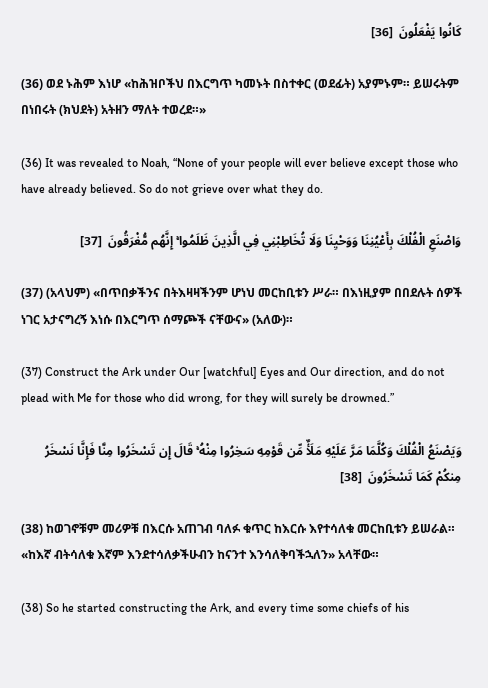كَانُوا يَفْعَلُونَ  [36]

(36) ወደ ኑሕም እነሆ «ከሕዝቦችህ በእርግጥ ካመኑት በስተቀር (ወደፊት) አያምኑም። ይሠሩትም በነበሩት (ክህደት) አትዘን ማለት ተወረደ።»

(36) It was revealed to Noah, “None of your people will ever believe except those who have already believed. So do not grieve over what they do.

وَاصْنَعِ الْفُلْكَ بِأَعْيُنِنَا وَوَحْيِنَا وَلَا تُخَاطِبْنِي فِي الَّذِينَ ظَلَمُوا ۚ إِنَّهُم مُّغْرَقُونَ  [37]

(37) (አላህም) «በጥበቃችንና በትእዛዛችንም ሆነህ መርከቢቱን ሥራ። በእነዚያም በበደሉት ሰዎች ነገር አታናግረኝ እነሱ በእርግጥ ሰማጮች ናቸውና» (አለው)።

(37) Construct the Ark under Our [watchful] Eyes and Our direction, and do not plead with Me for those who did wrong, for they will surely be drowned.”

وَيَصْنَعُ الْفُلْكَ وَكُلَّمَا مَرَّ عَلَيْهِ مَلَأٌ مِّن قَوْمِهِ سَخِرُوا مِنْهُ ۚ قَالَ إِن تَسْخَرُوا مِنَّا فَإِنَّا نَسْخَرُ مِنكُمْ كَمَا تَسْخَرُونَ  [38]

(38) ከወገኖቹም መሪዎቹ በእርሱ አጠገብ ባለፉ ቁጥር ከእርሱ እየተሳለቁ መርከቢቱን ይሠራል። «ከእኛ ብትሳለቁ እኛም እንደተሳለቃችሁብን ከናንተ እንሳለቅባችኋለን» አላቸው።

(38) So he started constructing the Ark, and every time some chiefs of his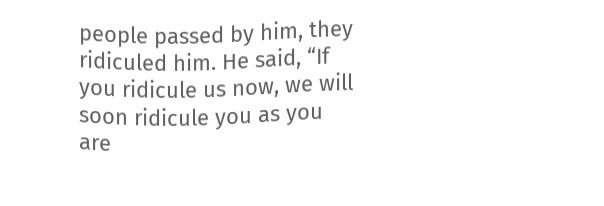people passed by him, they ridiculed him. He said, “If you ridicule us now, we will soon ridicule you as you are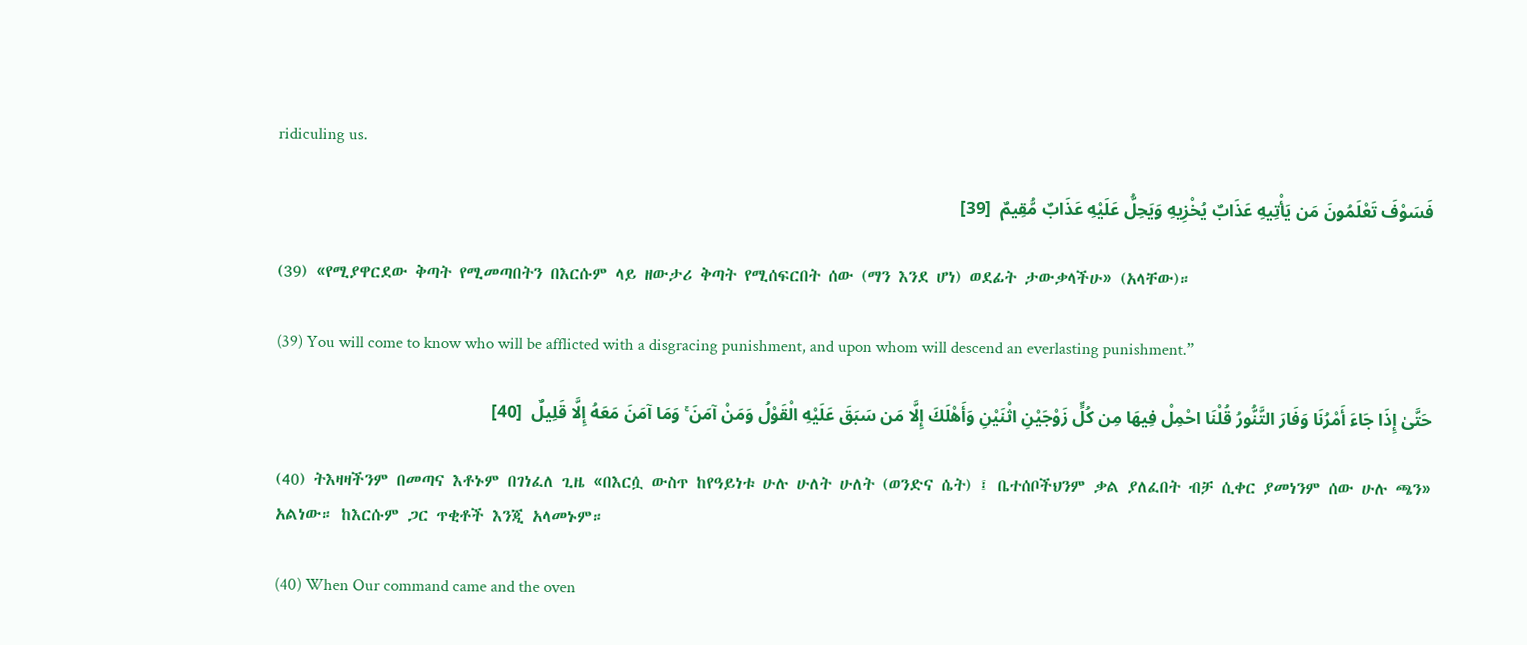ridiculing us.

فَسَوْفَ تَعْلَمُونَ مَن يَأْتِيهِ عَذَابٌ يُخْزِيهِ وَيَحِلُّ عَلَيْهِ عَذَابٌ مُّقِيمٌ  [39]

(39) «የሚያዋርደው ቅጣት የሚመጣበትን በእርሱም ላይ ዘውታሪ ቅጣት የሚሰፍርበት ሰው (ማን እንደ ሆነ) ወደፊት ታውቃላችሁ» (አላቸው)።

(39) You will come to know who will be afflicted with a disgracing punishment, and upon whom will descend an everlasting punishment.”

حَتَّىٰ إِذَا جَاءَ أَمْرُنَا وَفَارَ التَّنُّورُ قُلْنَا احْمِلْ فِيهَا مِن كُلٍّ زَوْجَيْنِ اثْنَيْنِ وَأَهْلَكَ إِلَّا مَن سَبَقَ عَلَيْهِ الْقَوْلُ وَمَنْ آمَنَ ۚ وَمَا آمَنَ مَعَهُ إِلَّا قَلِيلٌ  [40]

(40) ትእዛዛችንም በመጣና እቶኑም በገነፈለ ጊዜ «በእርሷ ውስጥ ከየዓይነቱ ሁሉ ሁለት ሁለት (ወንድና ሴት) ፤ ቤተሰቦችህንም ቃል ያለፈበት ብቻ ሲቀር ያመነንም ሰው ሁሉ ጫን» አልነው። ከእርሱም ጋር ጥቂቶች እንጂ አላመኑም።

(40) When Our command came and the oven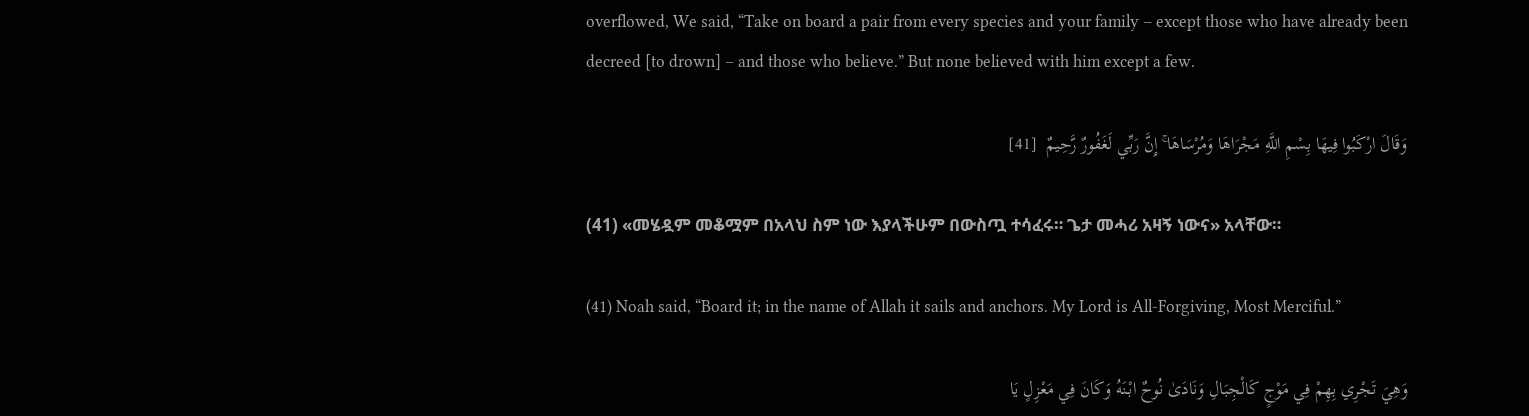overflowed, We said, “Take on board a pair from every species and your family – except those who have already been decreed [to drown] – and those who believe.” But none believed with him except a few.

وَقَالَ ارْكَبُوا فِيهَا بِسْمِ اللَّهِ مَجْرَاهَا وَمُرْسَاهَا ۚ إِنَّ رَبِّي لَغَفُورٌ رَّحِيمٌ  [41]

(41) «መሄዷም መቆሟም በአላህ ስም ነው እያላችሁም በውስጧ ተሳፈሩ። ጌታ መሓሪ አዛኝ ነውና» አላቸው።

(41) Noah said, “Board it; in the name of Allah it sails and anchors. My Lord is All-Forgiving, Most Merciful.”

وَهِيَ تَجْرِي بِهِمْ فِي مَوْجٍ كَالْجِبَالِ وَنَادَىٰ نُوحٌ ابْنَهُ وَكَانَ فِي مَعْزِلٍ يَا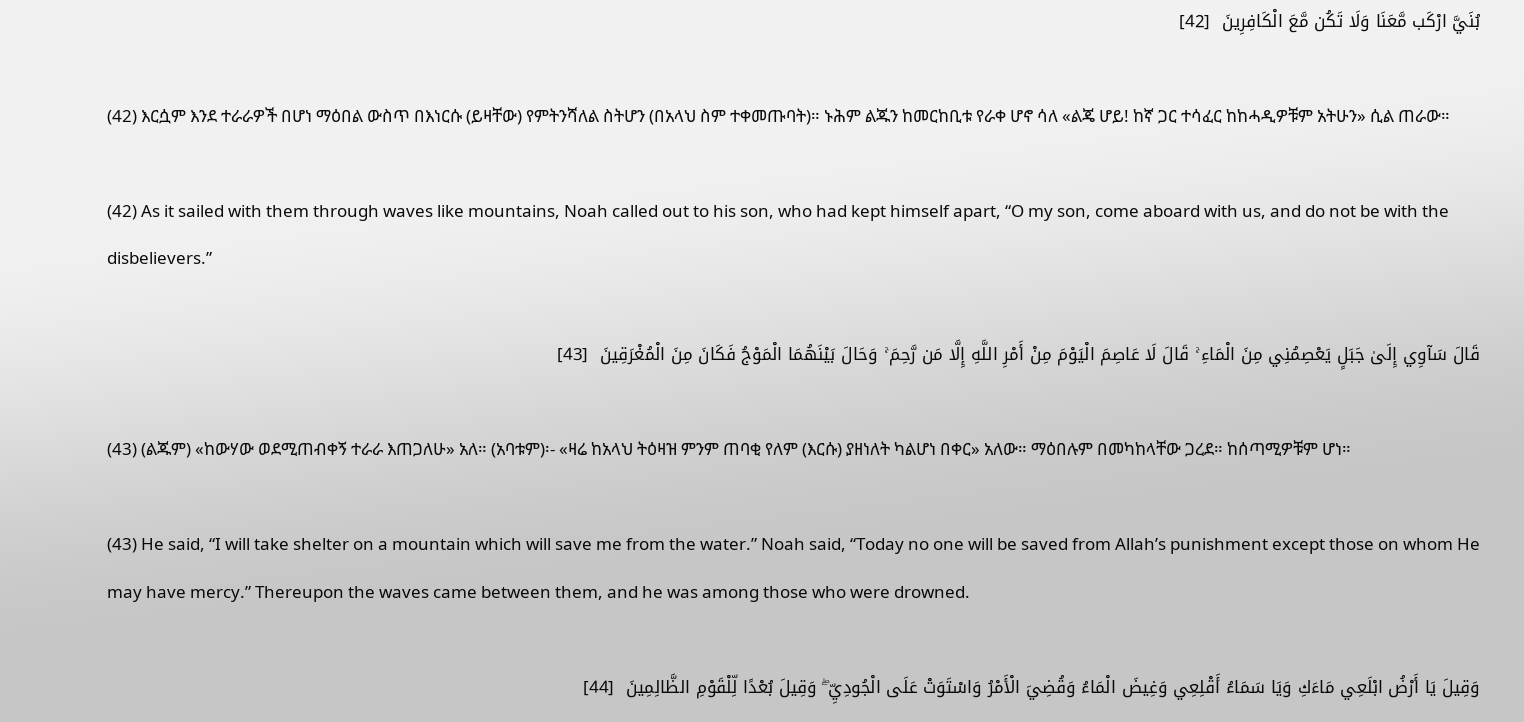بُنَيَّ ارْكَب مَّعَنَا وَلَا تَكُن مَّعَ الْكَافِرِينَ  [42]

(42) እርሷም እንደ ተራራዎች በሆነ ማዕበል ውስጥ በእነርሱ (ይዛቸው) የምትንሻለል ስትሆን (በአላህ ስም ተቀመጡባት)። ኑሕም ልጁን ከመርከቢቱ የራቀ ሆኖ ሳለ «ልጄ ሆይ! ከኛ ጋር ተሳፈር ከከሓዲዎቹም አትሁን» ሲል ጠራው።

(42) As it sailed with them through waves like mountains, Noah called out to his son, who had kept himself apart, “O my son, come aboard with us, and do not be with the disbelievers.”

قَالَ سَآوِي إِلَىٰ جَبَلٍ يَعْصِمُنِي مِنَ الْمَاءِ ۚ قَالَ لَا عَاصِمَ الْيَوْمَ مِنْ أَمْرِ اللَّهِ إِلَّا مَن رَّحِمَ ۚ وَحَالَ بَيْنَهُمَا الْمَوْجُ فَكَانَ مِنَ الْمُغْرَقِينَ  [43]

(43) (ልጁም) «ከውሃው ወደሚጠብቀኝ ተራራ እጠጋለሁ» አለ። (አባቱም)፡- «ዛሬ ከአላህ ትዕዛዝ ምንም ጠባቂ የለም (እርሱ) ያዘነለት ካልሆነ በቀር» አለው። ማዕበሉም በመካከላቸው ጋረደ። ከሰጣሚዎቹም ሆነ።

(43) He said, “I will take shelter on a mountain which will save me from the water.” Noah said, “Today no one will be saved from Allah’s punishment except those on whom He may have mercy.” Thereupon the waves came between them, and he was among those who were drowned.

وَقِيلَ يَا أَرْضُ ابْلَعِي مَاءَكِ وَيَا سَمَاءُ أَقْلِعِي وَغِيضَ الْمَاءُ وَقُضِيَ الْأَمْرُ وَاسْتَوَتْ عَلَى الْجُودِيِّ ۖ وَقِيلَ بُعْدًا لِّلْقَوْمِ الظَّالِمِينَ  [44]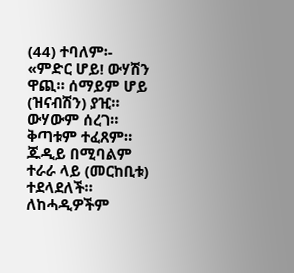(44) ተባለም፡- «ምድር ሆይ! ውሃሽን ዋጪ። ሰማይም ሆይ (ዝናብሽን) ያዢ። ውሃውም ሰረገ። ቅጣቱም ተፈጸም። ጁዲይ በሚባልም ተራራ ላይ (መርከቢቱ) ተደላደለች። ለከሓዲዎችም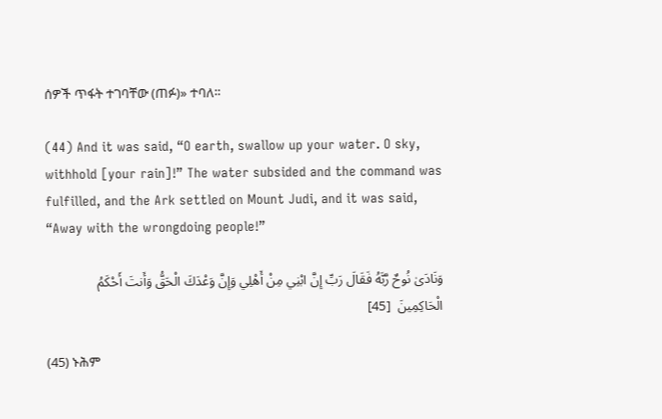ሰዎች ጥፋት ተገባቸው (ጠፉ)» ተባለ።

(44) And it was said, “O earth, swallow up your water. O sky, withhold [your rain]!” The water subsided and the command was fulfilled, and the Ark settled on Mount Judi, and it was said, “Away with the wrongdoing people!”

وَنَادَىٰ نُوحٌ رَّبَّهُ فَقَالَ رَبِّ إِنَّ ابْنِي مِنْ أَهْلِي وَإِنَّ وَعْدَكَ الْحَقُّ وَأَنتَ أَحْكَمُ الْحَاكِمِينَ  [45]

(45) ኑሕም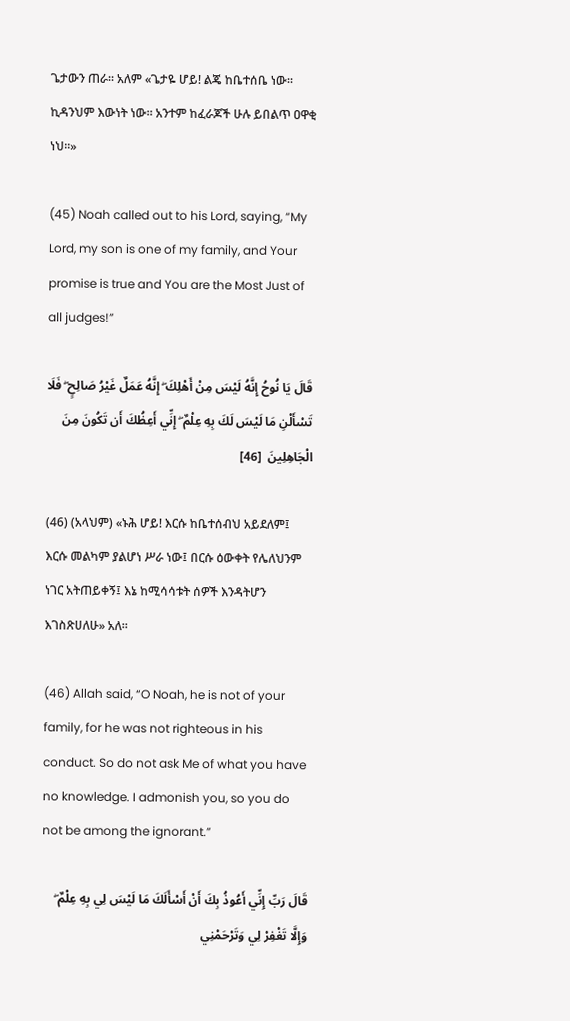ጌታውን ጠራ። አለም «ጌታዬ ሆይ! ልጄ ከቤተሰቤ ነው። ኪዳንህም እውነት ነው። አንተም ከፈራጆች ሁሉ ይበልጥ ዐዋቂ ነህ።»

(45) Noah called out to his Lord, saying, “My Lord, my son is one of my family, and Your promise is true and You are the Most Just of all judges!”

قَالَ يَا نُوحُ إِنَّهُ لَيْسَ مِنْ أَهْلِكَ ۖ إِنَّهُ عَمَلٌ غَيْرُ صَالِحٍ ۖ فَلَا تَسْأَلْنِ مَا لَيْسَ لَكَ بِهِ عِلْمٌ ۖ إِنِّي أَعِظُكَ أَن تَكُونَ مِنَ الْجَاهِلِينَ  [46]

(46) (አላህም) «ኑሕ ሆይ! እርሱ ከቤተሰብህ አይደለም፤ እርሱ መልካም ያልሆነ ሥራ ነው፤ በርሱ ዕውቀት የሌለህንም ነገር አትጠይቀኝ፤ እኔ ከሚሳሳቱት ሰዎች እንዳትሆን እገስጽሀለሁ» አለ።

(46) Allah said, “O Noah, he is not of your family, for he was not righteous in his conduct. So do not ask Me of what you have no knowledge. I admonish you, so you do not be among the ignorant.”

قَالَ رَبِّ إِنِّي أَعُوذُ بِكَ أَنْ أَسْأَلَكَ مَا لَيْسَ لِي بِهِ عِلْمٌ ۖ وَإِلَّا تَغْفِرْ لِي وَتَرْحَمْنِي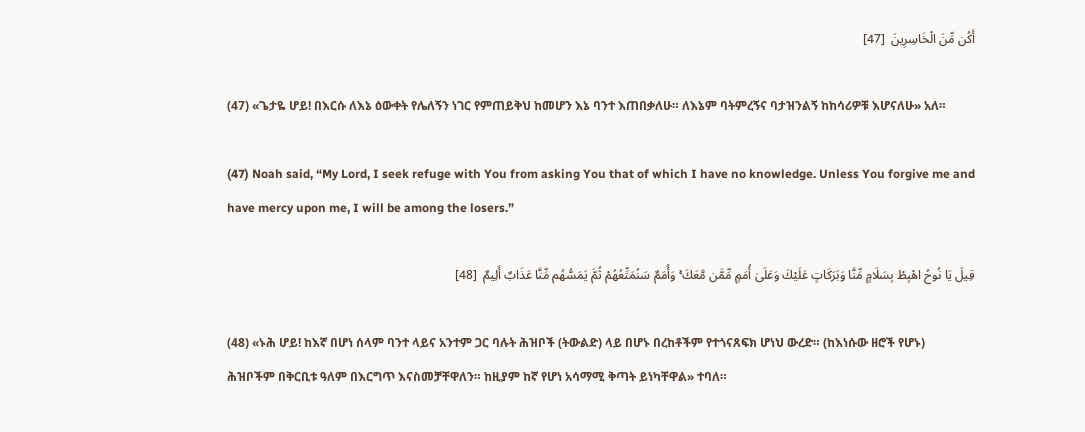أَكُن مِّنَ الْخَاسِرِينَ  [47]

(47) «ጌታዬ ሆይ! በእርሱ ለእኔ ዕውቀት የሌለኝን ነገር የምጠይቅህ ከመሆን እኔ ባንተ እጠበቃለሁ። ለእኔም ባትምረኝና ባታዝንልኝ ከከሳሪዎቹ እሆናለሁ» አለ።

(47) Noah said, “My Lord, I seek refuge with You from asking You that of which I have no knowledge. Unless You forgive me and have mercy upon me, I will be among the losers.”

قِيلَ يَا نُوحُ اهْبِطْ بِسَلَامٍ مِّنَّا وَبَرَكَاتٍ عَلَيْكَ وَعَلَىٰ أُمَمٍ مِّمَّن مَّعَكَ ۚ وَأُمَمٌ سَنُمَتِّعُهُمْ ثُمَّ يَمَسُّهُم مِّنَّا عَذَابٌ أَلِيمٌ  [48]

(48) «ኑሕ ሆይ! ከእኛ በሆነ ሰላም ባንተ ላይና አንተም ጋር ባሉት ሕዝቦች (ትውልድ) ላይ በሆኑ በረከቶችም የተጎናጸፍክ ሆነህ ውረድ። (ከእነሱው ዘሮች የሆኑ) ሕዝቦችም በቅርቢቱ ዓለም በእርግጥ እናስመቻቸዋለን። ከዚያም ከኛ የሆነ አሳማሚ ቅጣት ይነካቸዋል» ተባለ።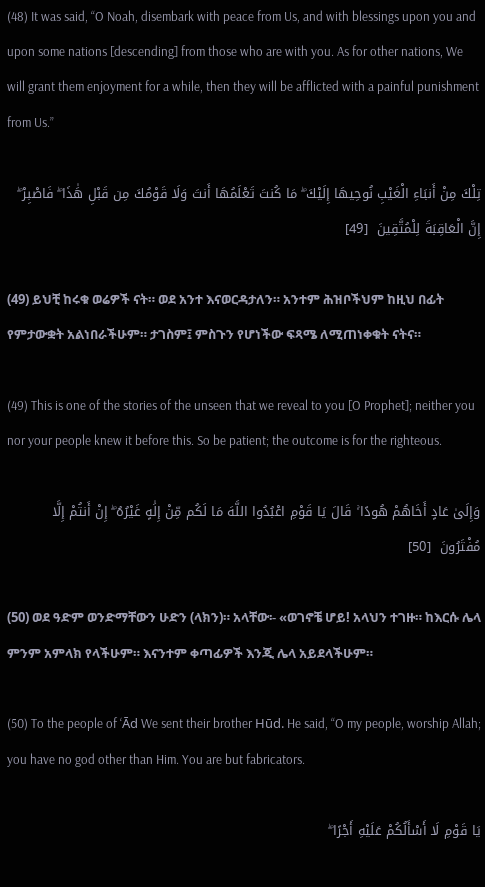(48) It was said, “O Noah, disembark with peace from Us, and with blessings upon you and upon some nations [descending] from those who are with you. As for other nations, We will grant them enjoyment for a while, then they will be afflicted with a painful punishment from Us.”

تِلْكَ مِنْ أَنبَاءِ الْغَيْبِ نُوحِيهَا إِلَيْكَ ۖ مَا كُنتَ تَعْلَمُهَا أَنتَ وَلَا قَوْمُكَ مِن قَبْلِ هَٰذَا ۖ فَاصْبِرْ ۖ إِنَّ الْعَاقِبَةَ لِلْمُتَّقِينَ  [49]

(49) ይህቺ ከሩቁ ወሬዎች ናት። ወደ አንተ እናወርዳታለን። አንተም ሕዝቦችህም ከዚህ በፊት የምታውቋት አልነበራችሁም። ታገስም፤ ምስጉን የሆነችው ፍጻሜ ለሚጠነቀቁት ናትና።

(49) This is one of the stories of the unseen that we reveal to you [O Prophet]; neither you nor your people knew it before this. So be patient; the outcome is for the righteous.

وَإِلَىٰ عَادٍ أَخَاهُمْ هُودًا ۚ قَالَ يَا قَوْمِ اعْبُدُوا اللَّهَ مَا لَكُم مِّنْ إِلَٰهٍ غَيْرُهُ ۖ إِنْ أَنتُمْ إِلَّا مُفْتَرُونَ  [50]

(50) ወደ ዓድም ወንድማቸውን ሁድን (ላክን)። አላቸው፡- «ወገኖቼ ሆይ! አላህን ተገዙ። ከእርሱ ሌላ ምንም አምላክ የላችሁም። እናንተም ቀጣፊዎች እንጂ ሌላ አይደላችሁም።

(50) To the people of ‘Ād We sent their brother Hūd. He said, “O my people, worship Allah; you have no god other than Him. You are but fabricators.

يَا قَوْمِ لَا أَسْأَلُكُمْ عَلَيْهِ أَجْرًا ۖ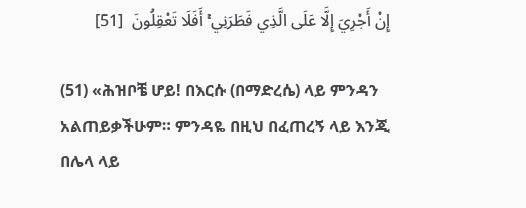إِنْ أَجْرِيَ إِلَّا عَلَى الَّذِي فَطَرَنِي ۚ أَفَلَا تَعْقِلُونَ  [51]

(51) «ሕዝቦቼ ሆይ! በእርሱ (በማድረሴ) ላይ ምንዳን አልጠይቃችሁም። ምንዳዬ በዚህ በፈጠረኝ ላይ እንጂ በሌላ ላይ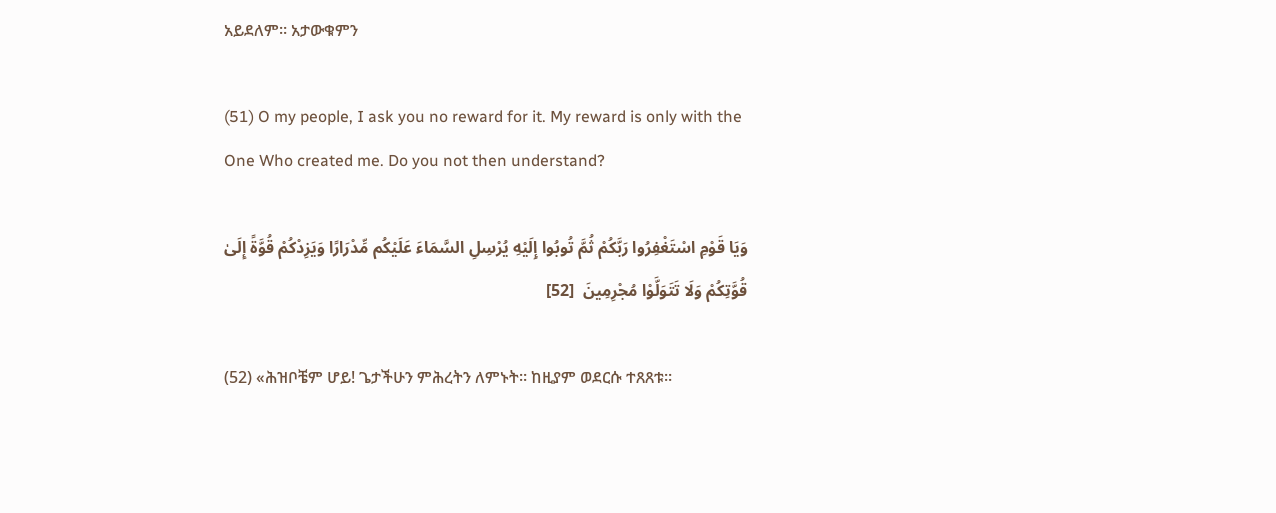አይደለም። አታውቁምን

(51) O my people, I ask you no reward for it. My reward is only with the One Who created me. Do you not then understand?

وَيَا قَوْمِ اسْتَغْفِرُوا رَبَّكُمْ ثُمَّ تُوبُوا إِلَيْهِ يُرْسِلِ السَّمَاءَ عَلَيْكُم مِّدْرَارًا وَيَزِدْكُمْ قُوَّةً إِلَىٰ قُوَّتِكُمْ وَلَا تَتَوَلَّوْا مُجْرِمِينَ  [52]

(52) «ሕዝቦቼም ሆይ! ጌታችሁን ምሕረትን ለምኑት። ከዚያም ወደርሱ ተጸጸቱ።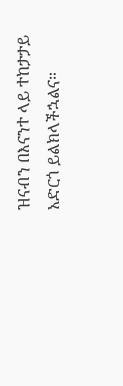ዝናብን በእናንተ ላይ ተከታታይ አድርጎ ይልክላችኋልና።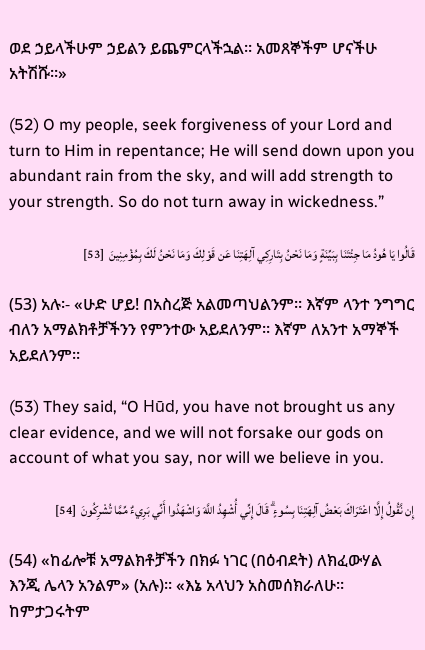ወደ ኃይላችሁም ኃይልን ይጨምርላችኋል። አመጸኞችም ሆናችሁ አትሽሹ።»

(52) O my people, seek forgiveness of your Lord and turn to Him in repentance; He will send down upon you abundant rain from the sky, and will add strength to your strength. So do not turn away in wickedness.”

قَالُوا يَا هُودُ مَا جِئْتَنَا بِبَيِّنَةٍ وَمَا نَحْنُ بِتَارِكِي آلِهَتِنَا عَن قَوْلِكَ وَمَا نَحْنُ لَكَ بِمُؤْمِنِينَ  [53]

(53) አሉ፡- «ሁድ ሆይ! በአስረጅ አልመጣህልንም። እኛም ላንተ ንግግር ብለን አማልክቶቻችንን የምንተው አይደለንም። እኛም ለአንተ አማኞች አይደለንም።

(53) They said, “O Hūd, you have not brought us any clear evidence, and we will not forsake our gods on account of what you say, nor will we believe in you.

إِن نَّقُولُ إِلَّا اعْتَرَاكَ بَعْضُ آلِهَتِنَا بِسُوءٍ ۗ قَالَ إِنِّي أُشْهِدُ اللَّهَ وَاشْهَدُوا أَنِّي بَرِيءٌ مِّمَّا تُشْرِكُونَ  [54]

(54) «ከፊሎቹ አማልክቶቻችን በክፉ ነገር (በዕብደት) ለክፈውሃል እንጂ ሌላን አንልም» (አሉ)። «እኔ አላህን አስመሰክራለሁ። ከምታጋሩትም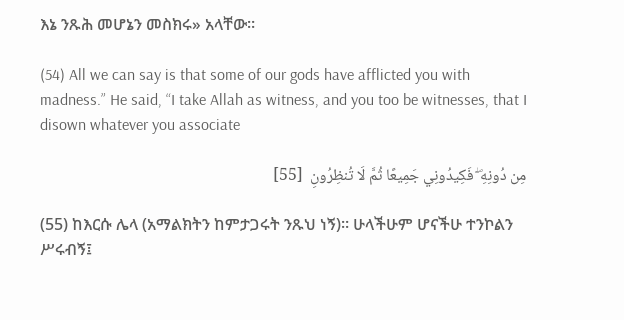እኔ ንጹሕ መሆኔን መስክሩ» አላቸው።

(54) All we can say is that some of our gods have afflicted you with madness.” He said, “I take Allah as witness, and you too be witnesses, that I disown whatever you associate

مِن دُونِهِ ۖ فَكِيدُونِي جَمِيعًا ثُمَّ لَا تُنظِرُونِ  [55]

(55) ከእርሱ ሌላ (አማልክትን ከምታጋሩት ንጹህ ነኝ)። ሁላችሁም ሆናችሁ ተንኮልን ሥሩብኝ፤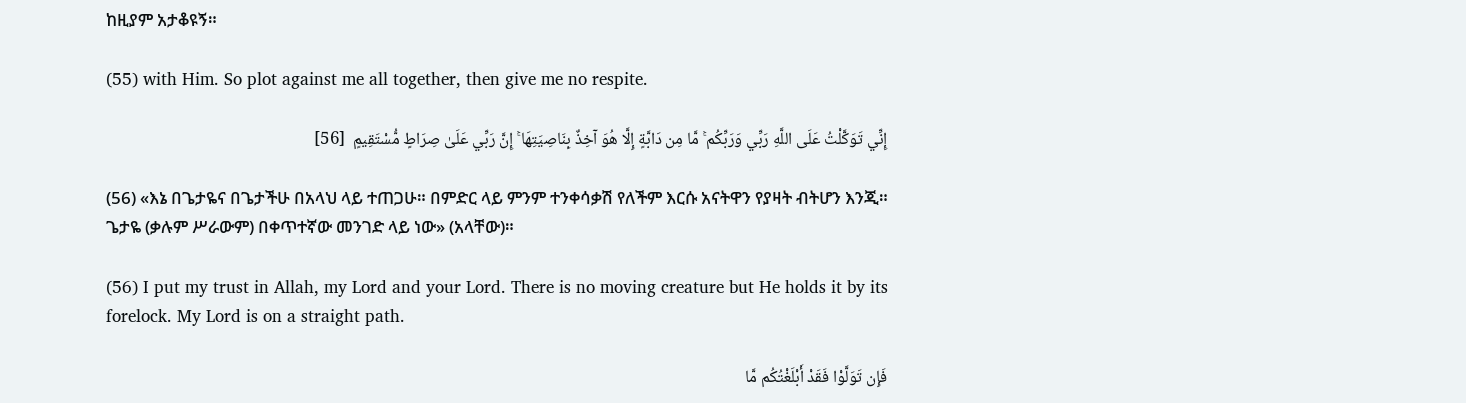ከዚያም አታቆዩኝ።

(55) with Him. So plot against me all together, then give me no respite.

إِنِّي تَوَكَّلْتُ عَلَى اللَّهِ رَبِّي وَرَبِّكُم ۚ مَّا مِن دَابَّةٍ إِلَّا هُوَ آخِذٌ بِنَاصِيَتِهَا ۚ إِنَّ رَبِّي عَلَىٰ صِرَاطٍ مُّسْتَقِيمٍ  [56]

(56) «እኔ በጌታዬና በጌታችሁ በአላህ ላይ ተጠጋሁ። በምድር ላይ ምንም ተንቀሳቃሽ የለችም እርሱ አናትዋን የያዛት ብትሆን እንጂ። ጌታዬ (ቃሉም ሥራውም) በቀጥተኛው መንገድ ላይ ነው» (አላቸው)።

(56) I put my trust in Allah, my Lord and your Lord. There is no moving creature but He holds it by its forelock. My Lord is on a straight path.

فَإِن تَوَلَّوْا فَقَدْ أَبْلَغْتُكُم مَّا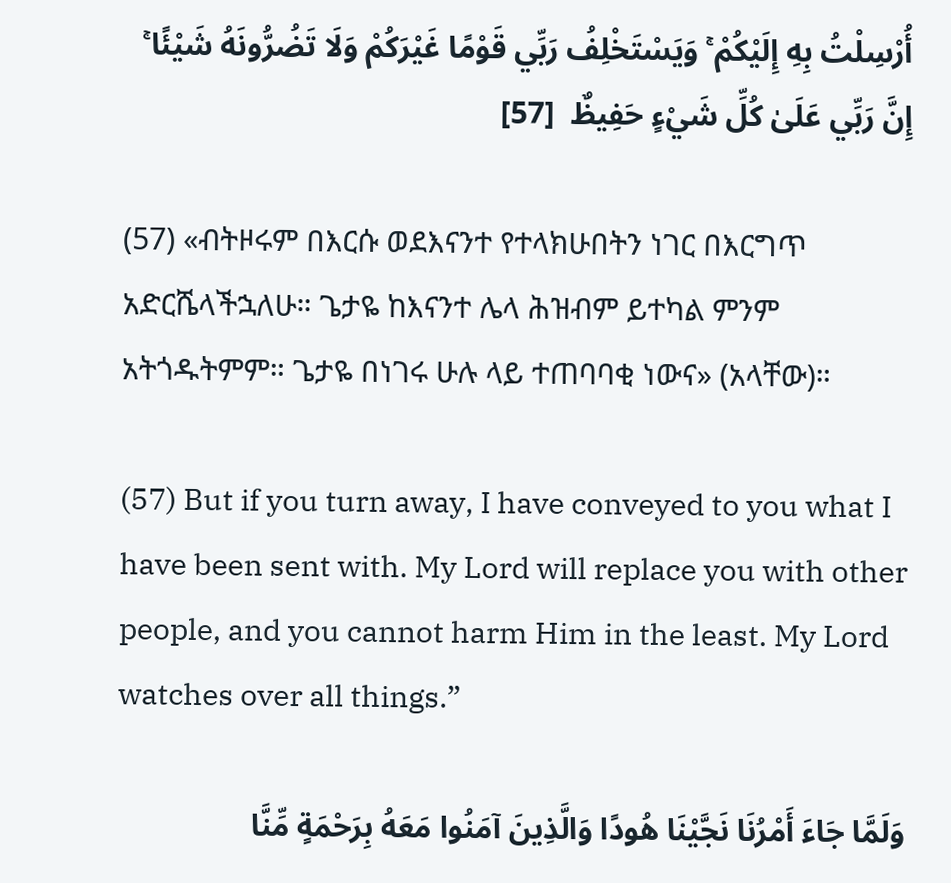أُرْسِلْتُ بِهِ إِلَيْكُمْ ۚ وَيَسْتَخْلِفُ رَبِّي قَوْمًا غَيْرَكُمْ وَلَا تَضُرُّونَهُ شَيْئًا ۚ إِنَّ رَبِّي عَلَىٰ كُلِّ شَيْءٍ حَفِيظٌ  [57]

(57) «ብትዞሩም በእርሱ ወደእናንተ የተላክሁበትን ነገር በእርግጥ አድርሼላችኋለሁ። ጌታዬ ከእናንተ ሌላ ሕዝብም ይተካል ምንም አትጎዱትምም። ጌታዬ በነገሩ ሁሉ ላይ ተጠባባቂ ነውና» (አላቸው)።

(57) But if you turn away, I have conveyed to you what I have been sent with. My Lord will replace you with other people, and you cannot harm Him in the least. My Lord watches over all things.”

وَلَمَّا جَاءَ أَمْرُنَا نَجَّيْنَا هُودًا وَالَّذِينَ آمَنُوا مَعَهُ بِرَحْمَةٍ مِّنَّا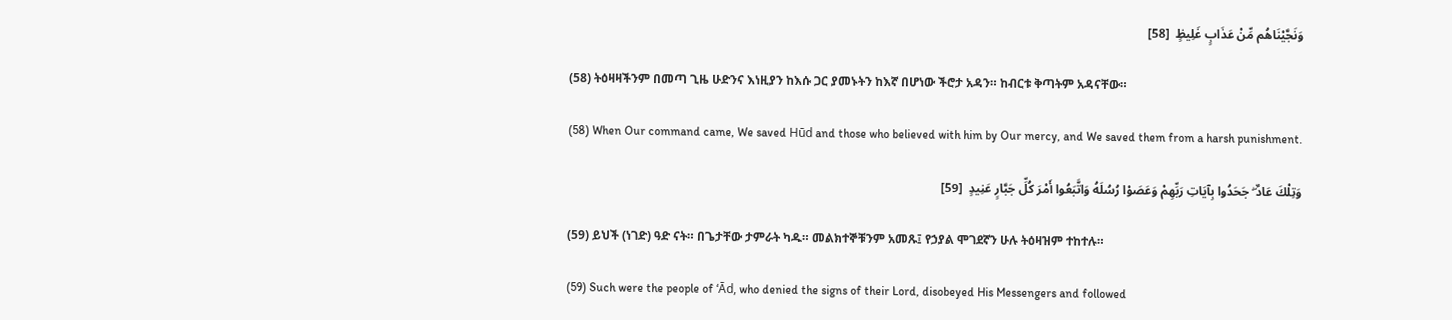وَنَجَّيْنَاهُم مِّنْ عَذَابٍ غَلِيظٍ  [58]

(58) ትዕዛዛችንም በመጣ ጊዜ ሁድንና እነዚያን ከእሱ ጋር ያመኑትን ከእኛ በሆነው ችሮታ አዳን። ከብርቱ ቅጣትም አዳናቸው።

(58) When Our command came, We saved Hūd and those who believed with him by Our mercy, and We saved them from a harsh punishment.

وَتِلْكَ عَادٌ ۖ جَحَدُوا بِآيَاتِ رَبِّهِمْ وَعَصَوْا رُسُلَهُ وَاتَّبَعُوا أَمْرَ كُلِّ جَبَّارٍ عَنِيدٍ  [59]

(59) ይህች (ነገድ) ዓድ ናት። በጌታቸው ታምራት ካዱ። መልክተኞቹንም አመጹ፤ የኃያል ሞገደኛን ሁሉ ትዕዛዝም ተከተሉ።

(59) Such were the people of ‘Ād, who denied the signs of their Lord, disobeyed His Messengers and followed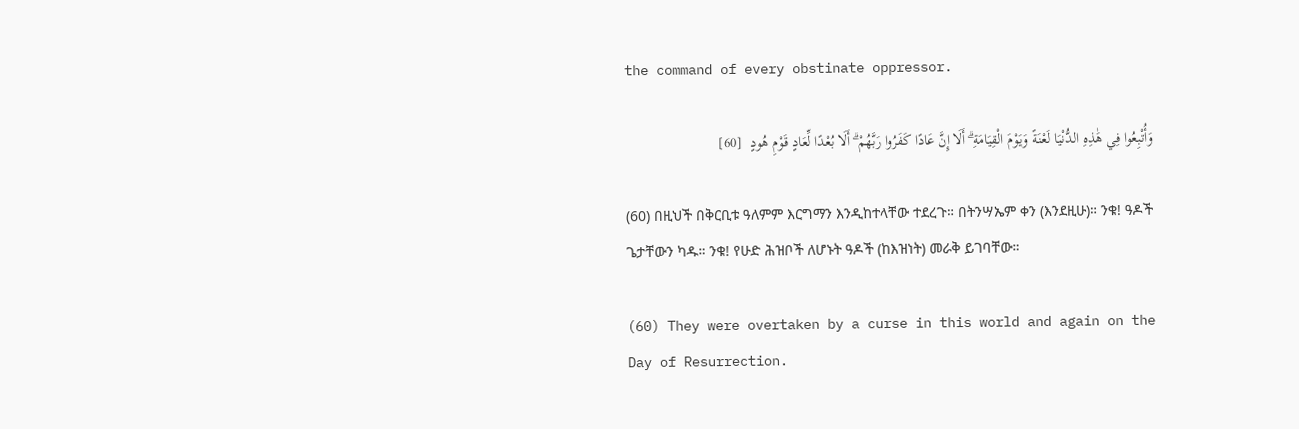the command of every obstinate oppressor.

وَأُتْبِعُوا فِي هَٰذِهِ الدُّنْيَا لَعْنَةً وَيَوْمَ الْقِيَامَةِ ۗ أَلَا إِنَّ عَادًا كَفَرُوا رَبَّهُمْ ۗ أَلَا بُعْدًا لِّعَادٍ قَوْمِ هُودٍ  [60]

(60) በዚህች በቅርቢቱ ዓለምም እርግማን እንዲከተላቸው ተደረጉ። በትንሣኤም ቀን (እንደዚሁ)። ንቁ! ዓዶች ጌታቸውን ካዱ። ንቁ! የሁድ ሕዝቦች ለሆኑት ዓዶች (ከእዝነት) መራቅ ይገባቸው።

(60) They were overtaken by a curse in this world and again on the Day of Resurrection.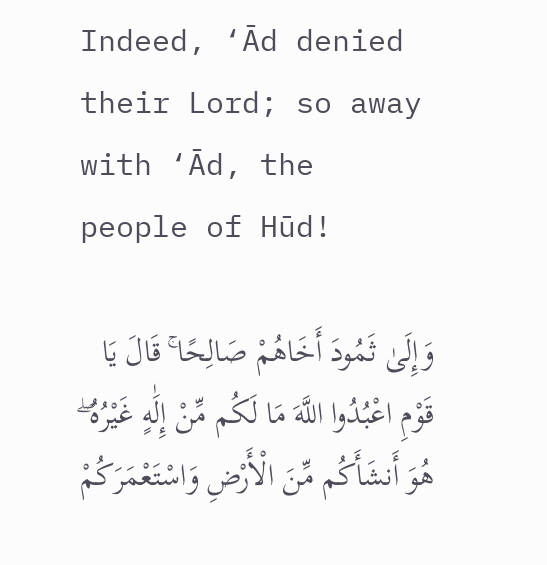Indeed, ‘Ād denied their Lord; so away with ‘Ād, the people of Hūd!

وَإِلَىٰ ثَمُودَ أَخَاهُمْ صَالِحًا ۚ قَالَ يَا قَوْمِ اعْبُدُوا اللَّهَ مَا لَكُم مِّنْ إِلَٰهٍ غَيْرُهُ ۖ هُوَ أَنشَأَكُم مِّنَ الْأَرْضِ وَاسْتَعْمَرَكُمْ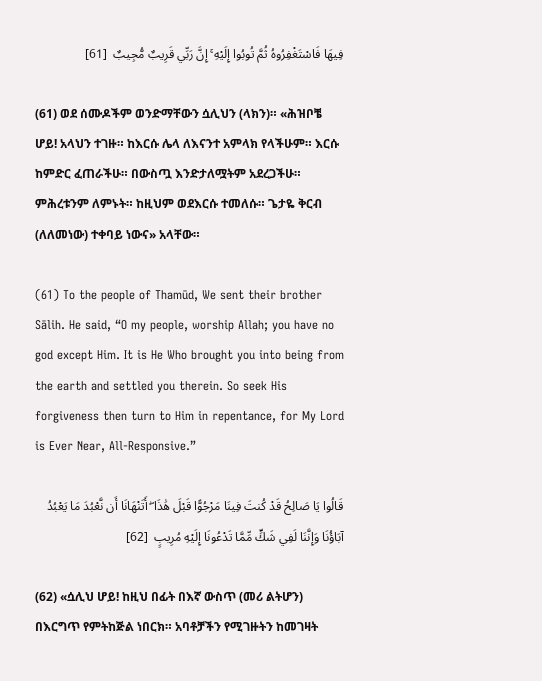فِيهَا فَاسْتَغْفِرُوهُ ثُمَّ تُوبُوا إِلَيْهِ ۚ إِنَّ رَبِّي قَرِيبٌ مُّجِيبٌ  [61]

(61) ወደ ሰሙዶችም ወንድማቸውን ሷሊህን (ላክን)። «ሕዝቦቼ ሆይ! አላህን ተገዙ። ከእርሱ ሌላ ለእናንተ አምላክ የላችሁም። እርሱ ከምድር ፈጠራችሁ። በውስጧ እንድታለሟትም አደረጋችሁ። ምሕረቱንም ለምኑት። ከዚህም ወደእርሱ ተመለሱ። ጌታዬ ቅርብ (ለለመነው) ተቀባይ ነውና» አላቸው።

(61) To the people of Thamūd, We sent their brother Sālih. He said, “O my people, worship Allah; you have no god except Him. It is He Who brought you into being from the earth and settled you therein. So seek His forgiveness then turn to Him in repentance, for My Lord is Ever Near, All-Responsive.”

قَالُوا يَا صَالِحُ قَدْ كُنتَ فِينَا مَرْجُوًّا قَبْلَ هَٰذَا ۖ أَتَنْهَانَا أَن نَّعْبُدَ مَا يَعْبُدُ آبَاؤُنَا وَإِنَّنَا لَفِي شَكٍّ مِّمَّا تَدْعُونَا إِلَيْهِ مُرِيبٍ  [62]

(62) «ሷሊህ ሆይ! ከዚህ በፊት በእኛ ውስጥ (መሪ ልትሆን) በእርግጥ የምትከጅል ነበርክ። አባቶቻችን የሚገዙትን ከመገዛት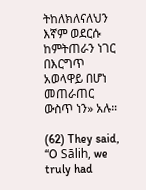ትከለክለናለህን እኛም ወደርሱ ከምትጠራን ነገር በእርግጥ አወላዋይ በሆነ መጠራጠር ውስጥ ነን» አሉ።

(62) They said, “O Sālih, we truly had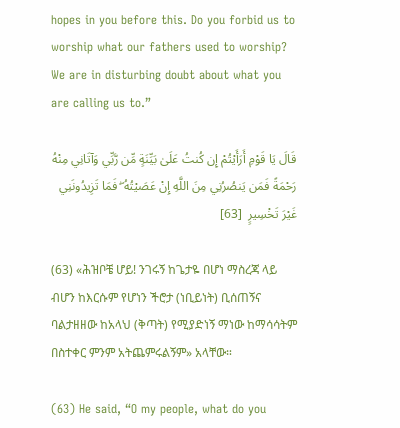hopes in you before this. Do you forbid us to worship what our fathers used to worship? We are in disturbing doubt about what you are calling us to.”

قَالَ يَا قَوْمِ أَرَأَيْتُمْ إِن كُنتُ عَلَىٰ بَيِّنَةٍ مِّن رَّبِّي وَآتَانِي مِنْهُ رَحْمَةً فَمَن يَنصُرُنِي مِنَ اللَّهِ إِنْ عَصَيْتُهُ ۖ فَمَا تَزِيدُونَنِي غَيْرَ تَخْسِيرٍ  [63]

(63) «ሕዝቦቼ ሆይ! ንገሩኝ ከጌታዬ በሆነ ማስረጃ ላይ ብሆን ከእርሱም የሆነን ችሮታ (ነቢይነት) ቢሰጠኝና ባልታዘዘው ከአላህ (ቅጣት) የሚያድነኝ ማነው ከማሳሳትም በስተቀር ምንም አትጨምሩልኝም» አላቸው።

(63) He said, “O my people, what do you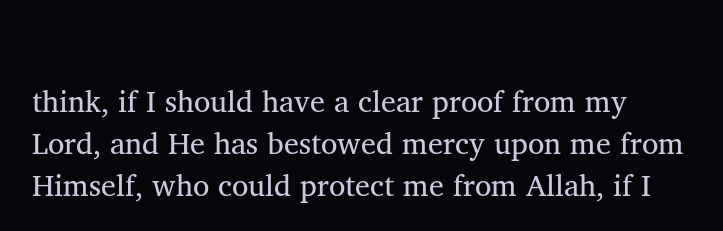think, if I should have a clear proof from my Lord, and He has bestowed mercy upon me from Himself, who could protect me from Allah, if I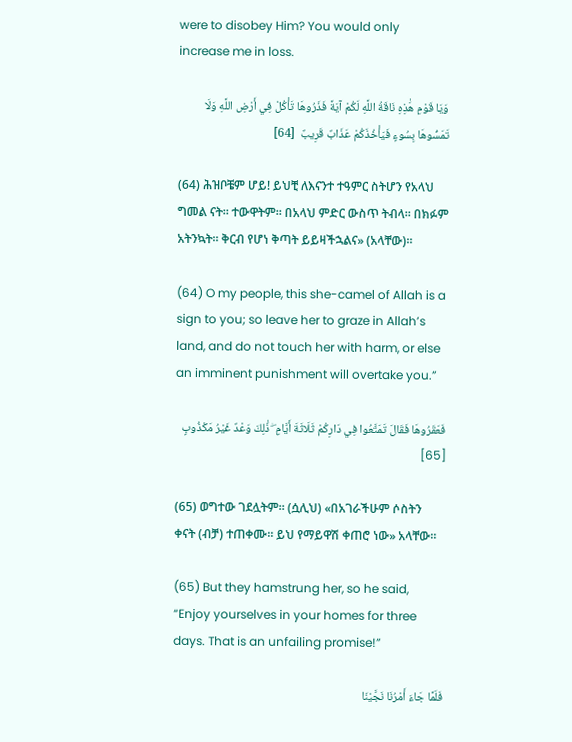were to disobey Him? You would only increase me in loss.

وَيَا قَوْمِ هَٰذِهِ نَاقَةُ اللَّهِ لَكُمْ آيَةً فَذَرُوهَا تَأْكُلْ فِي أَرْضِ اللَّهِ وَلَا تَمَسُّوهَا بِسُوءٍ فَيَأْخُذَكُمْ عَذَابٌ قَرِيبٌ  [64]

(64) ሕዝቦቼም ሆይ! ይህቺ ለእናንተ ተዓምር ስትሆን የአላህ ግመል ናት። ተውዋትም። በአላህ ምድር ውስጥ ትብላ። በክፉም አትንኳት። ቅርብ የሆነ ቅጣት ይይዛችኋልና» (አላቸው)።

(64) O my people, this she-camel of Allah is a sign to you; so leave her to graze in Allah’s land, and do not touch her with harm, or else an imminent punishment will overtake you.”

فَعَقَرُوهَا فَقَالَ تَمَتَّعُوا فِي دَارِكُمْ ثَلَاثَةَ أَيَّامٍ ۖ ذَٰلِكَ وَعْدٌ غَيْرُ مَكْذُوبٍ  [65]

(65) ወግተው ገደሏትም። (ሷሊህ) «በአገራችሁም ሶስትን ቀናት (ብቻ) ተጠቀሙ። ይህ የማይዋሽ ቀጠሮ ነው» አላቸው።

(65) But they hamstrung her, so he said, “Enjoy yourselves in your homes for three days. That is an unfailing promise!”

فَلَمَّا جَاءَ أَمْرُنَا نَجَّيْنَا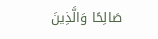صَالِحًا وَالَّذِينَ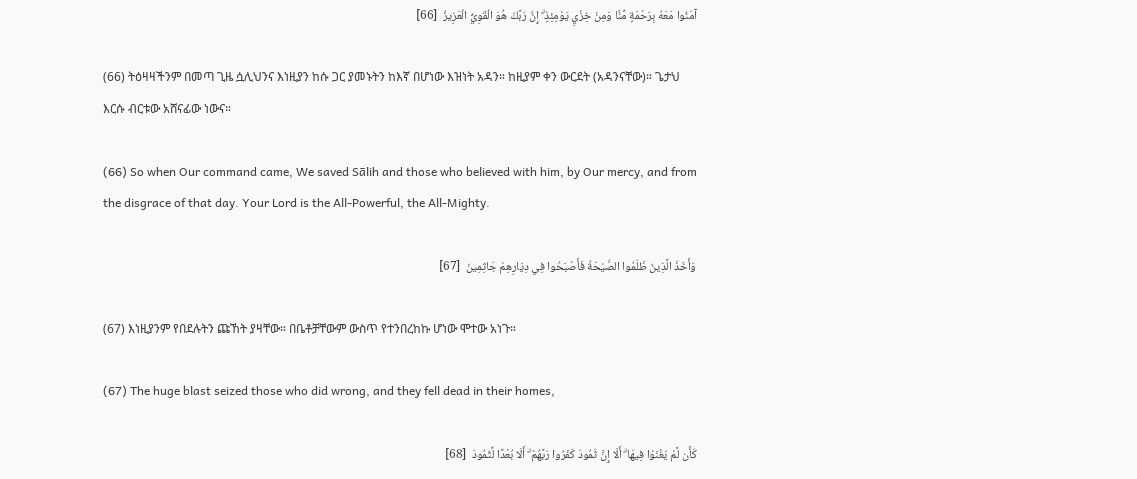آمَنُوا مَعَهُ بِرَحْمَةٍ مِّنَّا وَمِنْ خِزْيِ يَوْمِئِذٍ ۗ إِنَّ رَبَّكَ هُوَ الْقَوِيُّ الْعَزِيزُ  [66]

(66) ትዕዛዛችንም በመጣ ጊዜ ሷሊህንና እነዚያን ከሱ ጋር ያመኑትን ከእኛ በሆነው እዝነት አዳን። ከዚያም ቀን ውርደት (አዳንናቸው)። ጌታህ እርሱ ብርቱው አሸናፊው ነውና።

(66) So when Our command came, We saved Sālih and those who believed with him, by Our mercy, and from the disgrace of that day. Your Lord is the All-Powerful, the All-Mighty.

وَأَخَذَ الَّذِينَ ظَلَمُوا الصَّيْحَةُ فَأَصْبَحُوا فِي دِيَارِهِمْ جَاثِمِينَ  [67]

(67) እነዚያንም የበደሉትን ጩኸት ያዛቸው። በቤቶቻቸውም ውስጥ የተንበረከኩ ሆነው ሞተው አነጉ።

(67) The huge blast seized those who did wrong, and they fell dead in their homes,

كَأَن لَّمْ يَغْنَوْا فِيهَا ۗ أَلَا إِنَّ ثَمُودَ كَفَرُوا رَبَّهُمْ ۗ أَلَا بُعْدًا لِّثَمُودَ  [68]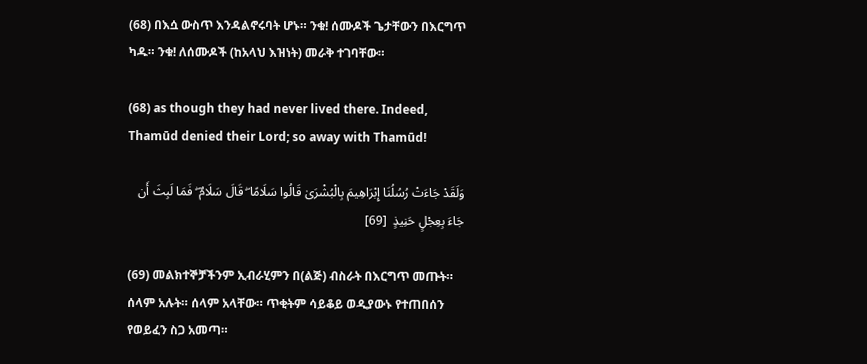(68) በእሷ ውስጥ እንዳልኖሩባት ሆኑ። ንቁ! ሰሙዶች ጌታቸውን በእርግጥ ካዱ። ንቁ! ለሰሙዶች (ከአላህ እዝነት) መራቅ ተገባቸው።

(68) as though they had never lived there. Indeed, Thamūd denied their Lord; so away with Thamūd!

وَلَقَدْ جَاءَتْ رُسُلُنَا إِبْرَاهِيمَ بِالْبُشْرَىٰ قَالُوا سَلَامًا ۖ قَالَ سَلَامٌ ۖ فَمَا لَبِثَ أَن جَاءَ بِعِجْلٍ حَنِيذٍ  [69]

(69) መልክተኞቻችንም ኢብራሂምን በ(ልጅ) ብስራት በእርግጥ መጡት። ሰላም አሉት። ሰላም አላቸው። ጥቂትም ሳይቆይ ወዲያውኑ የተጠበሰን የወይፈን ስጋ አመጣ።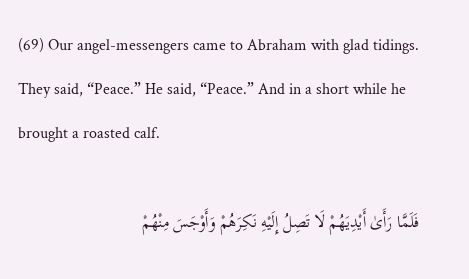(69) Our angel-messengers came to Abraham with glad tidings. They said, “Peace.” He said, “Peace.” And in a short while he brought a roasted calf.

فَلَمَّا رَأَىٰ أَيْدِيَهُمْ لَا تَصِلُ إِلَيْهِ نَكِرَهُمْ وَأَوْجَسَ مِنْهُمْ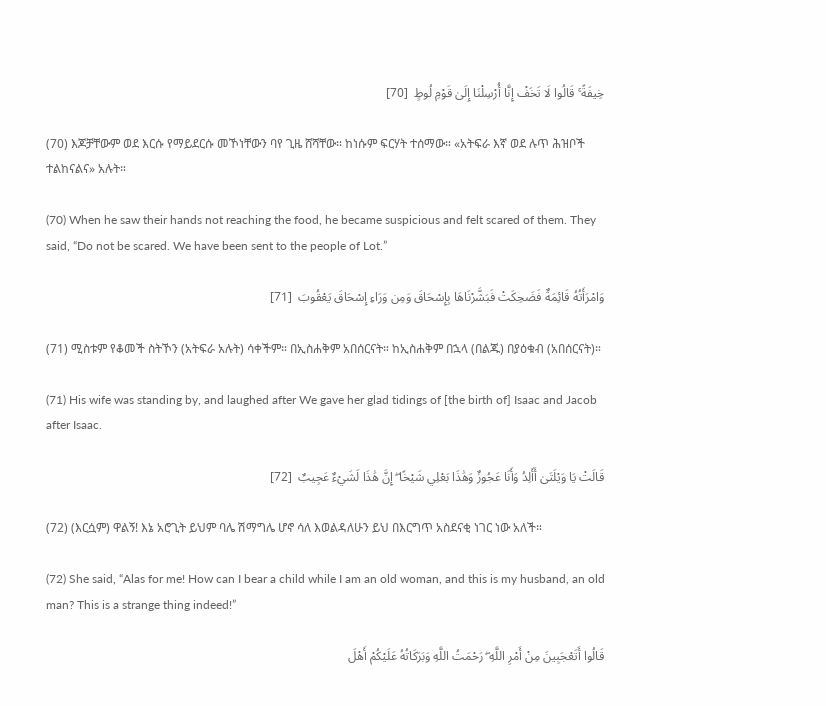خِيفَةً ۚ قَالُوا لَا تَخَفْ إِنَّا أُرْسِلْنَا إِلَىٰ قَوْمِ لُوطٍ  [70]

(70) እጆቻቸውም ወደ እርሱ የማይደርሱ መኾነቸውን ባየ ጊዜ ሸሻቸው። ከነሱም ፍርሃት ተሰማው። «አትፍራ እኛ ወደ ሉጥ ሕዝቦች ተልከናልና» አሉት።

(70) When he saw their hands not reaching the food, he became suspicious and felt scared of them. They said, “Do not be scared. We have been sent to the people of Lot.”

وَامْرَأَتُهُ قَائِمَةٌ فَضَحِكَتْ فَبَشَّرْنَاهَا بِإِسْحَاقَ وَمِن وَرَاءِ إِسْحَاقَ يَعْقُوبَ  [71]

(71) ሚስቱም የቆመች ስትኾን (አትፍራ አሉት) ሳቀችም። በኢስሐቅም አበሰርናት። ከኢስሐቅም በኋላ (በልጁ) በያዕቁብ (አበሰርናት)።

(71) His wife was standing by, and laughed after We gave her glad tidings of [the birth of] Isaac and Jacob after Isaac.

قَالَتْ يَا وَيْلَتَىٰ أَأَلِدُ وَأَنَا عَجُوزٌ وَهَٰذَا بَعْلِي شَيْخًا ۖ إِنَّ هَٰذَا لَشَيْءٌ عَجِيبٌ  [72]

(72) (እርሷም) ዋልኝ! እኔ አሮጊት ይህም ባሌ ሽማግሌ ሆኖ ሳለ እወልዳለሁን ይህ በእርግጥ አስደናቂ ነገር ነው አለች።

(72) She said, “Alas for me! How can I bear a child while I am an old woman, and this is my husband, an old man? This is a strange thing indeed!”

قَالُوا أَتَعْجَبِينَ مِنْ أَمْرِ اللَّهِ ۖ رَحْمَتُ اللَّهِ وَبَرَكَاتُهُ عَلَيْكُمْ أَهْلَ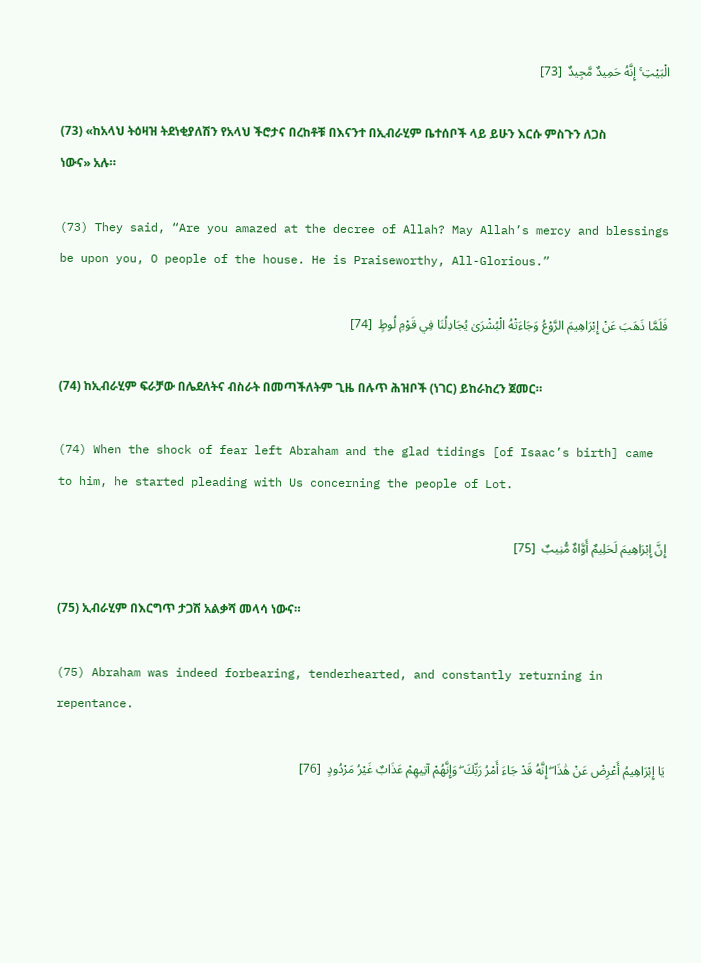الْبَيْتِ ۚ إِنَّهُ حَمِيدٌ مَّجِيدٌ  [73]

(73) «ከአላህ ትዕዛዝ ትደነቂያለሽን የአላህ ችሮታና በረከቶቹ በእናንተ በኢብራሂም ቤተሰቦች ላይ ይሁን እርሱ ምስጉን ለጋስ ነውና» አሉ።

(73) They said, “Are you amazed at the decree of Allah? May Allah’s mercy and blessings be upon you, O people of the house. He is Praiseworthy, All-Glorious.”

فَلَمَّا ذَهَبَ عَنْ إِبْرَاهِيمَ الرَّوْعُ وَجَاءَتْهُ الْبُشْرَىٰ يُجَادِلُنَا فِي قَوْمِ لُوطٍ  [74]

(74) ከኢብራሂም ፍራቻው በሌደለትና ብስራት በመጣችለትም ጊዜ በሉጥ ሕዝቦች (ነገር) ይከራከረን ጀመር።

(74) When the shock of fear left Abraham and the glad tidings [of Isaac’s birth] came to him, he started pleading with Us concerning the people of Lot.

إِنَّ إِبْرَاهِيمَ لَحَلِيمٌ أَوَّاهٌ مُّنِيبٌ  [75]

(75) ኢብራሂም በእርግጥ ታጋሽ አልቃሻ መላሳ ነውና።

(75) Abraham was indeed forbearing, tenderhearted, and constantly returning in repentance.

يَا إِبْرَاهِيمُ أَعْرِضْ عَنْ هَٰذَا ۖ إِنَّهُ قَدْ جَاءَ أَمْرُ رَبِّكَ ۖ وَإِنَّهُمْ آتِيهِمْ عَذَابٌ غَيْرُ مَرْدُودٍ  [76]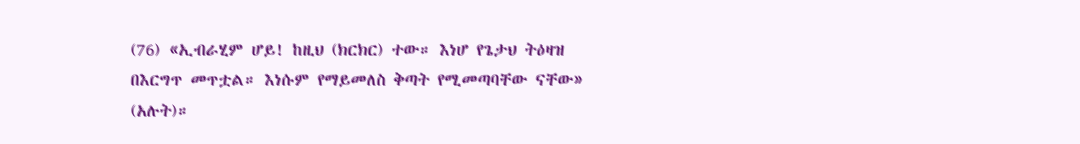(76) «ኢብራሂም ሆይ! ከዚህ (ክርክር) ተው። እነሆ የጌታህ ትዕዛዝ በእርግጥ መጥቷል። እነሱም የማይመለስ ቅጣት የሚመጣባቸው ናቸው» (አሉት)።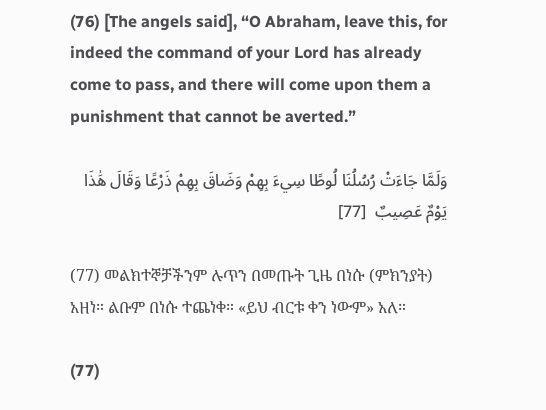(76) [The angels said], “O Abraham, leave this, for indeed the command of your Lord has already come to pass, and there will come upon them a punishment that cannot be averted.”

وَلَمَّا جَاءَتْ رُسُلُنَا لُوطًا سِيءَ بِهِمْ وَضَاقَ بِهِمْ ذَرْعًا وَقَالَ هَٰذَا يَوْمٌ عَصِيبٌ  [77]

(77) መልክተኞቻችንም ሉጥን በመጡት ጊዜ በነሱ (ምክንያት) አዘነ። ልቡም በነሱ ተጨነቀ። «ይህ ብርቱ ቀን ነውም» አለ።

(77)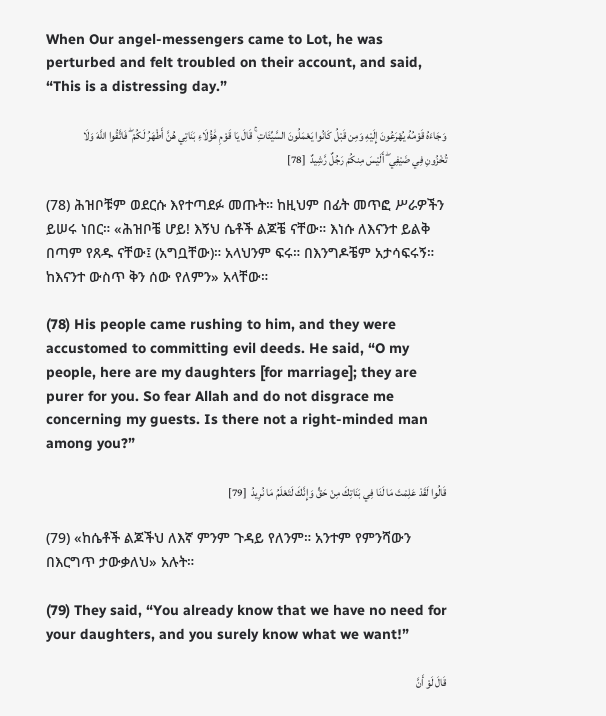When Our angel-messengers came to Lot, he was perturbed and felt troubled on their account, and said, “This is a distressing day.”

وَجَاءَهُ قَوْمُهُ يُهْرَعُونَ إِلَيْهِ وَمِن قَبْلُ كَانُوا يَعْمَلُونَ السَّيِّئَاتِ ۚ قَالَ يَا قَوْمِ هَٰؤُلَاءِ بَنَاتِي هُنَّ أَطْهَرُ لَكُمْ ۖ فَاتَّقُوا اللَّهَ وَلَا تُخْزُونِ فِي ضَيْفِي ۖ أَلَيْسَ مِنكُمْ رَجُلٌ رَّشِيدٌ  [78]

(78) ሕዝቦቹም ወደርሱ እየተጣደፉ መጡት። ከዚህም በፊት መጥፎ ሥራዎችን ይሠሩ ነበር። «ሕዝቦቼ ሆይ! እኝህ ሴቶች ልጆቼ ናቸው። እነሱ ለእናንተ ይልቅ በጣም የጸዱ ናቸው፤ (አግቧቸው)። አላህንም ፍሩ። በእንግዶቼም አታሳፍሩኝ። ከእናንተ ውስጥ ቅን ሰው የለምን» አላቸው።

(78) His people came rushing to him, and they were accustomed to committing evil deeds. He said, “O my people, here are my daughters [for marriage]; they are purer for you. So fear Allah and do not disgrace me concerning my guests. Is there not a right-minded man among you?”

قَالُوا لَقَدْ عَلِمْتَ مَا لَنَا فِي بَنَاتِكَ مِنْ حَقٍّ وَإِنَّكَ لَتَعْلَمُ مَا نُرِيدُ  [79]

(79) «ከሴቶች ልጆችህ ለእኛ ምንም ጉዳይ የለንም። አንተም የምንሻውን በእርግጥ ታውቃለህ» አሉት።

(79) They said, “You already know that we have no need for your daughters, and you surely know what we want!”

قَالَ لَوْ أَنَّ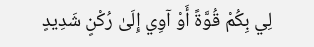لِي بِكُمْ قُوَّةً أَوْ آوِي إِلَىٰ رُكْنٍ شَدِيدٍ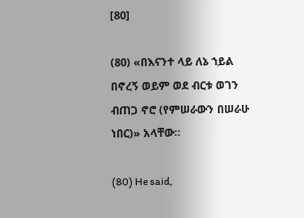[80]

(80) «በእናንተ ላይ ለኔ ኀይል በኖረኝ ወይም ወደ ብርቱ ወገን ብጠጋ ኖሮ (የምሠራውን በሠራሁ ነበር)» አላቸው።

(80) He said,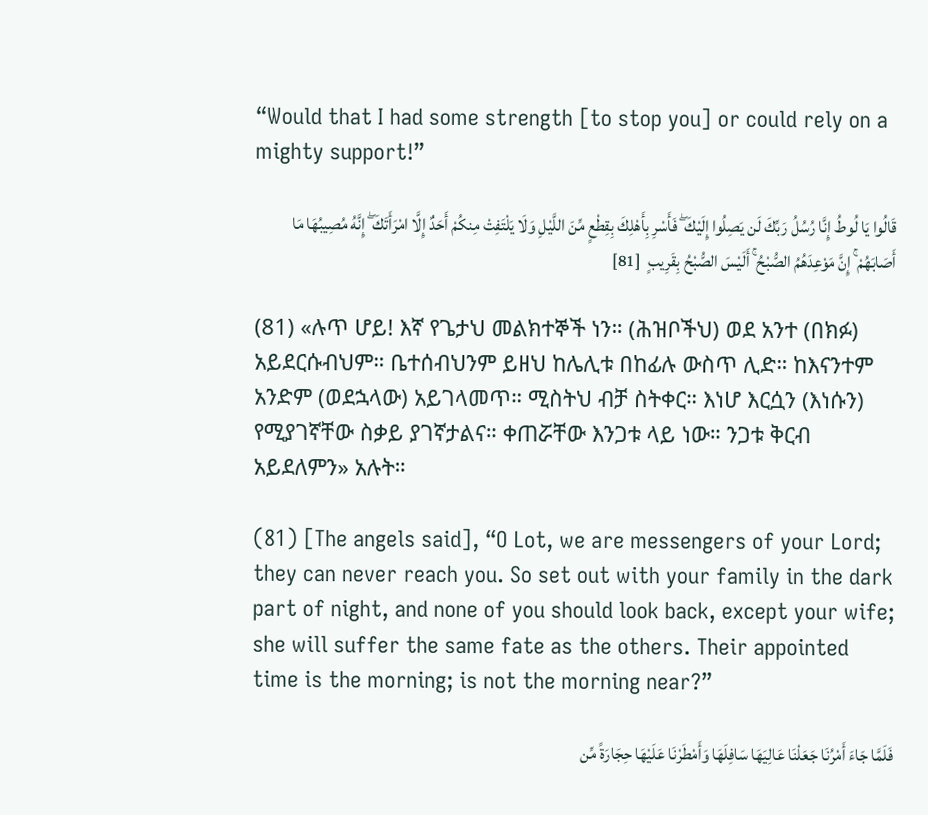“Would that I had some strength [to stop you] or could rely on a mighty support!”

قَالُوا يَا لُوطُ إِنَّا رُسُلُ رَبِّكَ لَن يَصِلُوا إِلَيْكَ ۖ فَأَسْرِ بِأَهْلِكَ بِقِطْعٍ مِّنَ اللَّيْلِ وَلَا يَلْتَفِتْ مِنكُمْ أَحَدٌ إِلَّا امْرَأَتَكَ ۖ إِنَّهُ مُصِيبُهَا مَا أَصَابَهُمْ ۚ إِنَّ مَوْعِدَهُمُ الصُّبْحُ ۚ أَلَيْسَ الصُّبْحُ بِقَرِيبٍ  [81]

(81) «ሉጥ ሆይ! እኛ የጌታህ መልክተኞች ነን። (ሕዝቦችህ) ወደ አንተ (በክፉ) አይደርሱብህም። ቤተሰብህንም ይዘህ ከሌሊቱ በከፊሉ ውስጥ ሊድ። ከእናንተም አንድም (ወደኋላው) አይገላመጥ። ሚስትህ ብቻ ስትቀር። እነሆ እርሷን (እነሱን) የሚያገኛቸው ስቃይ ያገኛታልና። ቀጠሯቸው እንጋቱ ላይ ነው። ንጋቱ ቅርብ አይደለምን» አሉት።

(81) [The angels said], “O Lot, we are messengers of your Lord; they can never reach you. So set out with your family in the dark part of night, and none of you should look back, except your wife; she will suffer the same fate as the others. Their appointed time is the morning; is not the morning near?”

فَلَمَّا جَاءَ أَمْرُنَا جَعَلْنَا عَالِيَهَا سَافِلَهَا وَأَمْطَرْنَا عَلَيْهَا حِجَارَةً مِّن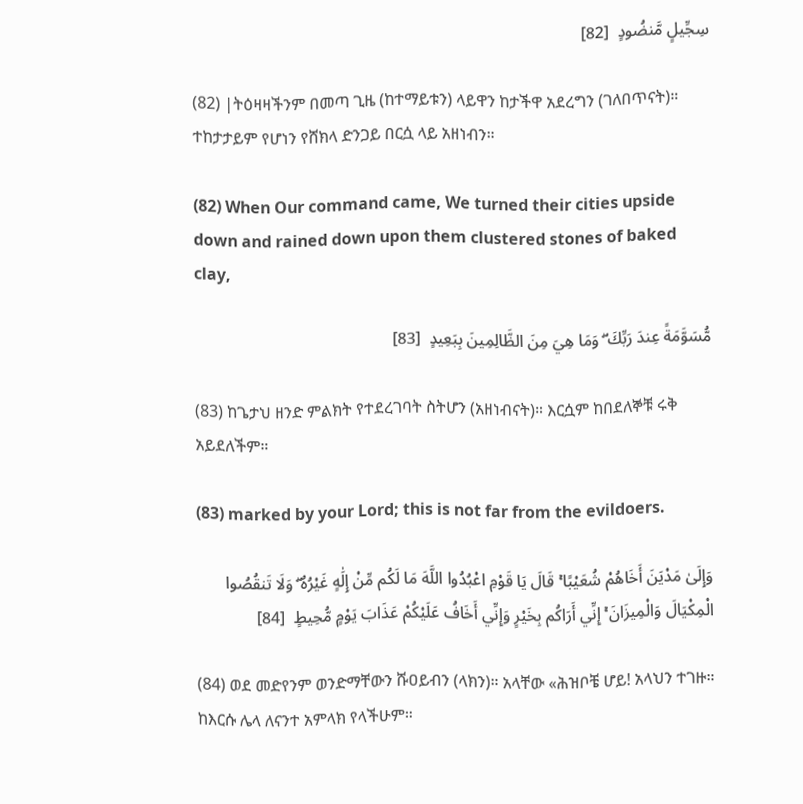سِجِّيلٍ مَّنضُودٍ  [82]

(82) |ትዕዛዛችንም በመጣ ጊዜ (ከተማይቱን) ላይዋን ከታችዋ አደረግን (ገለበጥናት)። ተከታታይም የሆነን የሸክላ ድንጋይ በርሷ ላይ አዘነብን።

(82) When Our command came, We turned their cities upside down and rained down upon them clustered stones of baked clay,

مُّسَوَّمَةً عِندَ رَبِّكَ ۖ وَمَا هِيَ مِنَ الظَّالِمِينَ بِبَعِيدٍ  [83]

(83) ከጌታህ ዘንድ ምልክት የተደረገባት ስትሆን (አዘነብናት)። እርሷም ከበደለኞቹ ሩቅ አይደለችም።

(83) marked by your Lord; this is not far from the evildoers.

وَإِلَىٰ مَدْيَنَ أَخَاهُمْ شُعَيْبًا ۚ قَالَ يَا قَوْمِ اعْبُدُوا اللَّهَ مَا لَكُم مِّنْ إِلَٰهٍ غَيْرُهُ ۖ وَلَا تَنقُصُوا الْمِكْيَالَ وَالْمِيزَانَ ۚ إِنِّي أَرَاكُم بِخَيْرٍ وَإِنِّي أَخَافُ عَلَيْكُمْ عَذَابَ يَوْمٍ مُّحِيطٍ  [84]

(84) ወደ መድየንም ወንድማቸውን ሹዐይብን (ላክን)። አላቸው «ሕዝቦቼ ሆይ! አላህን ተገዙ። ከእርሱ ሌላ ለናንተ አምላክ የላችሁም።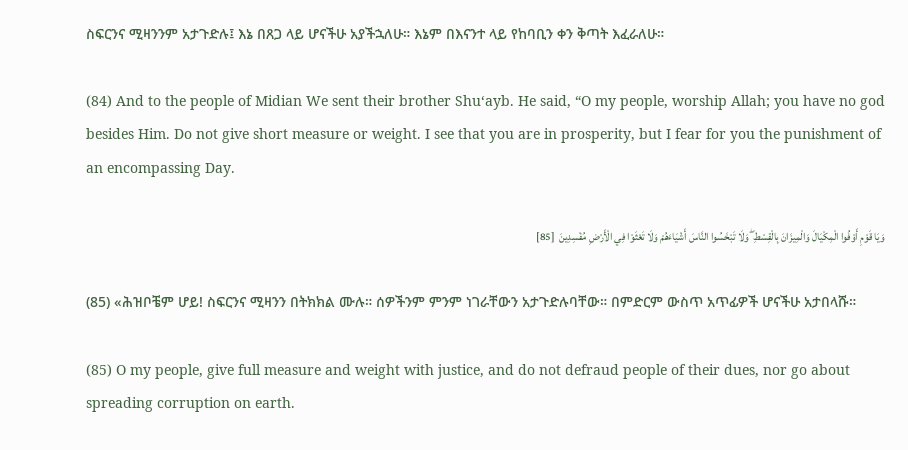ስፍርንና ሚዛንንም አታጉድሉ፤ እኔ በጸጋ ላይ ሆናችሁ አያችኋለሁ። እኔም በእናንተ ላይ የከባቢን ቀን ቅጣት እፈራለሁ።

(84) And to the people of Midian We sent their brother Shu‘ayb. He said, “O my people, worship Allah; you have no god besides Him. Do not give short measure or weight. I see that you are in prosperity, but I fear for you the punishment of an encompassing Day.

وَيَا قَوْمِ أَوْفُوا الْمِكْيَالَ وَالْمِيزَانَ بِالْقِسْطِ ۖ وَلَا تَبْخَسُوا النَّاسَ أَشْيَاءَهُمْ وَلَا تَعْثَوْا فِي الْأَرْضِ مُفْسِدِينَ  [85]

(85) «ሕዝቦቼም ሆይ! ስፍርንና ሚዛንን በትክክል ሙሉ። ሰዎችንም ምንም ነገራቸውን አታጉድሉባቸው። በምድርም ውስጥ አጥፊዎች ሆናችሁ አታበላሹ።

(85) O my people, give full measure and weight with justice, and do not defraud people of their dues, nor go about spreading corruption on earth.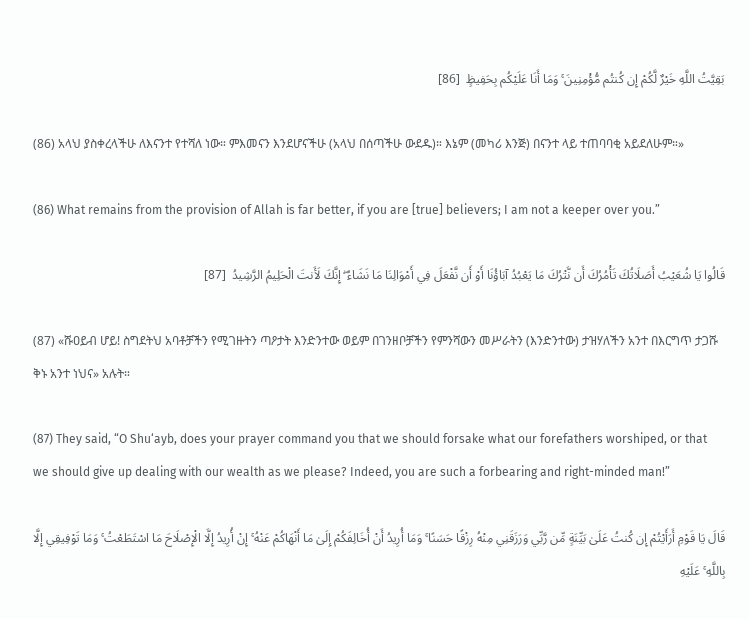بَقِيَّتُ اللَّهِ خَيْرٌ لَّكُمْ إِن كُنتُم مُّؤْمِنِينَ ۚ وَمَا أَنَا عَلَيْكُم بِحَفِيظٍ  [86]

(86) አላህ ያስቀረላችሁ ለእናንተ የተሻለ ነው። ምእመናን እንደሆናችሁ (አላህ በሰጣችሁ ውደዱ)። እኔም (መካሪ እንጅ) በናንተ ላይ ተጠባባቂ አይደለሁም።»

(86) What remains from the provision of Allah is far better, if you are [true] believers; I am not a keeper over you.”

قَالُوا يَا شُعَيْبُ أَصَلَاتُكَ تَأْمُرُكَ أَن نَّتْرُكَ مَا يَعْبُدُ آبَاؤُنَا أَوْ أَن نَّفْعَلَ فِي أَمْوَالِنَا مَا نَشَاءُ ۖ إِنَّكَ لَأَنتَ الْحَلِيمُ الرَّشِيدُ  [87]

(87) «ሹዐይብ ሆይ! ስግደትህ አባቶቻችን የሚገዙትን ጣዖታት እንድንተው ወይም በገንዘቦቻችን የምንሻውን መሥራትን (እንድንተው) ታዝሃለችን አንተ በእርግጥ ታጋሹ ቅኑ አንተ ነህና» አሉት።

(87) They said, “O Shu‘ayb, does your prayer command you that we should forsake what our forefathers worshiped, or that we should give up dealing with our wealth as we please? Indeed, you are such a forbearing and right-minded man!”

قَالَ يَا قَوْمِ أَرَأَيْتُمْ إِن كُنتُ عَلَىٰ بَيِّنَةٍ مِّن رَّبِّي وَرَزَقَنِي مِنْهُ رِزْقًا حَسَنًا ۚ وَمَا أُرِيدُ أَنْ أُخَالِفَكُمْ إِلَىٰ مَا أَنْهَاكُمْ عَنْهُ ۚ إِنْ أُرِيدُ إِلَّا الْإِصْلَاحَ مَا اسْتَطَعْتُ ۚ وَمَا تَوْفِيقِي إِلَّا بِاللَّهِ ۚ عَلَيْهِ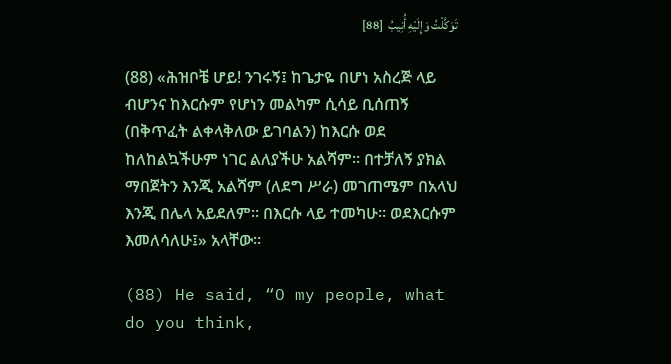تَوَكَّلْتُ وَإِلَيْهِ أُنِيبُ  [88]

(88) «ሕዝቦቼ ሆይ! ንገሩኝ፤ ከጌታዬ በሆነ አስረጅ ላይ ብሆንና ከእርሱም የሆነን መልካም ሲሳይ ቢሰጠኝ (በቅጥፈት ልቀላቅለው ይገባልን) ከእርሱ ወደ ከለከልኳችሁም ነገር ልለያችሁ አልሻም። በተቻለኝ ያክል ማበጀትን እንጂ አልሻም (ለደግ ሥራ) መገጠሜም በአላህ እንጂ በሌላ አይደለም። በእርሱ ላይ ተመካሁ። ወደእርሱም እመለሳለሁ፤» አላቸው።

(88) He said, “O my people, what do you think,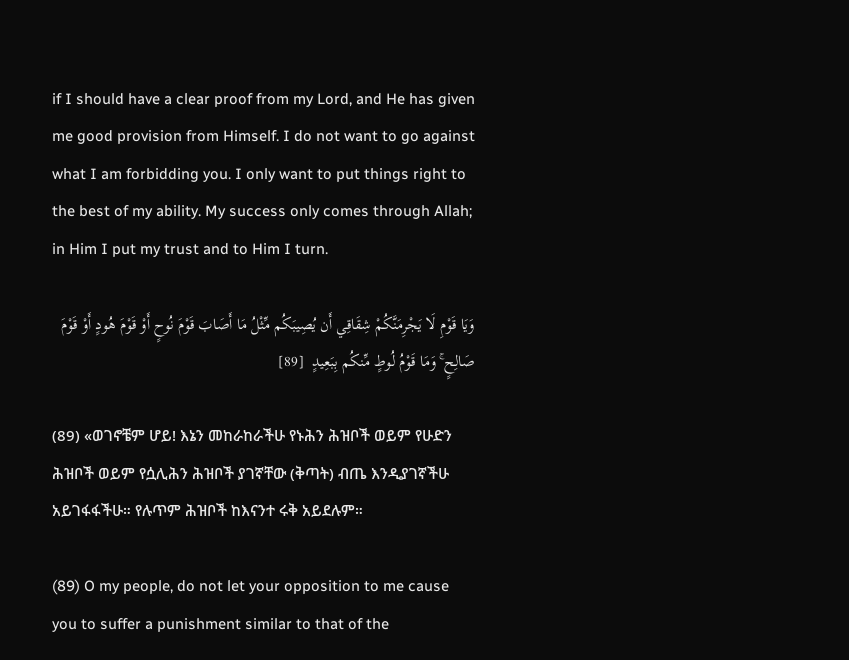if I should have a clear proof from my Lord, and He has given me good provision from Himself. I do not want to go against what I am forbidding you. I only want to put things right to the best of my ability. My success only comes through Allah; in Him I put my trust and to Him I turn.

وَيَا قَوْمِ لَا يَجْرِمَنَّكُمْ شِقَاقِي أَن يُصِيبَكُم مِّثْلُ مَا أَصَابَ قَوْمَ نُوحٍ أَوْ قَوْمَ هُودٍ أَوْ قَوْمَ صَالِحٍ ۚ وَمَا قَوْمُ لُوطٍ مِّنكُم بِبَعِيدٍ  [89]

(89) «ወገኖቼም ሆይ! እኔን መከራከራችሁ የኑሕን ሕዝቦች ወይም የሁድን ሕዝቦች ወይም የሷሊሕን ሕዝቦች ያገኛቸው (ቅጣት) ብጤ እንዲያገኛችሁ አይገፋፋችሁ። የሉጥም ሕዝቦች ከእናንተ ሩቅ አይደሉም።

(89) O my people, do not let your opposition to me cause you to suffer a punishment similar to that of the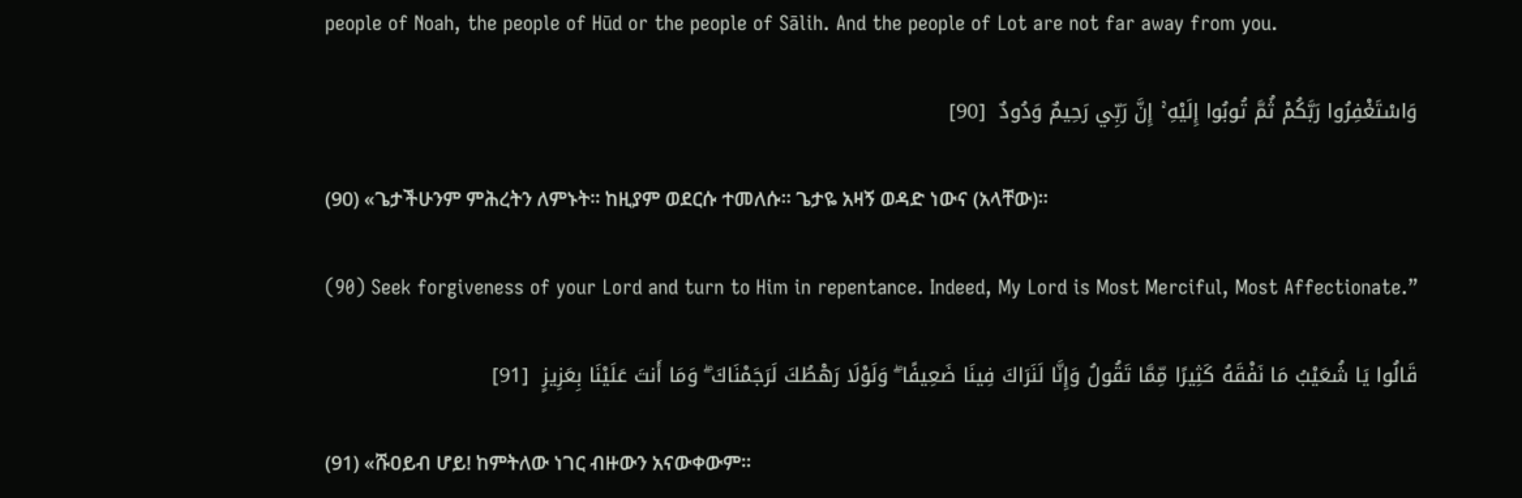people of Noah, the people of Hūd or the people of Sālih. And the people of Lot are not far away from you.

وَاسْتَغْفِرُوا رَبَّكُمْ ثُمَّ تُوبُوا إِلَيْهِ ۚ إِنَّ رَبِّي رَحِيمٌ وَدُودٌ  [90]

(90) «ጌታችሁንም ምሕረትን ለምኑት። ከዚያም ወደርሱ ተመለሱ። ጌታዬ አዛኝ ወዳድ ነውና (አላቸው)።

(90) Seek forgiveness of your Lord and turn to Him in repentance. Indeed, My Lord is Most Merciful, Most Affectionate.”

قَالُوا يَا شُعَيْبُ مَا نَفْقَهُ كَثِيرًا مِّمَّا تَقُولُ وَإِنَّا لَنَرَاكَ فِينَا ضَعِيفًا ۖ وَلَوْلَا رَهْطُكَ لَرَجَمْنَاكَ ۖ وَمَا أَنتَ عَلَيْنَا بِعَزِيزٍ  [91]

(91) «ሹዐይብ ሆይ! ከምትለው ነገር ብዙውን አናውቀውም።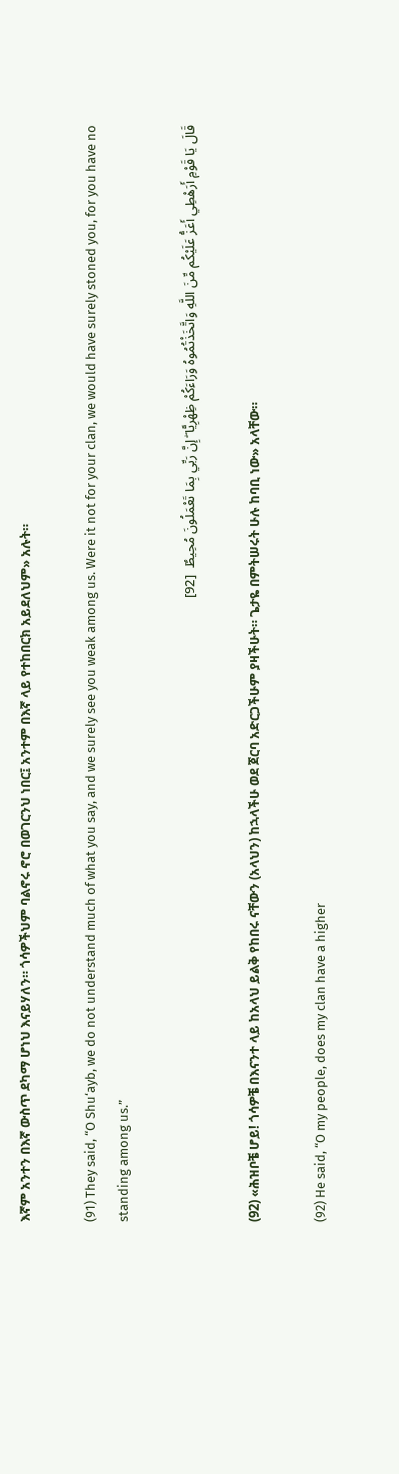እኛም አንተን በእኛ ውስጥ ደካማ ሆነህ እናይሃለን። ጎሳዎችህም ባልኖሩ ኖሮ በወገርንህ ነበር፤ አንተም በእኛ ላይ የተከበርክ አይደለህም» አሉት።

(91) They said, “O Shu‘ayb, we do not understand much of what you say, and we surely see you weak among us. Were it not for your clan, we would have surely stoned you, for you have no standing among us.”

قَالَ يَا قَوْمِ أَرَهْطِي أَعَزُّ عَلَيْكُم مِّنَ اللَّهِ وَاتَّخَذْتُمُوهُ وَرَاءَكُمْ ظِهْرِيًّا ۖ إِنَّ رَبِّي بِمَا تَعْمَلُونَ مُحِيطٌ  [92]

(92) «ሕዝቦቼ ሆይ! ጎሳዎቼ በእናንተ ላይ ከአላህ ይልቅ የከበሩ ናቸውን (አላህን) ከኋላችሁ ወደ ጀርባ አድርጋችሁም ያዛችሁት። ጌታዬ በምትሠሩት ሁሉ ከባቢ ነው» አላቸው።

(92) He said, “O my people, does my clan have a higher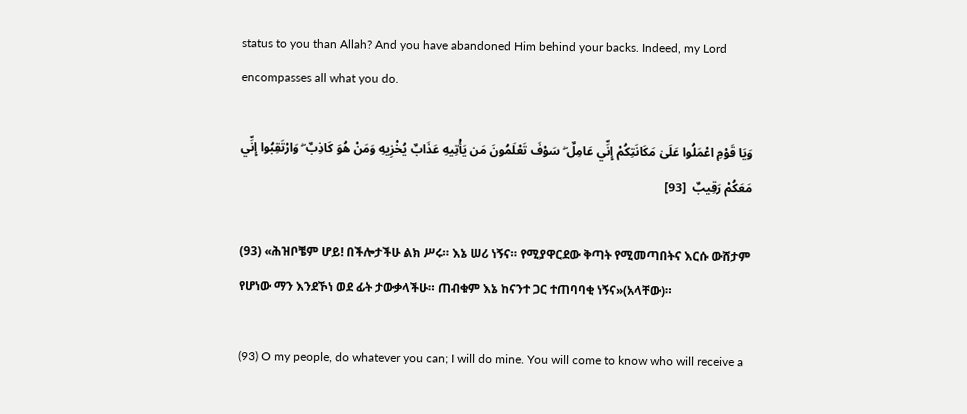status to you than Allah? And you have abandoned Him behind your backs. Indeed, my Lord encompasses all what you do.

وَيَا قَوْمِ اعْمَلُوا عَلَىٰ مَكَانَتِكُمْ إِنِّي عَامِلٌ ۖ سَوْفَ تَعْلَمُونَ مَن يَأْتِيهِ عَذَابٌ يُخْزِيهِ وَمَنْ هُوَ كَاذِبٌ ۖ وَارْتَقِبُوا إِنِّي مَعَكُمْ رَقِيبٌ  [93]

(93) «ሕዝቦቼም ሆይ! በችሎታችሁ ልክ ሥሩ። እኔ ሠሪ ነኝና። የሚያዋርደው ቅጣት የሚመጣበትና እርሱ ውሸታም የሆነው ማን እንደኾነ ወደ ፊት ታውቃላችሁ። ጠብቁም እኔ ከናንተ ጋር ተጠባባቂ ነኝና»(አላቸው)።

(93) O my people, do whatever you can; I will do mine. You will come to know who will receive a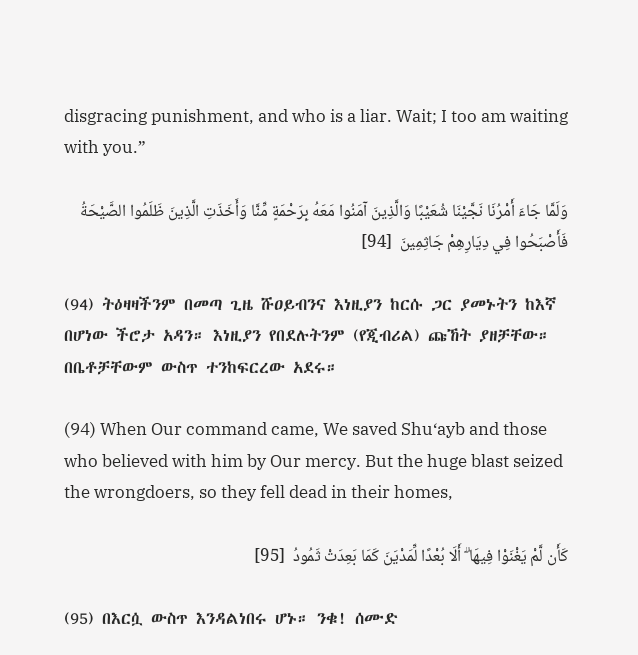disgracing punishment, and who is a liar. Wait; I too am waiting with you.”

وَلَمَّا جَاءَ أَمْرُنَا نَجَّيْنَا شُعَيْبًا وَالَّذِينَ آمَنُوا مَعَهُ بِرَحْمَةٍ مِّنَّا وَأَخَذَتِ الَّذِينَ ظَلَمُوا الصَّيْحَةُ فَأَصْبَحُوا فِي دِيَارِهِمْ جَاثِمِينَ  [94]

(94) ትዕዛዛችንም በመጣ ጊዜ ሹዐይብንና እነዚያን ከርሱ ጋር ያመኑትን ከእኛ በሆነው ችሮታ አዳን። እነዚያን የበደሉትንም (የጂብሪል) ጩኸት ያዘቻቸው። በቤቶቻቸውም ውስጥ ተንከፍርረው አደሩ።

(94) When Our command came, We saved Shu‘ayb and those who believed with him by Our mercy. But the huge blast seized the wrongdoers, so they fell dead in their homes,

كَأَن لَّمْ يَغْنَوْا فِيهَا ۗ أَلَا بُعْدًا لِّمَدْيَنَ كَمَا بَعِدَتْ ثَمُودُ  [95]

(95) በእርሷ ውስጥ እንዳልነበሩ ሆኑ። ንቁ! ሰሙድ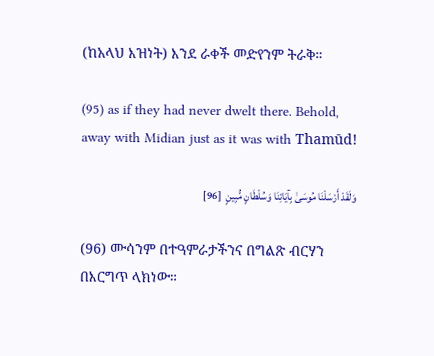(ከአላህ እዝነት) እንደ ራቀች መድየንም ትራቅ።

(95) as if they had never dwelt there. Behold, away with Midian just as it was with Thamūd!

وَلَقَدْ أَرْسَلْنَا مُوسَىٰ بِآيَاتِنَا وَسُلْطَانٍ مُّبِينٍ  [96]

(96) ሙሳንም በተዓምራታችንና በግልጽ ብርሃን በእርግጥ ላክነው።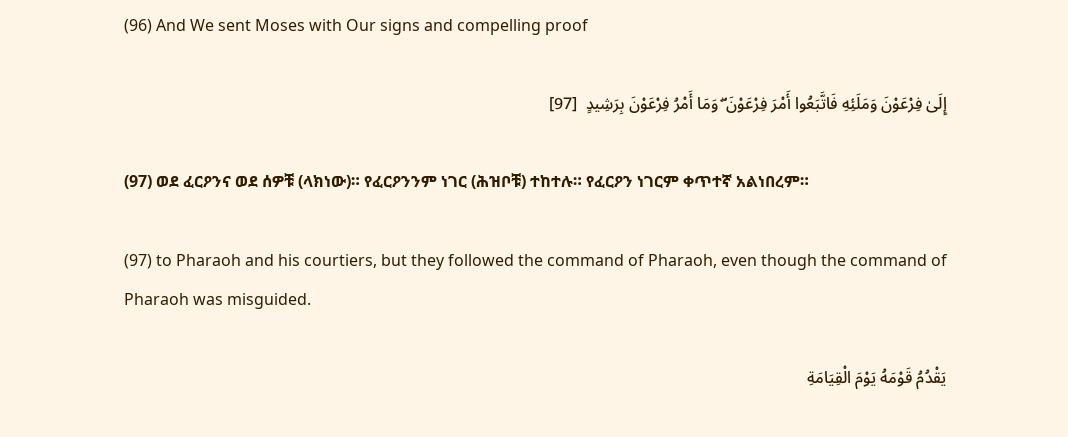(96) And We sent Moses with Our signs and compelling proof

إِلَىٰ فِرْعَوْنَ وَمَلَئِهِ فَاتَّبَعُوا أَمْرَ فِرْعَوْنَ ۖ وَمَا أَمْرُ فِرْعَوْنَ بِرَشِيدٍ  [97]

(97) ወደ ፈርዖንና ወደ ሰዎቹ (ላክነው)። የፈርዖንንም ነገር (ሕዝቦቹ) ተከተሉ። የፈርዖን ነገርም ቀጥተኛ አልነበረም።

(97) to Pharaoh and his courtiers, but they followed the command of Pharaoh, even though the command of Pharaoh was misguided.

يَقْدُمُ قَوْمَهُ يَوْمَ الْقِيَامَةِ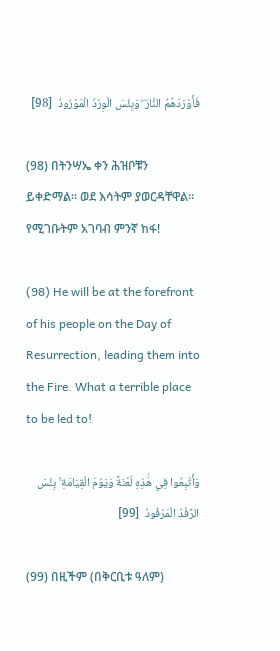فَأَوْرَدَهُمُ النَّارَ ۖ وَبِئْسَ الْوِرْدُ الْمَوْرُودُ  [98]

(98) በትንሣኤ ቀን ሕዝቦቹን ይቀድማል። ወደ እሳትም ያወርዳቸዋል። የሚገቡትም አገባብ ምንኛ ከፋ!

(98) He will be at the forefront of his people on the Day of Resurrection, leading them into the Fire. What a terrible place to be led to!

وَأُتْبِعُوا فِي هَٰذِهِ لَعْنَةً وَيَوْمَ الْقِيَامَةِ ۚ بِئْسَ الرِّفْدُ الْمَرْفُودُ  [99]

(99) በዚችም (በቅርቢቱ ዓለም)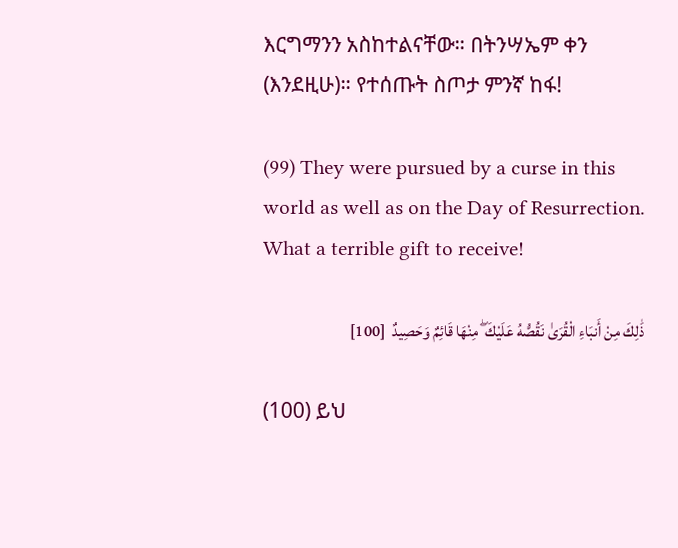እርግማንን አስከተልናቸው። በትንሣኤም ቀን (እንደዚሁ)። የተሰጡት ስጦታ ምንኛ ከፋ!

(99) They were pursued by a curse in this world as well as on the Day of Resurrection. What a terrible gift to receive!

ذَٰلِكَ مِنْ أَنبَاءِ الْقُرَىٰ نَقُصُّهُ عَلَيْكَ ۖ مِنْهَا قَائِمٌ وَحَصِيدٌ  [100]

(100) ይህ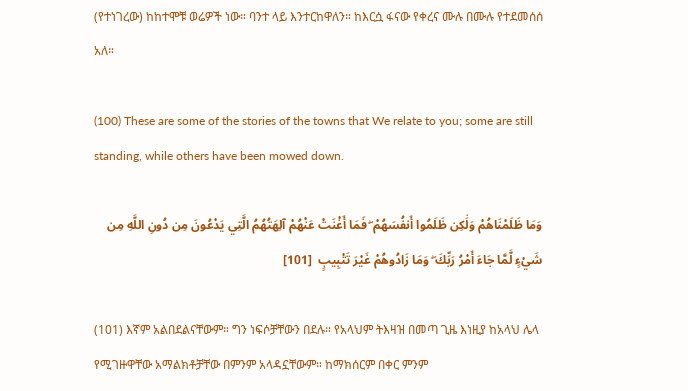(የተነገረው) ከከተሞቹ ወሬዎች ነው። ባንተ ላይ እንተርከዋለን። ከእርሷ ፋናው የቀረና ሙሉ በሙሉ የተደመሰሰ አለ።

(100) These are some of the stories of the towns that We relate to you; some are still standing, while others have been mowed down.

وَمَا ظَلَمْنَاهُمْ وَلَٰكِن ظَلَمُوا أَنفُسَهُمْ ۖ فَمَا أَغْنَتْ عَنْهُمْ آلِهَتُهُمُ الَّتِي يَدْعُونَ مِن دُونِ اللَّهِ مِن شَيْءٍ لَّمَّا جَاءَ أَمْرُ رَبِّكَ ۖ وَمَا زَادُوهُمْ غَيْرَ تَتْبِيبٍ  [101]

(101) እኛም አልበደልናቸውም። ግን ነፍሶቻቸውን በደሉ። የአላህም ትእዛዝ በመጣ ጊዜ እነዚያ ከአላህ ሌላ የሚገዙዋቸው አማልክቶቻቸው በምንም አላዳኗቸውም። ከማክሰርም በቀር ምንም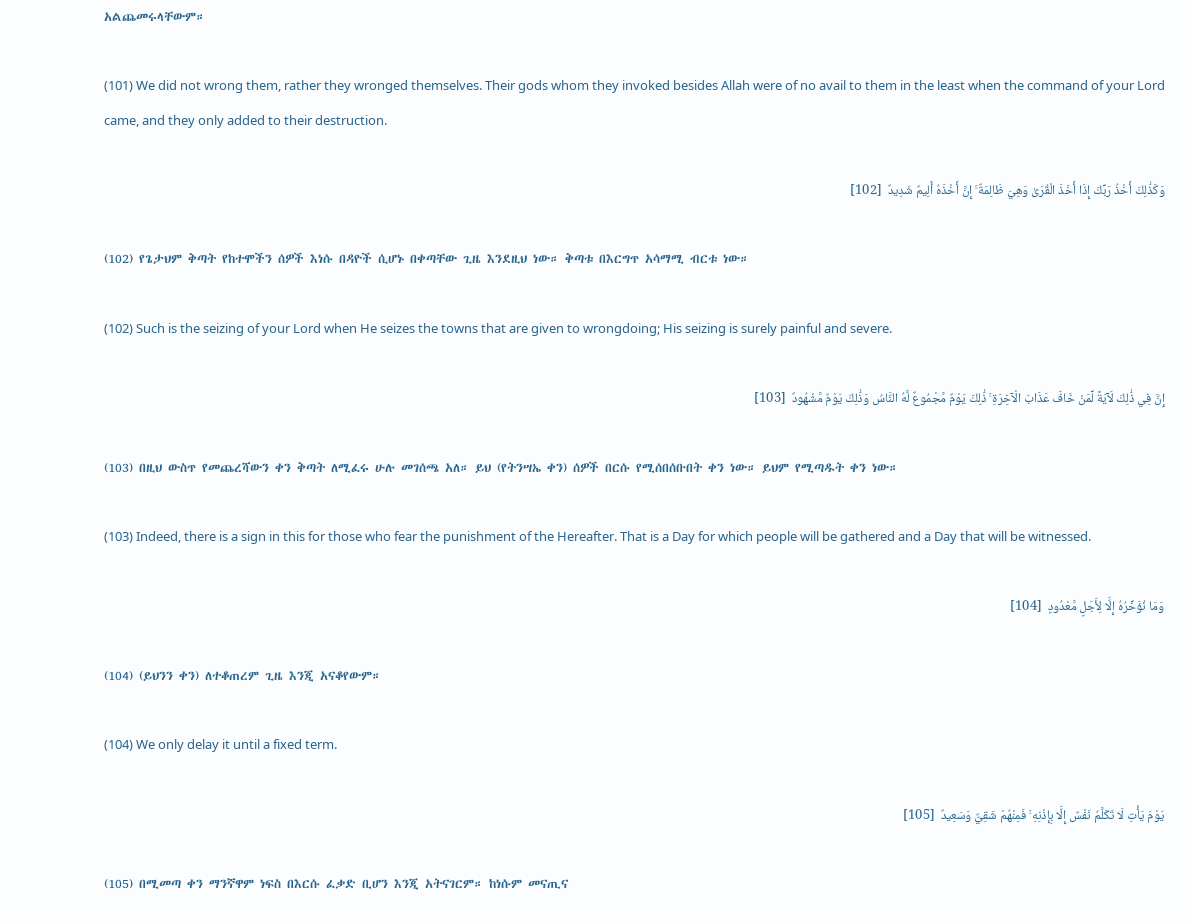አልጨመሩላቸውም።

(101) We did not wrong them, rather they wronged themselves. Their gods whom they invoked besides Allah were of no avail to them in the least when the command of your Lord came, and they only added to their destruction.

وَكَذَٰلِكَ أَخْذُ رَبِّكَ إِذَا أَخَذَ الْقُرَىٰ وَهِيَ ظَالِمَةٌ ۚ إِنَّ أَخْذَهُ أَلِيمٌ شَدِيدٌ  [102]

(102) የጌታህም ቅጣት የከተሞችን ሰዎች እነሱ በዳዮች ሲሆኑ በቀጣቸው ጊዜ እንደዚህ ነው። ቅጣቱ በእርግጥ አሳማሚ ብርቱ ነው።

(102) Such is the seizing of your Lord when He seizes the towns that are given to wrongdoing; His seizing is surely painful and severe.

إِنَّ فِي ذَٰلِكَ لَآيَةً لِّمَنْ خَافَ عَذَابَ الْآخِرَةِ ۚ ذَٰلِكَ يَوْمٌ مَّجْمُوعٌ لَّهُ النَّاسُ وَذَٰلِكَ يَوْمٌ مَّشْهُودٌ  [103]

(103) በዚህ ውስጥ የመጨረሻውን ቀን ቅጣት ለሚፈሩ ሁሉ መገሰጫ አለ። ይህ (የትንሣኤ ቀን) ሰዎች በርሱ የሚሰበሰቡበት ቀን ነው። ይህም የሚጣዱት ቀን ነው።

(103) Indeed, there is a sign in this for those who fear the punishment of the Hereafter. That is a Day for which people will be gathered and a Day that will be witnessed.

وَمَا نُؤَخِّرُهُ إِلَّا لِأَجَلٍ مَّعْدُودٍ  [104]

(104) (ይህንን ቀን) ለተቆጠረም ጊዜ እንጂ አናቆየውም።

(104) We only delay it until a fixed term.

يَوْمَ يَأْتِ لَا تَكَلَّمُ نَفْسٌ إِلَّا بِإِذْنِهِ ۚ فَمِنْهُمْ شَقِيٌّ وَسَعِيدٌ  [105]

(105) በሚመጣ ቀን ማንኛዋም ነፍስ በእርሱ ፈቃድ ቢሆን እንጂ አትናገርም። ከነሱም መናጢና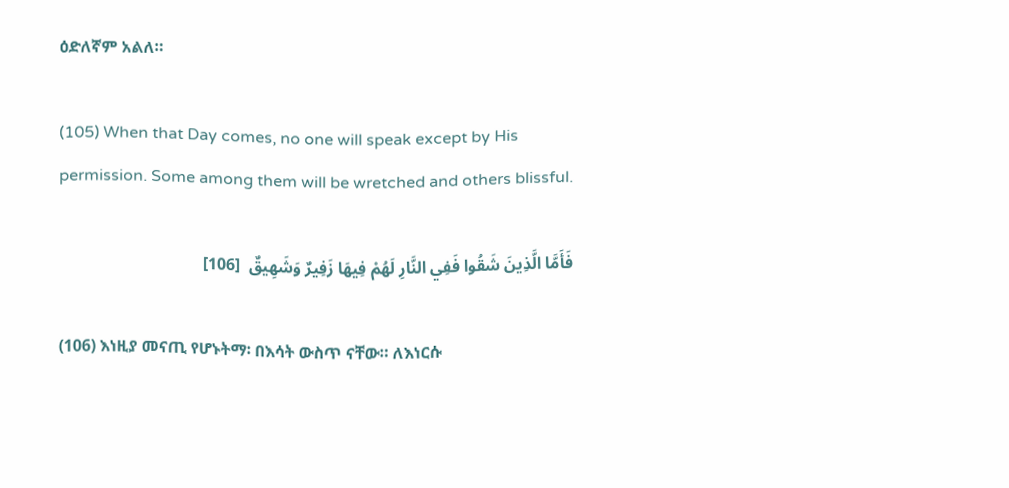ዕድለኛም አልለ።

(105) When that Day comes, no one will speak except by His permission. Some among them will be wretched and others blissful.

فَأَمَّا الَّذِينَ شَقُوا فَفِي النَّارِ لَهُمْ فِيهَا زَفِيرٌ وَشَهِيقٌ  [106]

(106) እነዚያ መናጢ የሆኑትማ፡ በእሳት ውስጥ ናቸው። ለእነርሱ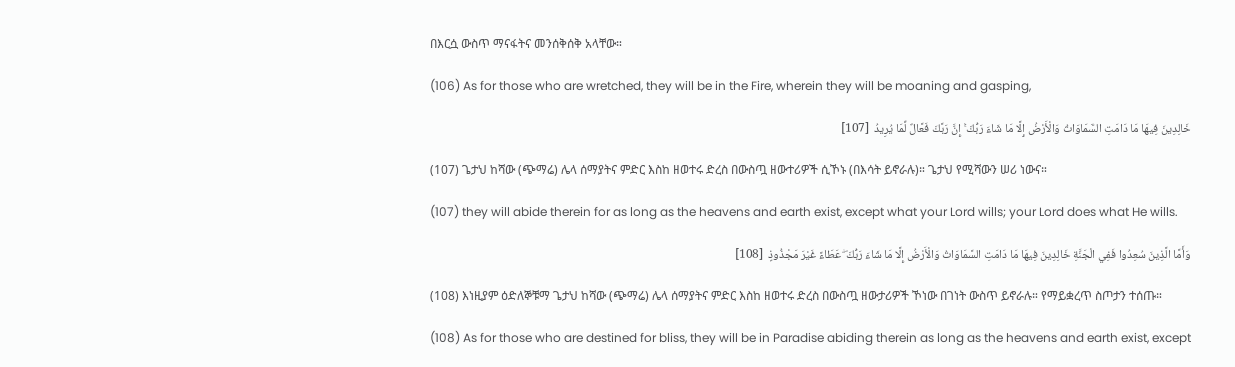በእርሷ ውስጥ ማናፋትና መንሰቅሰቅ አላቸው።

(106) As for those who are wretched, they will be in the Fire, wherein they will be moaning and gasping,

خَالِدِينَ فِيهَا مَا دَامَتِ السَّمَاوَاتُ وَالْأَرْضُ إِلَّا مَا شَاءَ رَبُّكَ ۚ إِنَّ رَبَّكَ فَعَّالٌ لِّمَا يُرِيدُ  [107]

(107) ጌታህ ከሻው (ጭማሬ) ሌላ ሰማያትና ምድር እስከ ዘወተሩ ድረስ በውስጧ ዘውተሪዎች ሲኾኑ (በእሳት ይኖራሉ)። ጌታህ የሚሻውን ሠሪ ነውና።

(107) they will abide therein for as long as the heavens and earth exist, except what your Lord wills; your Lord does what He wills.

وَأَمَّا الَّذِينَ سُعِدُوا فَفِي الْجَنَّةِ خَالِدِينَ فِيهَا مَا دَامَتِ السَّمَاوَاتُ وَالْأَرْضُ إِلَّا مَا شَاءَ رَبُّكَ ۖ عَطَاءً غَيْرَ مَجْذُوذٍ  [108]

(108) እነዚያም ዕድለኞቹማ ጌታህ ከሻው (ጭማሬ) ሌላ ሰማያትና ምድር እስከ ዘወተሩ ድረስ በውስጧ ዘውታሪዎች ኾነው በገነት ውስጥ ይኖራሉ። የማይቋረጥ ስጦታን ተሰጡ።

(108) As for those who are destined for bliss, they will be in Paradise abiding therein as long as the heavens and earth exist, except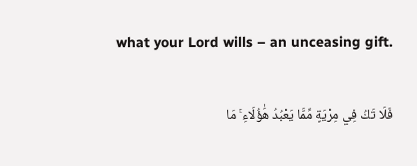what your Lord wills – an unceasing gift.

فَلَا تَكُ فِي مِرْيَةٍ مِّمَّا يَعْبُدُ هَٰؤُلَاءِ ۚ مَا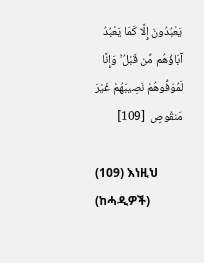يَعْبُدُونَ إِلَّا كَمَا يَعْبُدُ آبَاؤُهُم مِّن قَبْلُ ۚ وَإِنَّا لَمُوَفُّوهُمْ نَصِيبَهُمْ غَيْرَ مَنقُوصٍ  [109]

(109) እነዚህ (ከሓዲዎች)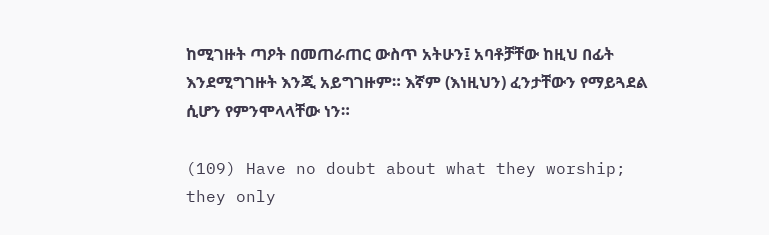ከሚገዙት ጣዖት በመጠራጠር ውስጥ አትሁን፤ አባቶቻቸው ከዚህ በፊት እንደሚግገዙት እንጂ አይግገዙም። እኛም (እነዚህን) ፈንታቸውን የማይጓደል ሲሆን የምንሞላላቸው ነን።

(109) Have no doubt about what they worship; they only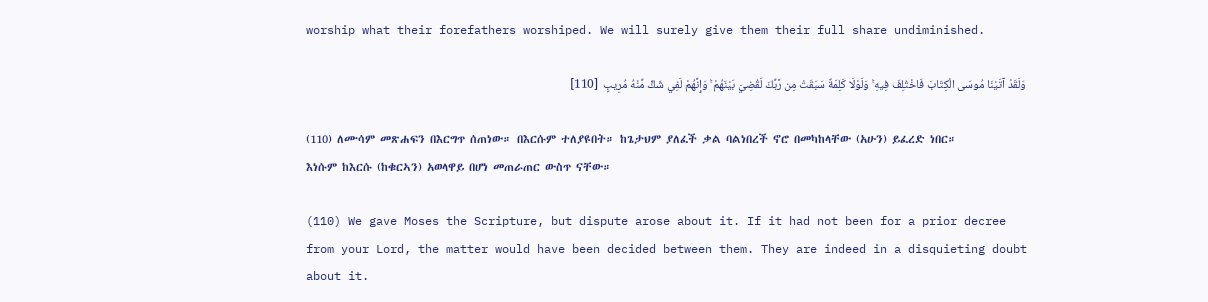worship what their forefathers worshiped. We will surely give them their full share undiminished.

وَلَقَدْ آتَيْنَا مُوسَى الْكِتَابَ فَاخْتُلِفَ فِيهِ ۚ وَلَوْلَا كَلِمَةٌ سَبَقَتْ مِن رَّبِّكَ لَقُضِيَ بَيْنَهُمْ ۚ وَإِنَّهُمْ لَفِي شَكٍّ مِّنْهُ مُرِيبٍ  [110]

(110) ለሙሳም መጽሐፍን በእርግጥ ሰጠነው። በእርሱም ተለያዩበት። ከጌታህም ያለፈች ቃል ባልነበረች ኖሮ በመካከላቸው (አሁን) ይፈረድ ነበር። እነሱም ከእርሱ (ከቁርኣን) አወላዋይ በሆነ መጠራጠር ውስጥ ናቸው።

(110) We gave Moses the Scripture, but dispute arose about it. If it had not been for a prior decree from your Lord, the matter would have been decided between them. They are indeed in a disquieting doubt about it.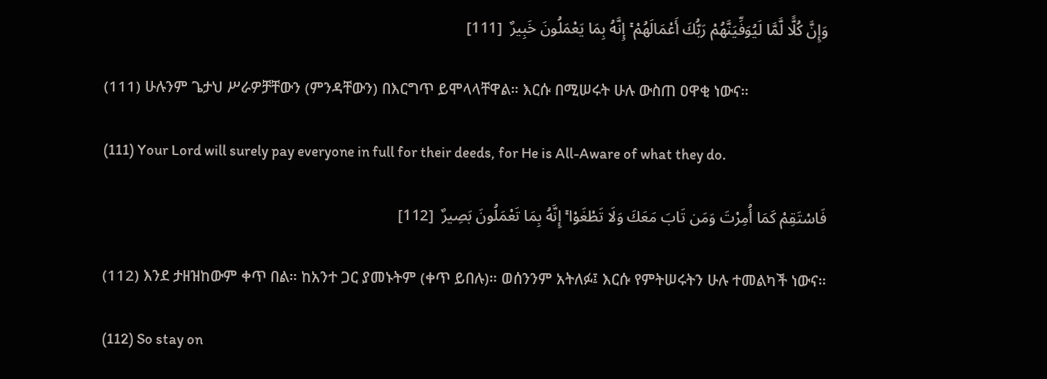وَإِنَّ كُلًّا لَّمَّا لَيُوَفِّيَنَّهُمْ رَبُّكَ أَعْمَالَهُمْ ۚ إِنَّهُ بِمَا يَعْمَلُونَ خَبِيرٌ  [111]

(111) ሁሉንም ጌታህ ሥራዎቻቸውን (ምንዳቸውን) በእርግጥ ይሞላላቸዋል። እርሱ በሚሠሩት ሁሉ ውስጠ ዐዋቂ ነውና።

(111) Your Lord will surely pay everyone in full for their deeds, for He is All-Aware of what they do.

فَاسْتَقِمْ كَمَا أُمِرْتَ وَمَن تَابَ مَعَكَ وَلَا تَطْغَوْا ۚ إِنَّهُ بِمَا تَعْمَلُونَ بَصِيرٌ  [112]

(112) እንደ ታዘዝከውም ቀጥ በል። ከአንተ ጋር ያመኑትም (ቀጥ ይበሉ)። ወሰንንም አትለፉ፤ እርሱ የምትሠሩትን ሁሉ ተመልካች ነውና።

(112) So stay on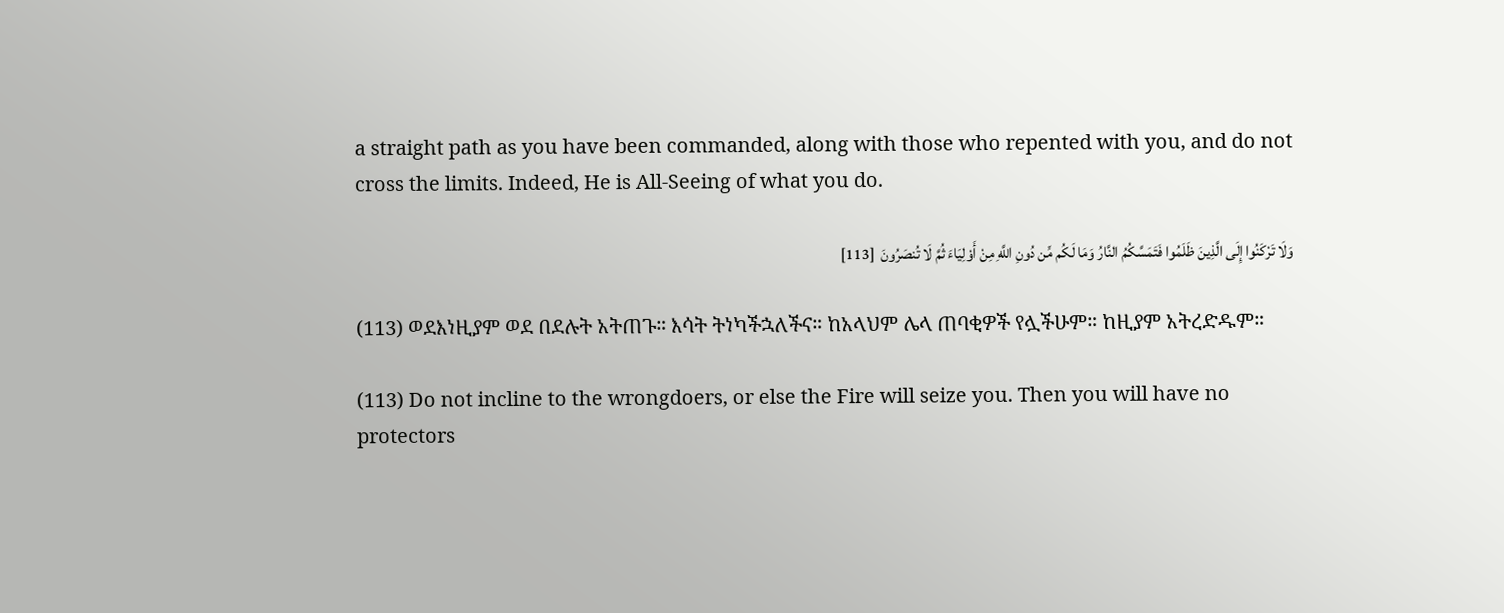a straight path as you have been commanded, along with those who repented with you, and do not cross the limits. Indeed, He is All-Seeing of what you do.

وَلَا تَرْكَنُوا إِلَى الَّذِينَ ظَلَمُوا فَتَمَسَّكُمُ النَّارُ وَمَا لَكُم مِّن دُونِ اللَّهِ مِنْ أَوْلِيَاءَ ثُمَّ لَا تُنصَرُونَ  [113]

(113) ወደእነዚያም ወደ በደሉት አትጠጉ። እሳት ትነካችኋለችና። ከአላህም ሌላ ጠባቂዎች የሏችሁም። ከዚያም አትረድዱም።

(113) Do not incline to the wrongdoers, or else the Fire will seize you. Then you will have no protectors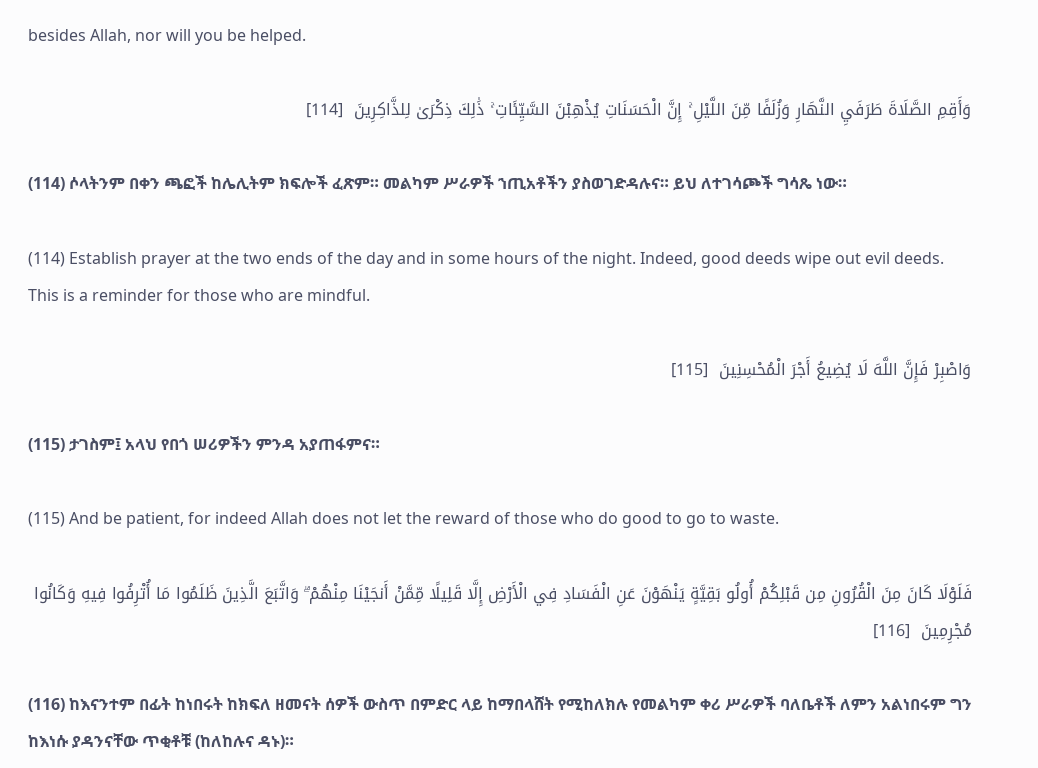besides Allah, nor will you be helped.

وَأَقِمِ الصَّلَاةَ طَرَفَيِ النَّهَارِ وَزُلَفًا مِّنَ اللَّيْلِ ۚ إِنَّ الْحَسَنَاتِ يُذْهِبْنَ السَّيِّئَاتِ ۚ ذَٰلِكَ ذِكْرَىٰ لِلذَّاكِرِينَ  [114]

(114) ሶላትንም በቀን ጫፎች ከሌሊትም ክፍሎች ፈጽም። መልካም ሥራዎች ኀጢአቶችን ያስወገድዳሉና። ይህ ለተገሳጮች ግሳጼ ነው።

(114) Establish prayer at the two ends of the day and in some hours of the night. Indeed, good deeds wipe out evil deeds. This is a reminder for those who are mindful.

وَاصْبِرْ فَإِنَّ اللَّهَ لَا يُضِيعُ أَجْرَ الْمُحْسِنِينَ  [115]

(115) ታገስም፤ አላህ የበጎ ሠሪዎችን ምንዳ አያጠፋምና።

(115) And be patient, for indeed Allah does not let the reward of those who do good to go to waste.

فَلَوْلَا كَانَ مِنَ الْقُرُونِ مِن قَبْلِكُمْ أُولُو بَقِيَّةٍ يَنْهَوْنَ عَنِ الْفَسَادِ فِي الْأَرْضِ إِلَّا قَلِيلًا مِّمَّنْ أَنجَيْنَا مِنْهُمْ ۗ وَاتَّبَعَ الَّذِينَ ظَلَمُوا مَا أُتْرِفُوا فِيهِ وَكَانُوا مُجْرِمِينَ  [116]

(116) ከእናንተም በፊት ከነበሩት ከክፍለ ዘመናት ሰዎች ውስጥ በምድር ላይ ከማበላሸት የሚከለክሉ የመልካም ቀሪ ሥራዎች ባለቤቶች ለምን አልነበሩም ግን ከእነሱ ያዳንናቸው ጥቂቶቹ (ከለከሉና ዳኑ)።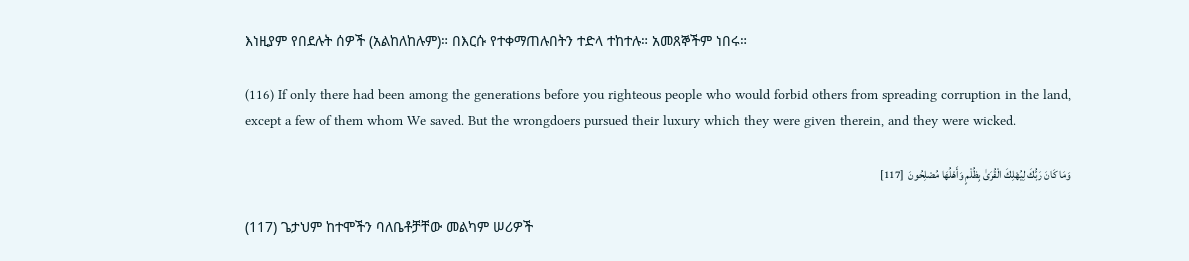እነዚያም የበደሉት ሰዎች (አልከለከሉም)። በእርሱ የተቀማጠሉበትን ተድላ ተከተሉ። አመጸኞችም ነበሩ።

(116) If only there had been among the generations before you righteous people who would forbid others from spreading corruption in the land, except a few of them whom We saved. But the wrongdoers pursued their luxury which they were given therein, and they were wicked.

وَمَا كَانَ رَبُّكَ لِيُهْلِكَ الْقُرَىٰ بِظُلْمٍ وَأَهْلُهَا مُصْلِحُونَ  [117]

(117) ጌታህም ከተሞችን ባለቤቶቻቸው መልካም ሠሪዎች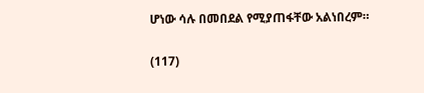ሆነው ሳሉ በመበደል የሚያጠፋቸው አልነበረም።

(117)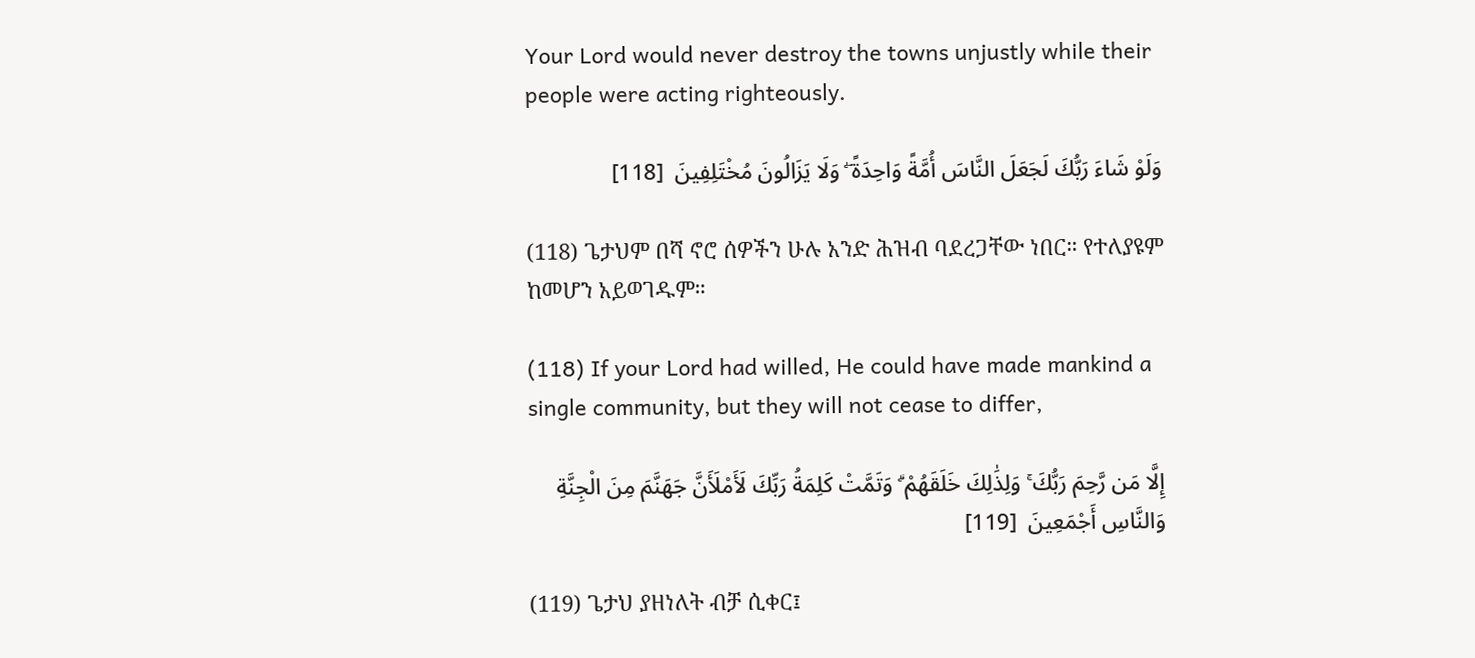Your Lord would never destroy the towns unjustly while their people were acting righteously.

وَلَوْ شَاءَ رَبُّكَ لَجَعَلَ النَّاسَ أُمَّةً وَاحِدَةً ۖ وَلَا يَزَالُونَ مُخْتَلِفِينَ  [118]

(118) ጌታህም በሻ ኖሮ ሰዎችን ሁሉ አንድ ሕዝብ ባደረጋቸው ነበር። የተለያዩም ከመሆን አይወገዱም።

(118) If your Lord had willed, He could have made mankind a single community, but they will not cease to differ,

إِلَّا مَن رَّحِمَ رَبُّكَ ۚ وَلِذَٰلِكَ خَلَقَهُمْ ۗ وَتَمَّتْ كَلِمَةُ رَبِّكَ لَأَمْلَأَنَّ جَهَنَّمَ مِنَ الْجِنَّةِ وَالنَّاسِ أَجْمَعِينَ  [119]

(119) ጌታህ ያዘነለት ብቻ ሲቀር፤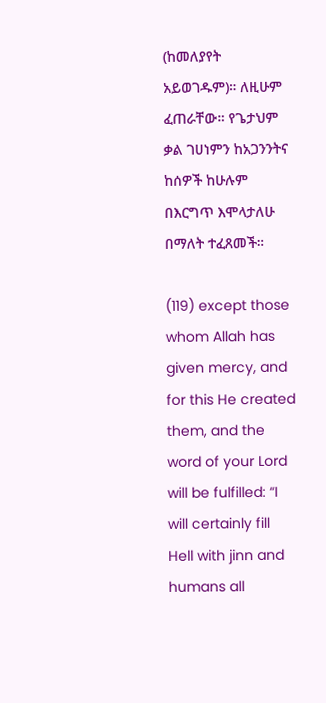(ከመለያየት አይወገዱም)። ለዚሁም ፈጠራቸው። የጌታህም ቃል ገሀነምን ከአጋንንትና ከሰዎች ከሁሉም በእርግጥ እሞላታለሁ በማለት ተፈጸመች።

(119) except those whom Allah has given mercy, and for this He created them, and the word of your Lord will be fulfilled: “I will certainly fill Hell with jinn and humans all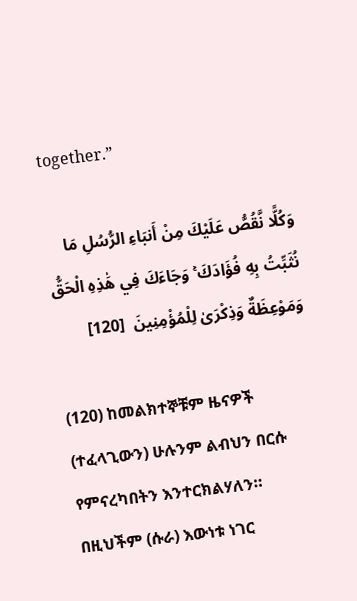together.”

وَكُلًّا نَّقُصُّ عَلَيْكَ مِنْ أَنبَاءِ الرُّسُلِ مَا نُثَبِّتُ بِهِ فُؤَادَكَ ۚ وَجَاءَكَ فِي هَٰذِهِ الْحَقُّ وَمَوْعِظَةٌ وَذِكْرَىٰ لِلْمُؤْمِنِينَ  [120]

(120) ከመልክተኞቹም ዜናዎች (ተፈላጊውን) ሁሉንም ልብህን በርሱ የምናረካበትን እንተርክልሃለን። በዚህችም (ሱራ) እውነቱ ነገር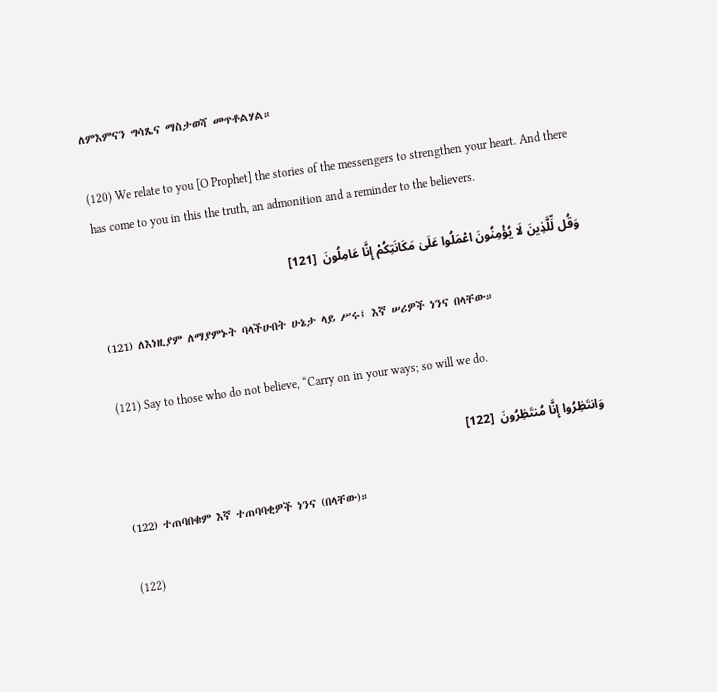ለምእምናን ግሳጼና ማስታወሻ መጥቶልሃል።

(120) We relate to you [O Prophet] the stories of the messengers to strengthen your heart. And there has come to you in this the truth, an admonition and a reminder to the believers.

وَقُل لِّلَّذِينَ لَا يُؤْمِنُونَ اعْمَلُوا عَلَىٰ مَكَانَتِكُمْ إِنَّا عَامِلُونَ  [121]

(121) ለእነዚያም ለማያምኑት ባላችሁበት ሁኔታ ላይ ሥሩ፤ እኛ ሠሪዎች ነንና በላቸው።

(121) Say to those who do not believe, “Carry on in your ways; so will we do.

وَانتَظِرُوا إِنَّا مُنتَظِرُونَ  [122]

(122) ተጠባበቁም እኛ ተጠባባቂዎች ነንና (በላቸው)።

(122)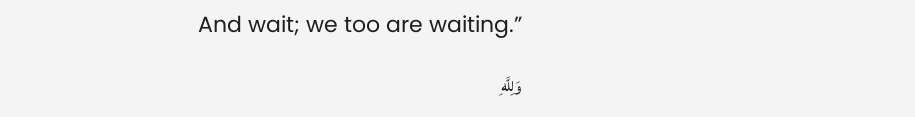And wait; we too are waiting.”

وَلِلَّهِ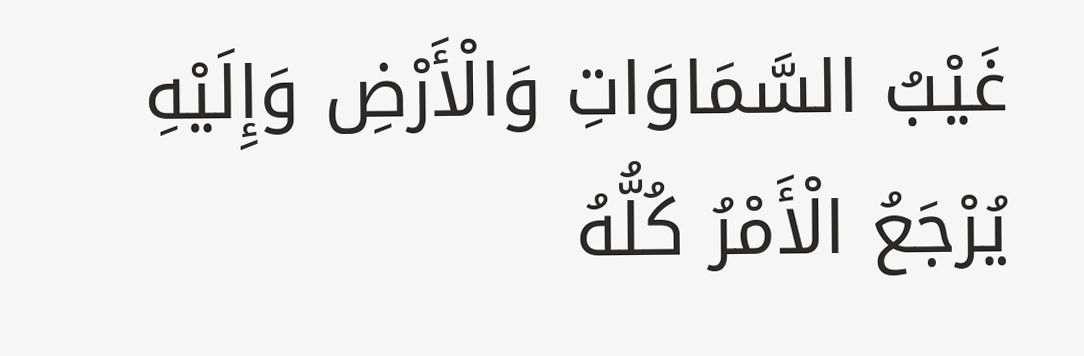غَيْبُ السَّمَاوَاتِ وَالْأَرْضِ وَإِلَيْهِ يُرْجَعُ الْأَمْرُ كُلُّهُ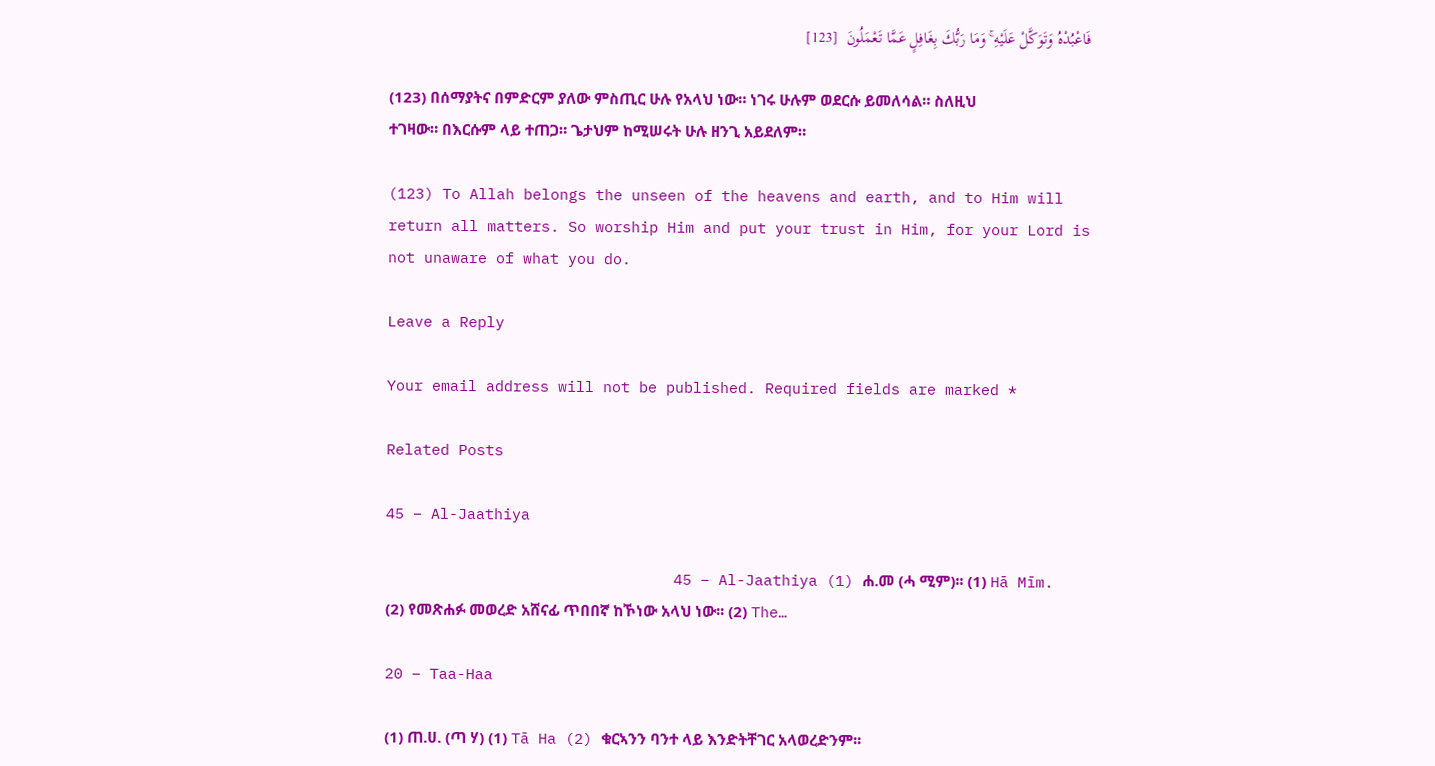فَاعْبُدْهُ وَتَوَكَّلْ عَلَيْهِ ۚ وَمَا رَبُّكَ بِغَافِلٍ عَمَّا تَعْمَلُونَ  [123]

(123) በሰማያትና በምድርም ያለው ምስጢር ሁሉ የአላህ ነው። ነገሩ ሁሉም ወደርሱ ይመለሳል። ስለዚህ ተገዛው። በእርሱም ላይ ተጠጋ። ጌታህም ከሚሠሩት ሁሉ ዘንጊ አይደለም።

(123) To Allah belongs the unseen of the heavens and earth, and to Him will return all matters. So worship Him and put your trust in Him, for your Lord is not unaware of what you do.

Leave a Reply

Your email address will not be published. Required fields are marked *

Related Posts

45 – Al-Jaathiya

                                45 – Al-Jaathiya (1) ሐ.መ (ሓ ሚም)፡፡ (1) Hā Mīm. (2) የመጽሐፉ መወረድ አሸናፊ ጥበበኛ ከኾነው አላህ ነው፡፡ (2) The…

20 – Taa-Haa

(1) ጠ.ሀ. (ጣ ሃ) (1) Tā Ha (2) ቁርኣንን ባንተ ላይ እንድትቸገር አላወረድንም፡፡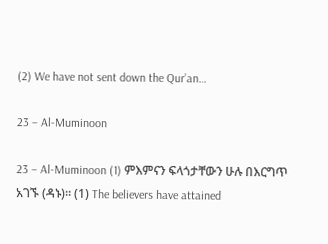(2) We have not sent down the Qur’an…

23 – Al-Muminoon

23 – Al-Muminoon (1) ምእምናን ፍላጎታቸውን ሁሉ በእርግጥ አገኙ (ዳኑ)፡፡ (1) The believers have attained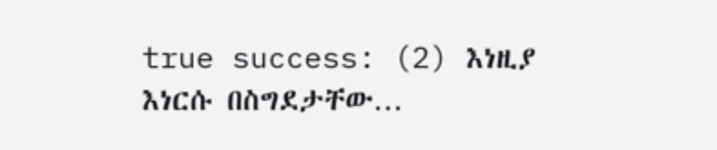true success: (2) እነዚያ እነርሱ በስግደታቸው…